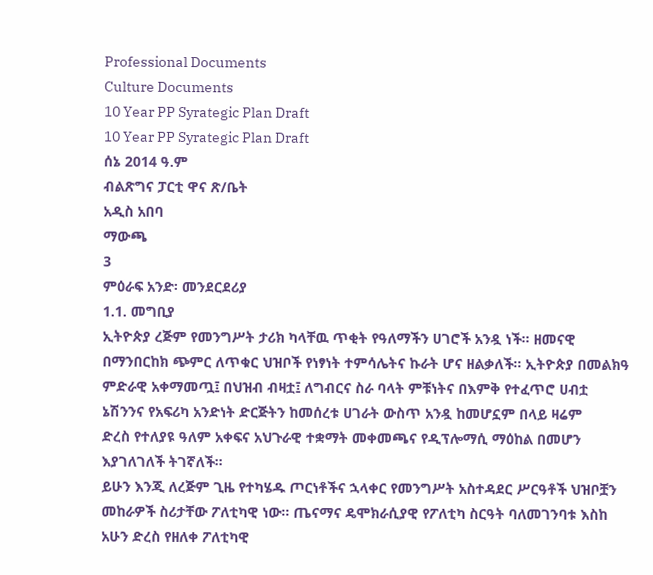Professional Documents
Culture Documents
10 Year PP Syrategic Plan Draft
10 Year PP Syrategic Plan Draft
ሰኔ 2014 ዓ.ም
ብልጽግና ፓርቲ ዋና ጽ/ቤት
አዲስ አበባ
ማውጫ
3
ምዕራፍ አንድ፡ መንደርደሪያ
1.1. መግቢያ
ኢትዮጵያ ረጅም የመንግሥት ታሪክ ካላቸዉ ጥቂት የዓለማችን ሀገሮች አንዷ ነች። ዘመናዊ
በማንበርከክ ጭምር ለጥቁር ህዝቦች የነፃነት ተምሳሌትና ኩራት ሆና ዘልቃለች። ኢትዮጵያ በመልክዓ
ምድራዊ አቀማመጧ፤ በህዝብ ብዛቷ፤ ለግብርና ስራ ባላት ምቹነትና በእምቅ የተፈጥሮ ሀብቷ
ኔሽንንና የአፍሪካ አንድነት ድርጅትን ከመሰረቱ ሀገራት ውስጥ አንዷ ከመሆኗም በላይ ዛሬም
ድረስ የተለያዩ ዓለም አቀፍና አህጉራዊ ተቋማት መቀመጫና የዲፕሎማሲ ማዕከል በመሆን
እያገለገለች ትገኛለች።
ይሁን እንጂ ለረጅም ጊዜ የተካሄዱ ጦርነቶችና ኋላቀር የመንግሥት አስተዳደር ሥርዓቶች ህዝቦቿን
መከራዎች ስሪታቸው ፖለቲካዊ ነው፡፡ ጤናማና ዴሞክራሲያዊ የፖለቲካ ስርዓት ባለመገንባቱ እስከ
አሁን ድረስ የዘለቀ ፖለቲካዊ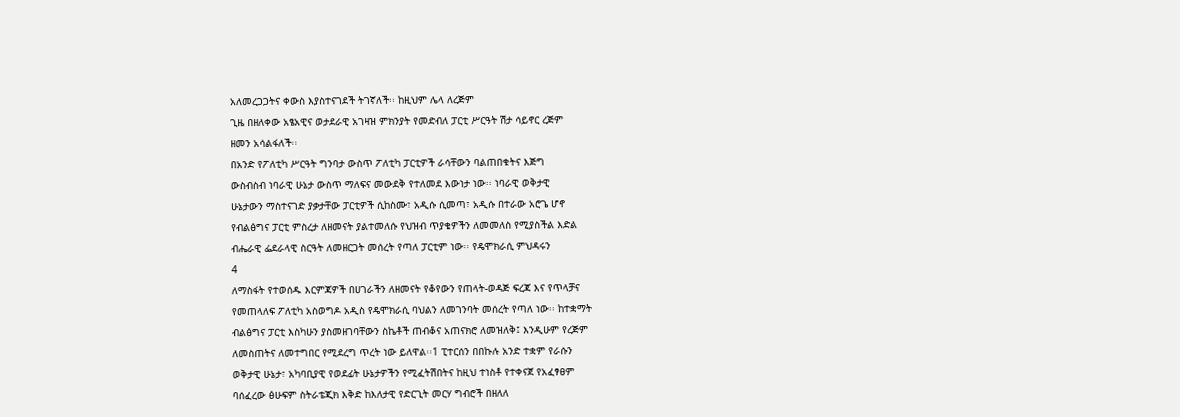አለመረጋጋትና ቀውስ እያስተናገደች ትገኛለች፡፡ ከዚህም ሌላ ለረጅም
ጊዜ በዘለቀው አፄአዊና ወታደራዊ አገዛዝ ምክንያት የመድብለ ፓርቲ ሥርዓት ሽታ ሳይኖር ረጅም
ዘመን አሳልፋለች፡፡
በአንድ የፖለቲካ ሥርዓት ግንባታ ውስጥ ፖለቲካ ፓርቲዎች ራሳቸውን ባልጠበቁትና እጅግ
ውስብስብ ነባራዊ ሁኔታ ውስጥ ማለፍና መውደቅ የተለመደ እውነታ ነው፡፡ ነባራዊ ወቅታዊ
ሁኔታውን ማስተናገድ ያቃታቸው ፓርቲዎች ሲከስሙ፣ አዲሱ ሲመጣ፣ አዲሱ በተራው አሮጌ ሆኖ
የብልፅግና ፓርቲ ምስረታ ለዘመናት ያልተመለሱ የህዝብ ጥያቄዎችን ለመመለስ የሚያስችል እድል
ብሔራዊ ፌደራላዊ ስርዓት ለመዘርጋት መሰረት የጣለ ፓርቲም ነው፡፡ የዴሞክራሲ ምህዳሩን
4
ለማስፋት የተወሰዱ እርምጃዎች በሀገራችን ለዘመናት የቆየውን የጠላት-ወዳጅ ፍረጃ እና የጥላቻና
የመጠላለፍ ፖለቲካ አስወግዶ አዲስ የዴሞክራሲ ባህልን ለመገንባት መሰረት የጣለ ነው፡፡ ከተቋማት
ብልፅግና ፓርቲ እስካሁን ያስመዘገባቸውን ስኬቶች ጠብቆና አጠናክሮ ለመዝለቅ፤ እንዲሁም የረጅም
ለመስጠትና ለመተግበር የሚደረግ ጥረት ነው ይለዋል፡፡1 ፒተርሰን በበኩሉ አንድ ተቋም የራሱን
ወቅታዊ ሁኔታ፣ አካባቢያዊ የወደፊት ሁኔታዎችን የሚፈትሽበትና ከዚህ ተነስቶ የተቀናጀ የአፈፃፀም
ባሰፈረው ፅሁፍም ስትራቴጂክ እቅድ ከእለታዊ የድርጊት መርሃ ግብሮች በዘለለ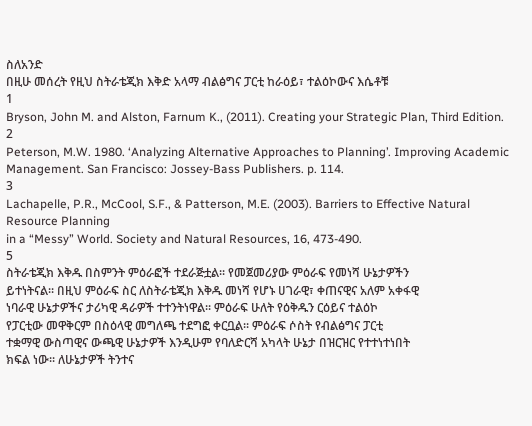ስለአንድ
በዚሁ መሰረት የዚህ ስትራቴጂክ እቅድ አላማ ብልፅግና ፓርቲ ከራዕይ፣ ተልዕኮውና እሴቶቹ
1
Bryson, John M. and Alston, Farnum K., (2011). Creating your Strategic Plan, Third Edition.
2
Peterson, M.W. 1980. ‘Analyzing Alternative Approaches to Planning’. Improving Academic
Management. San Francisco: Jossey-Bass Publishers. p. 114.
3
Lachapelle, P.R., McCool, S.F., & Patterson, M.E. (2003). Barriers to Effective Natural Resource Planning
in a “Messy” World. Society and Natural Resources, 16, 473-490.
5
ስትራቴጂክ እቅዱ በስምንት ምዕራፎች ተደራጅቷል፡፡ የመጀመሪያው ምዕራፍ የመነሻ ሁኔታዎችን
ይተነትናል፡፡ በዚህ ምዕራፍ ስር ለስትራቴጂክ እቅዱ መነሻ የሆኑ ሀገራዊ፣ ቀጠናዊና አለም አቀፋዊ
ነባራዊ ሁኔታዎችና ታሪካዊ ዳራዎች ተተንትነዋል፡፡ ምዕራፍ ሁለት የዕቅዱን ርዕይና ተልዕኮ
የፓርቲው መዋቅርም በስዕላዊ መግለጫ ተደግፎ ቀርቧል፡፡ ምዕራፍ ሶስት የብልፅግና ፓርቲ
ተቋማዊ ውስጣዊና ውጫዊ ሁኔታዎች እንዲሁም የባለድርሻ አካላት ሁኔታ በዝርዝር የተተነተነበት
ክፍል ነው፡፡ ለሁኔታዎች ትንተና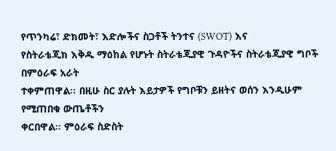የጥንካሬ፣ ድክመት፣ እድሎችና ስጋቶች ትንተና (SWOT) እና
የስትራቴጂክ እቅዱ ማዕከል የሆኑት ስትራቴጂያዊ ጉዳዮችና ስትራቴጂያዊ ግቦች በምዕራፍ አራት
ተቀምጠዋል፡፡ በዚሁ ስር ያሉት እይታዎች የግቦቹን ይዘትና ወሰን እንዲሁም የሚጠበቁ ውጤቶችን
ቀርበዋል፡፡ ምዕራፍ ስድስት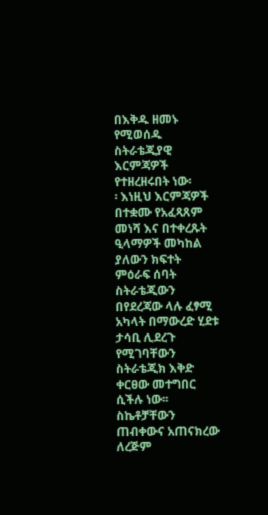በእቅዱ ዘመኑ የሚወሰዱ ስትራቴጂያዊ እርምጃዎች የተዘረዘሩበት ነው፡
፡ እነዚህ እርምጃዎች በተቋሙ የአፈጻጸም መነሻ እና በተቀረጹት ዒላማዎች መካከል ያለውን ክፍተት
ምዕራፍ ሰባት ስትራቴጂውን በየደረጃው ላሉ ፈፃሚ አካላት በማውረድ ሂደቱ ታሳቢ ሊደረጉ የሚገባቸውን
ስትራቴጂክ እቅድ ቀርፀው መተግበር ሲችሉ ነው፡፡ ስኬቶቻቸውን ጠብቀውና አጠናክረው ለረጅም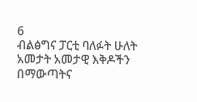6
ብልፅግና ፓርቲ ባለፉት ሁለት አመታት አመታዊ እቅዶችን በማውጣትና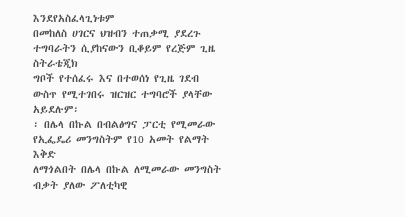እንደየአስፈላጊነቱም
በመከለስ ሀገርና ህዝብን ተጠቃሚ ያደረጉ ተግባራትን ሲያከናውን ቢቆይም የረጅም ጊዜ ስትራቴጂክ
ግቦች የተሰፈሩ እና በተወሰነ የጊዜ ገደብ ውስጥ የሚተገበሩ ዝርዝር ተግባሮች ያላቸው አይደሉም፡
፡ በሌላ በኩል በብልፅግና ፓርቲ የሚመራው የኢፌዴሪ መንግስትም የ10 አመት የልማት እቅድ
ለማጎልበት በሌላ በኩል ለሚመራው መንግስት ብቃት ያለው ፖለቲካዊ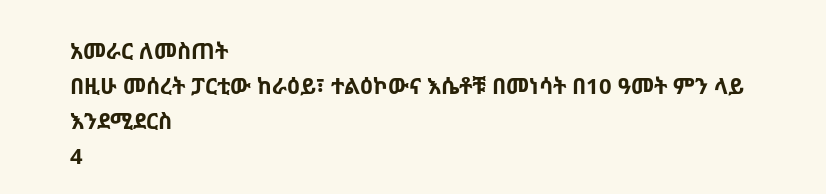አመራር ለመስጠት
በዚሁ መሰረት ፓርቲው ከራዕይ፣ ተልዕኮውና እሴቶቹ በመነሳት በ10 ዓመት ምን ላይ እንደሚደርስ
4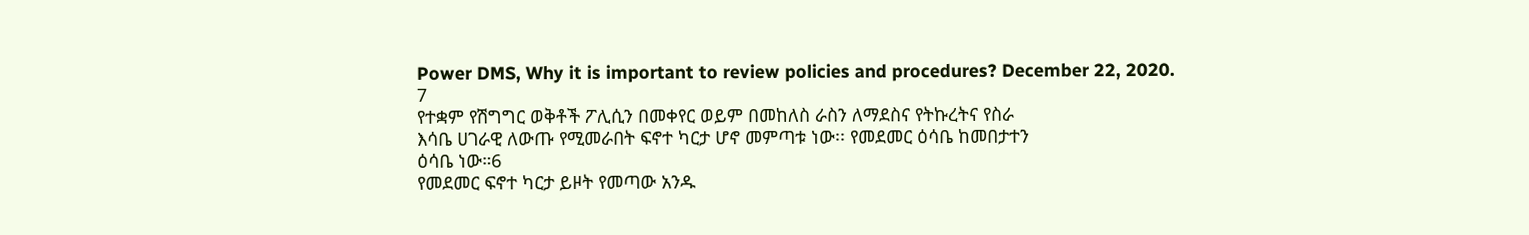Power DMS, Why it is important to review policies and procedures? December 22, 2020.
7
የተቋም የሽግግር ወቅቶች ፖሊሲን በመቀየር ወይም በመከለስ ራስን ለማደስና የትኩረትና የስራ
እሳቤ ሀገራዊ ለውጡ የሚመራበት ፍኖተ ካርታ ሆኖ መምጣቱ ነው፡፡ የመደመር ዕሳቤ ከመበታተን
ዕሳቤ ነው።6
የመደመር ፍኖተ ካርታ ይዞት የመጣው አንዱ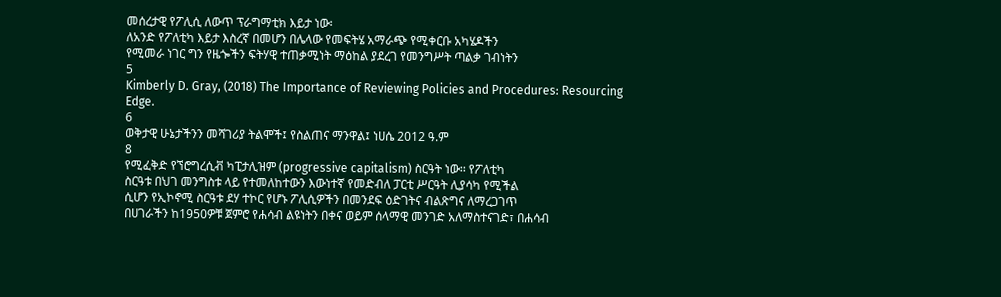መሰረታዊ የፖሊሲ ለውጥ ፕራግማቲክ እይታ ነው፡
ለአንድ የፖለቲካ እይታ እስረኛ በመሆን በሌላው የመፍትሄ አማራጭ የሚቀርቡ አካሄዶችን
የሚመራ ነገር ግን የዜጐችን ፍትሃዊ ተጠቃሚነት ማዕከል ያደረገ የመንግሥት ጣልቃ ገብነትን
5
Kimberly D. Gray, (2018) The Importance of Reviewing Policies and Procedures: Resourcing Edge.
6
ወቅታዊ ሁኔታችንን መሻገሪያ ትልሞች፤ የስልጠና ማንዋል፤ ነሀሴ 2012 ዓ.ም
8
የሚፈቅድ የኘሮግረሲቭ ካፒታሊዝም (progressive capitalism) ስርዓት ነው፡፡ የፖለቲካ
ስርዓቱ በህገ መንግስቱ ላይ የተመለከተውን እውነተኛ የመድብለ ፓርቲ ሥርዓት ሊያሳካ የሚችል
ሲሆን የኢኮኖሚ ስርዓቱ ደሃ ተኮር የሆኑ ፖሊሲዎችን በመንደፍ ዕድገትና ብልጽግና ለማረጋገጥ
በሀገራችን ከ1950ዎቹ ጀምሮ የሐሳብ ልዩነትን በቀና ወይም ሰላማዊ መንገድ አለማስተናገድ፣ በሐሳብ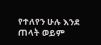የተለየን ሁሉ እንደ ጠላት ወይም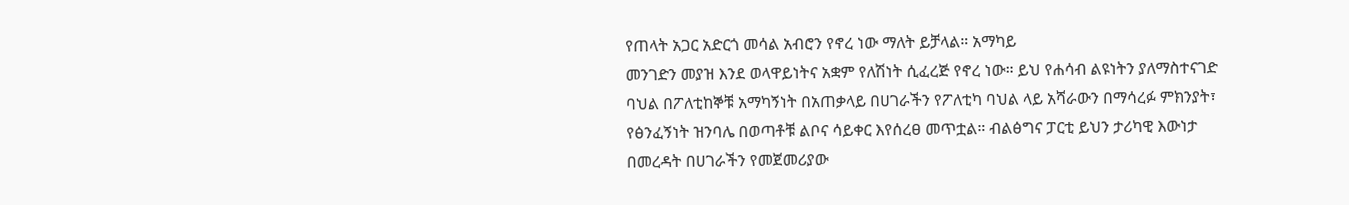የጠላት አጋር አድርጎ መሳል አብሮን የኖረ ነው ማለት ይቻላል። አማካይ
መንገድን መያዝ እንደ ወላዋይነትና አቋም የለሽነት ሲፈረጅ የኖረ ነው። ይህ የሐሳብ ልዩነትን ያለማስተናገድ
ባህል በፖለቲከኞቹ አማካኝነት በአጠቃላይ በሀገራችን የፖለቲካ ባህል ላይ አሻራውን በማሳረፉ ምክንያት፣
የፅንፈኝነት ዝንባሌ በወጣቶቹ ልቦና ሳይቀር እየሰረፀ መጥቷል። ብልፅግና ፓርቲ ይህን ታሪካዊ እውነታ
በመረዳት በሀገራችን የመጀመሪያው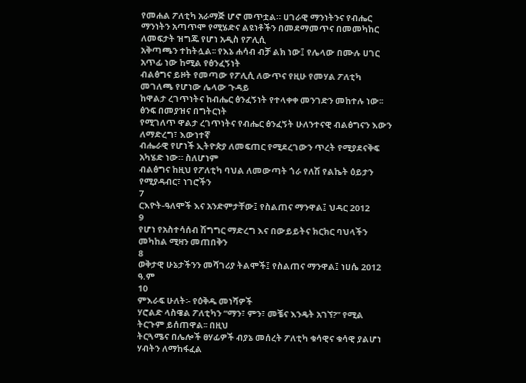የመሐል ፖለቲካ አራማጅ ሆኖ መጥቷል። ሀገራዊ ማንነትንና የብሔር
ማንነትን አጣጥሞ የሚሄድና ልዩነቶችን በመደማመጥና በመመካከር ለመፍታት ዝግጁ የሆነ አዲስ የፖሊሲ
አቅጣጫን ተከትሏል፡፡ የእኔ ሐሳብ ብቻ ልክ ነው፤ የሌላው በሙሉ ሀገር አጥፊ ነው ከሚል የፅንፈኝነት
ብልፅግና ይዞት የመጣው የፖሊሲ ለውጥና የዚሁ የመሃል ፖለቲካ መገለጫ የሆነው ሌላው ጉዳይ
ከዋልታ ረገጥነትና ከብሔር ፅንፈኝነት የተላቀቀ መንገድን መከተሉ ነው፡፡ ፅንፍ በመያዝና በግትርነት
የሚገለጥ ዋልታ ረገጥነትና የብሔር ፅንፈኝት ሁለንተናዊ ብልፅግናን እውን ለማድረግ፣ እውነተኛ
ብሔራዊ የሆነች ኢትዮጵያ ለመፍጠር የሚደረገውን ጥረት የሚያደናቅፍ አካሄድ ነው። ስለሆነም
ብልፅግና ከዚህ የፖለቲካ ባህል ለመውጣት ጎራ የለሽ የልኬት ዕይታን የሚያዳብር፣ ነገሮችን
7
ርእዮት-ዓለሞች እና አንድምታቸው፤ የስልጠና ማንዋል፤ ህዳር 2012
9
የሆነ የአስተሳሰብ ሽግግር ማድረግ እና በውይይትና ክርክር ባህላችን መካከል ሚዛን መጠበቅን
8
ወቅታዊ ሁኔታችንን መሻገሪያ ትልሞች፤ የስልጠና ማንዋል፤ ነሀሴ 2012 ዓ.ም
10
ምእራፍ ሁለት፡- የዕቅዱ መነሻዎች
ሃሮልድ ላስዌል ፖለቲካን “ማን፣ ምን፣ መቼና እንዴት አገኘ?” የሚል ትርጉም ይሰጠዋል፡፡ በዚህ
ትርጓሜና በሌሎች ፀሃፊዎች ብያኔ መሰረት ፖለቲካ ቁሳዊና ቁሳዊ ያልሆነ ሃብትን ለማከፋፈል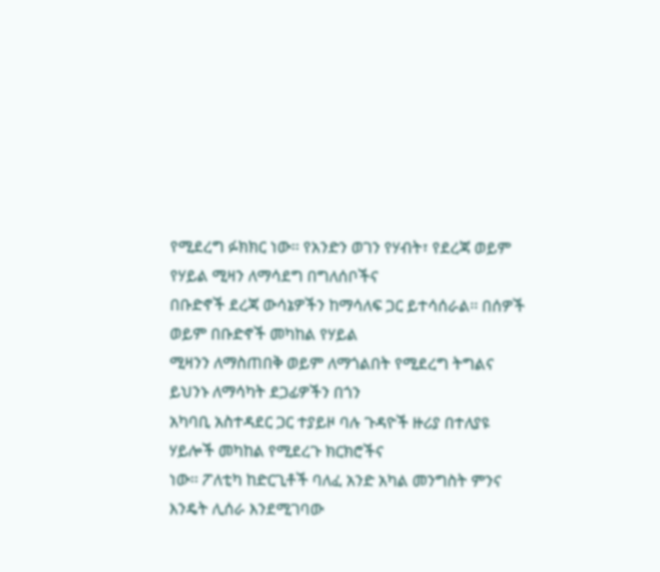የሚደረግ ፉክክር ነው፡፡ የአንድን ወገን የሃብት፣ የደረጃ ወይም የሃይል ሚዛን ለማሳደግ በግለሰቦችና
በቡድኖች ደረጃ ውሳኔዎችን ከማሳለፍ ጋር ይተሳሰራል፡፡ በሰዎች ወይም በቡድኖች መካከል የሃይል
ሚዛንን ለማስጠበቅ ወይም ለማጎልበት የሚደረግ ትግልና ይህንኑ ለማሳካት ደጋፊዎችን በጎን
አካባቢ አስተዳደር ጋር ተያይዞ ባሉ ጉዳዮች ዙሪያ በተለያዩ ሃይሎች መካከል የሚደረጉ ክርክሮችና
ነው፡፡ ፖለቲካ ከድርጊቶች ባለፈ አንድ አካል መንግስት ምንና እንዴት ሊሰራ እንደሚገባው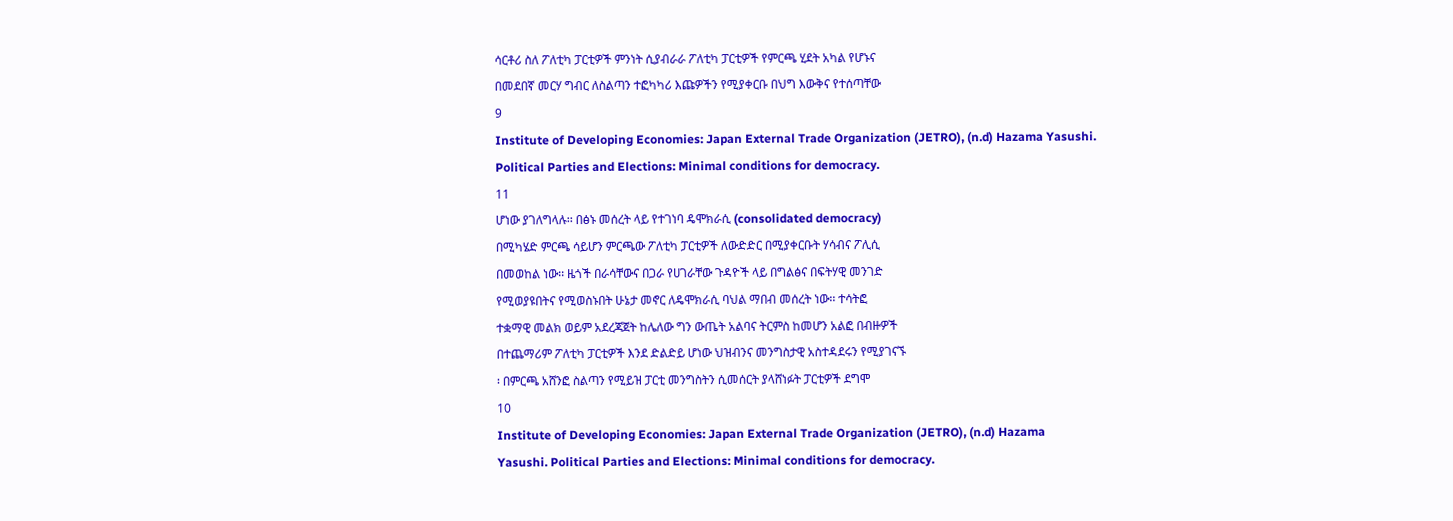ሳርቶሪ ስለ ፖለቲካ ፓርቲዎች ምንነት ሲያብራራ ፖለቲካ ፓርቲዎች የምርጫ ሂደት አካል የሆኑና
በመደበኛ መርሃ ግብር ለስልጣን ተፎካካሪ እጩዎችን የሚያቀርቡ በህግ እውቅና የተሰጣቸው
9
Institute of Developing Economies: Japan External Trade Organization (JETRO), (n.d) Hazama Yasushi.
Political Parties and Elections: Minimal conditions for democracy.
11
ሆነው ያገለግላሉ፡፡ በፅኑ መሰረት ላይ የተገነባ ዴሞክራሲ (consolidated democracy)
በሚካሄድ ምርጫ ሳይሆን ምርጫው ፖለቲካ ፓርቲዎች ለውድድር በሚያቀርቡት ሃሳብና ፖሊሲ
በመወከል ነው፡፡ ዜጎች በራሳቸውና በጋራ የሀገራቸው ጉዳዮች ላይ በግልፅና በፍትሃዊ መንገድ
የሚወያዩበትና የሚወስኑበት ሁኔታ መኖር ለዴሞክራሲ ባህል ማበብ መሰረት ነው፡፡ ተሳትፎ
ተቋማዊ መልክ ወይም አደረጃጀት ከሌለው ግን ውጤት አልባና ትርምስ ከመሆን አልፎ በብዙዎች
በተጨማሪም ፖለቲካ ፓርቲዎች እንደ ድልድይ ሆነው ህዝብንና መንግስታዊ አስተዳደሩን የሚያገናኙ
፡ በምርጫ አሸንፎ ስልጣን የሚይዝ ፓርቲ መንግስትን ሲመሰርት ያላሸነፉት ፓርቲዎች ደግሞ
10
Institute of Developing Economies: Japan External Trade Organization (JETRO), (n.d) Hazama
Yasushi. Political Parties and Elections: Minimal conditions for democracy.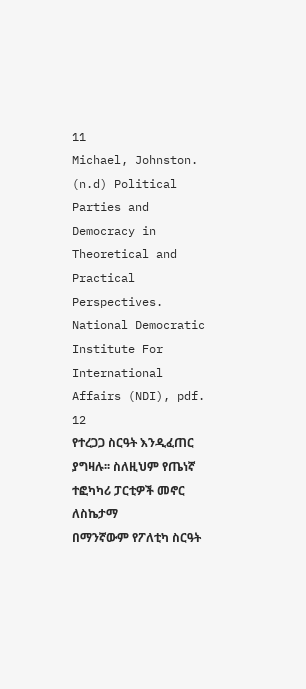11
Michael, Johnston. (n.d) Political Parties and Democracy in Theoretical and Practical Perspectives.
National Democratic Institute For International Affairs (NDI), pdf.
12
የተረጋጋ ስርዓት እንዲፈጠር ያግዛሉ፡፡ ስለዚህም የጤነኛ ተፎካካሪ ፓርቲዎች መኖር ለስኬታማ
በማንኛውም የፖለቲካ ስርዓት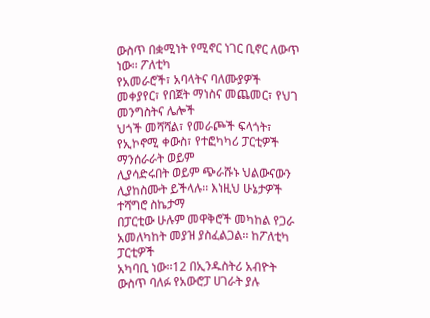ውስጥ በቋሚነት የሚኖር ነገር ቢኖር ለውጥ ነው፡፡ ፖለቲካ
የአመራሮች፣ አባላትና ባለሙያዎች መቀያየር፣ የበጀት ማነስና መጨመር፣ የህገ መንግስትና ሌሎች
ህጎች መሻሻል፣ የመራጮች ፍላጎት፣ የኢኮኖሚ ቀውስ፣ የተፎካካሪ ፓርቲዎች ማንሰራራት ወይም
ሊያሳድሩበት ወይም ጭራሹኑ ህልውናውን ሊያከስሙት ይችላሉ፡፡ እነዚህ ሁኔታዎች ተሻግሮ ስኬታማ
በፓርቲው ሁሉም መዋቅሮች መካከል የጋራ አመለካከት መያዝ ያስፈልጋል፡፡ ከፖለቲካ ፓርቲዎች
አካባቢ ነው፡፡12 በኢንዱስትሪ አብዮት ውስጥ ባለፉ የአውሮፓ ሀገራት ያሉ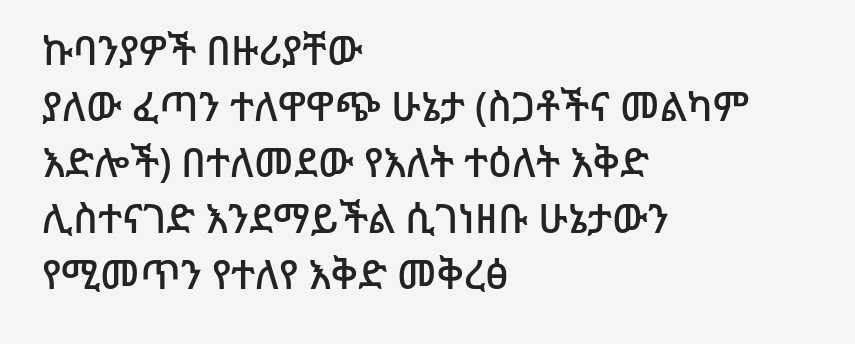ኩባንያዎች በዙሪያቸው
ያለው ፈጣን ተለዋዋጭ ሁኔታ (ስጋቶችና መልካም እድሎች) በተለመደው የእለት ተዕለት እቅድ
ሊስተናገድ እንደማይችል ሲገነዘቡ ሁኔታውን የሚመጥን የተለየ እቅድ መቅረፅ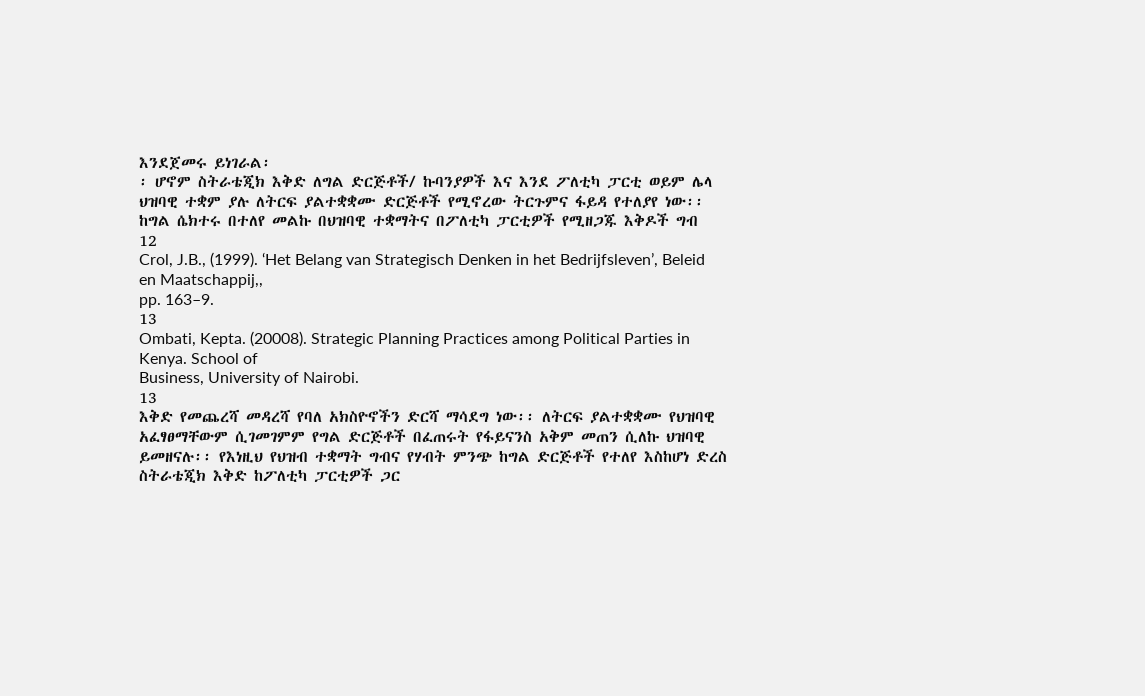እንደጀመሩ ይነገራል፡
፡ ሆኖም ስትራቴጂክ እቅድ ለግል ድርጅቶች/ ኩባንያዎች እና እንደ ፖለቲካ ፓርቲ ወይም ሌላ
ህዝባዊ ተቋም ያሉ ለትርፍ ያልተቋቋሙ ድርጅቶች የሚኖረው ትርጉምና ፋይዳ የተለያየ ነው፡፡
ከግል ሴክተሩ በተለየ መልኩ በህዝባዊ ተቋማትና በፖለቲካ ፓርቲዎች የሚዘጋጁ እቅዶች ግብ
12
Crol, J.B., (1999). ‘Het Belang van Strategisch Denken in het Bedrijfsleven’, Beleid en Maatschappij,,
pp. 163–9.
13
Ombati, Kepta. (20008). Strategic Planning Practices among Political Parties in Kenya. School of
Business, University of Nairobi.
13
እቅድ የመጨረሻ መዳረሻ የባለ አክስዮኖችን ድርሻ ማሳደግ ነው፡፡ ለትርፍ ያልተቋቋሙ የህዝባዊ
አፈፃፀማቸውም ሲገመገምም የግል ድርጅቶች በፈጠሩት የፋይናንስ አቅም መጠን ሲለኩ ህዝባዊ
ይመዘናሉ፡፡ የእነዚህ የህዝብ ተቋማት ግብና የሃብት ምንጭ ከግል ድርጅቶች የተለየ እስከሆነ ድረስ
ስትራቴጂክ እቅድ ከፖለቲካ ፓርቲዎች ጋር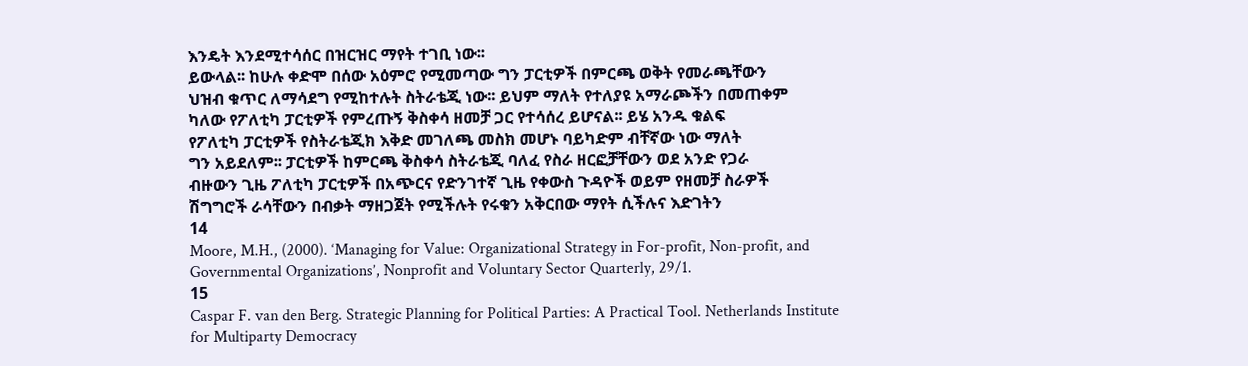እንዴት እንደሚተሳሰር በዝርዝር ማየት ተገቢ ነው፡፡
ይውላል፡፡ ከሁሉ ቀድሞ በሰው አዕምሮ የሚመጣው ግን ፓርቲዎች በምርጫ ወቅት የመራጫቸውን
ህዝብ ቁጥር ለማሳደግ የሚከተሉት ስትራቴጂ ነው፡፡ ይህም ማለት የተለያዩ አማራጮችን በመጠቀም
ካለው የፖለቲካ ፓርቲዎች የምረጡኝ ቅስቀሳ ዘመቻ ጋር የተሳሰረ ይሆናል፡፡ ይሄ አንዱ ቁልፍ
የፖለቲካ ፓርቲዎች የስትራቴጂክ እቅድ መገለጫ መስክ መሆኑ ባይካድም ብቸኛው ነው ማለት
ግን አይደለም፡፡ ፓርቲዎች ከምርጫ ቅስቀሳ ስትራቴጂ ባለፈ የስራ ዘርፎቻቸውን ወደ አንድ የጋራ
ብዙውን ጊዜ ፖለቲካ ፓርቲዎች በአጭርና የድንገተኛ ጊዜ የቀውስ ጉዳዮች ወይም የዘመቻ ስራዎች
ሽግግሮች ራሳቸውን በብቃት ማዘጋጀት የሚችሉት የሩቁን አቅርበው ማየት ሲችሉና እድገትን
14
Moore, M.H., (2000). ‘Managing for Value: Organizational Strategy in For-profit, Non-profit, and
Governmental Organizations’, Nonprofit and Voluntary Sector Quarterly, 29/1.
15
Caspar F. van den Berg. Strategic Planning for Political Parties: A Practical Tool. Netherlands Institute
for Multiparty Democracy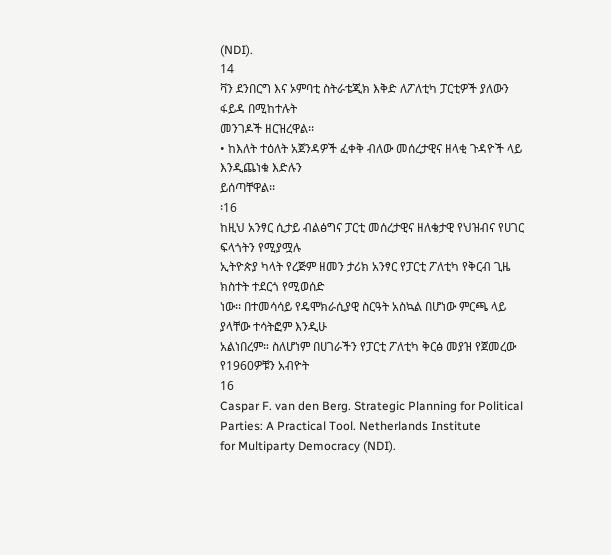(NDI).
14
ቫን ደንበርግ እና ኦምባቲ ስትራቴጂክ እቅድ ለፖለቲካ ፓርቲዎች ያለውን ፋይዳ በሚከተሉት
መንገዶች ዘርዝረዋል፡፡
• ከእለት ተዕለት አጀንዳዎች ፈቀቅ ብለው መሰረታዊና ዘላቂ ጉዳዮች ላይ እንዲጨነቁ እድሉን
ይሰጣቸዋል፡፡
፡16
ከዚህ አንፃር ሲታይ ብልፅግና ፓርቲ መሰረታዊና ዘለቄታዊ የህዝብና የሀገር ፍላጎትን የሚያሟሉ
ኢትዮጵያ ካላት የረጅም ዘመን ታሪክ አንፃር የፓርቲ ፖለቲካ የቅርብ ጊዜ ክስተት ተደርጎ የሚወሰድ
ነው፡፡ በተመሳሳይ የዴሞክራሲያዊ ስርዓት አስኳል በሆነው ምርጫ ላይ ያላቸው ተሳትፎም እንዲሁ
አልነበረም። ስለሆነም በሀገራችን የፓርቲ ፖለቲካ ቅርፅ መያዝ የጀመረው የ1960ዎቹን አብዮት
16
Caspar F. van den Berg. Strategic Planning for Political Parties: A Practical Tool. Netherlands Institute
for Multiparty Democracy (NDI).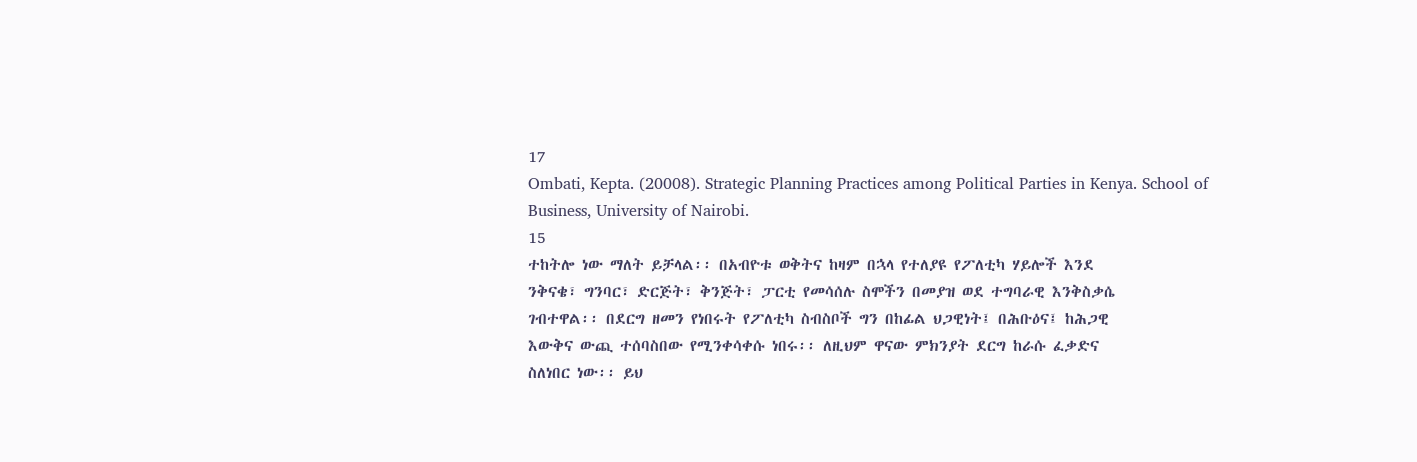17
Ombati, Kepta. (20008). Strategic Planning Practices among Political Parties in Kenya. School of
Business, University of Nairobi.
15
ተከትሎ ነው ማለት ይቻላል፡፡ በአብዮቱ ወቅትና ከዛም በኋላ የተለያዩ የፖለቲካ ሃይሎች እንደ
ንቅናቄ፣ ግንባር፣ ድርጅት፣ ቅንጅት፣ ፓርቲ የመሳሰሉ ስሞችን በመያዝ ወደ ተግባራዊ እንቅስቃሴ
ገብተዋል፡፡ በደርግ ዘመን የነበሩት የፖለቲካ ስብስቦች ግን በከፊል ህጋዊነት፤ በሕቡዕና፤ ከሕጋዊ
እውቅና ውጪ ተሰባስበው የሚንቀሳቀሱ ነበሩ፡፡ ለዚህም ዋናው ምክንያት ደርግ ከራሱ ፈቃድና
ስለነበር ነው፡፡ ይህ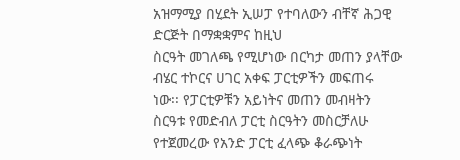አዝማሚያ በሂደት ኢሠፓ የተባለውን ብቸኛ ሕጋዊ ድርጅት በማቋቋምና ከዚህ
ስርዓት መገለጫ የሚሆነው በርካታ መጠን ያላቸው ብሄር ተኮርና ሀገር አቀፍ ፓርቲዎችን መፍጠሩ
ነው፡፡ የፓርቲዎቹን አይነትና መጠን መብዛትን ስርዓቱ የመድብለ ፓርቲ ስርዓትን መስርቻለሁ
የተጀመረው የአንድ ፓርቲ ፈላጭ ቆራጭነት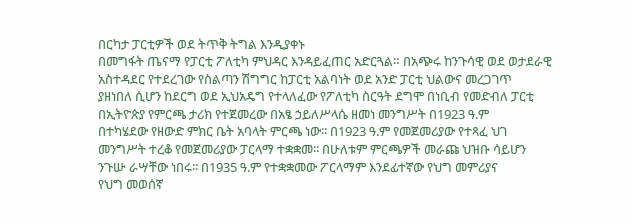በርካታ ፓርቲዎች ወደ ትጥቅ ትግል እንዲያቀኑ
በመግፋት ጤናማ የፓርቲ ፖለቲካ ምህዳር እንዳይፈጠር አድርጓል። በአጭሩ ከንጉሳዊ ወደ ወታደራዊ
አስተዳደር የተደረገው የስልጣን ሽግግር ከፓርቲ አልባነት ወደ አንድ ፓርቲ ህልውና መረጋገጥ
ያዘነበለ ሲሆን ከደርግ ወደ ኢህአዴግ የተላለፈው የፖለቲካ ስርዓት ደግሞ በነቢብ የመድብለ ፓርቲ
በኢትዮጵያ የምርጫ ታሪክ የተጀመረው በአፄ ኃይለሥላሴ ዘመነ መንግሥት በ1923 ዓ.ም
በተካሄደው የዘውድ ምክር ቤት አባላት ምርጫ ነው፡፡ በ1923 ዓ.ም የመጀመሪያው የተጻፈ ህገ
መንግሥት ተረቆ የመጀመሪያው ፓርላማ ተቋቋመ፡፡ በሁለቱም ምርጫዎች መራጩ ህዝቡ ሳይሆን
ንጉሡ ራሣቸው ነበሩ፡፡ በ1935 ዓ.ም የተቋቋመው ፖርላማም እንደፊተኛው የህግ መምሪያና
የህግ መወሰኛ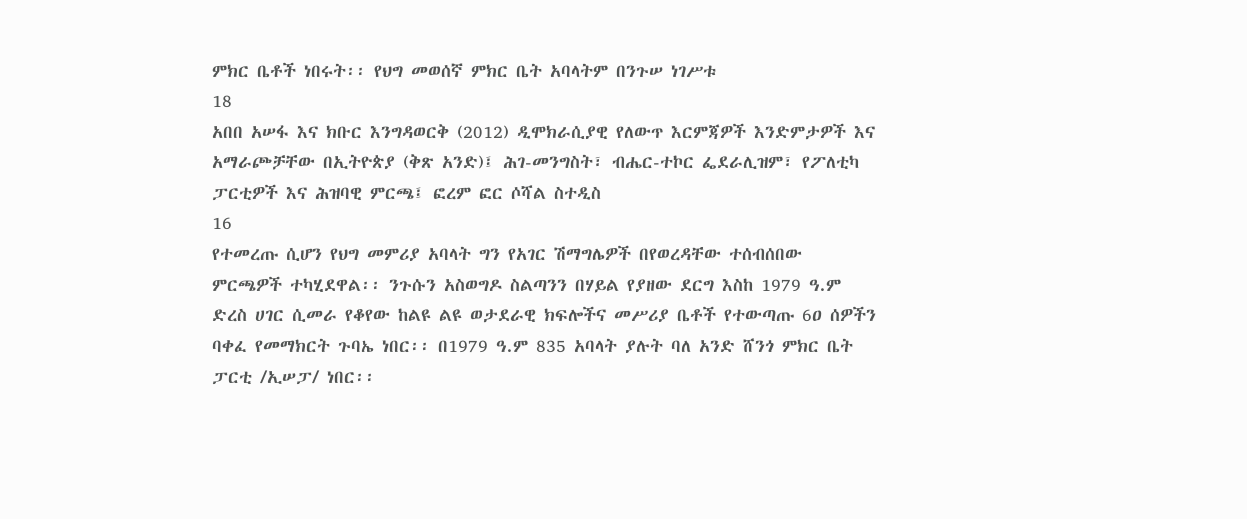ምክር ቤቶች ነበሩት፡፡ የህግ መወሰኛ ምክር ቤት አባላትም በንጉሠ ነገሥቱ
18
አበበ አሠፋ እና ክቡር እንግዳወርቅ (2012) ዲሞክራሲያዊ የለውጥ እርምጃዎች እንድምታዎች እና
አማራጮቻቸው በኢትዮጵያ (ቅጽ አንድ)፤ ሕገ-መንግስት፣ ብሔር-ተኮር ፌደራሊዝም፣ የፖለቲካ
ፓርቲዎች እና ሕዝባዊ ምርጫ፤ ፎረም ፎር ሶሻል ስተዲስ
16
የተመረጡ ሲሆን የህግ መምሪያ አባላት ግን የአገር ሽማግሌዎች በየወረዳቸው ተሰብሰበው
ምርጫዎች ተካሂደዋል፡፡ ንጉሱን አስወግዶ ስልጣንን በሃይል የያዘው ደርግ እስከ 1979 ዓ.ም
ድረስ ሀገር ሲመራ የቆየው ከልዩ ልዩ ወታደራዊ ክፍሎችና መሥሪያ ቤቶች የተውጣጡ 6ዐ ሰዎችን
ባቀፈ የመማክርት ጉባኤ ነበር፡፡ በ1979 ዓ.ም 835 አባላት ያሉት ባለ አንድ ሸንጎ ምክር ቤት
ፓርቲ /ኢሠፓ/ ነበር፡፡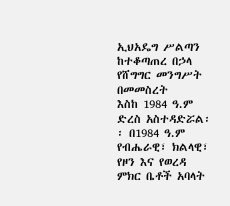ኢህአዴግ ሥልጣን ከተቆጣጠረ በኃላ የሸግግር መንግሥት በመመስረት
እስከ 1984 ዓ.ም ድረስ አስተዳድሯል፡፡ በ1984 ዓ.ም የብሔራዊ፣ ክልላዊ፣ የዞን እና የወረዳ
ምክር ቤቶች አባላት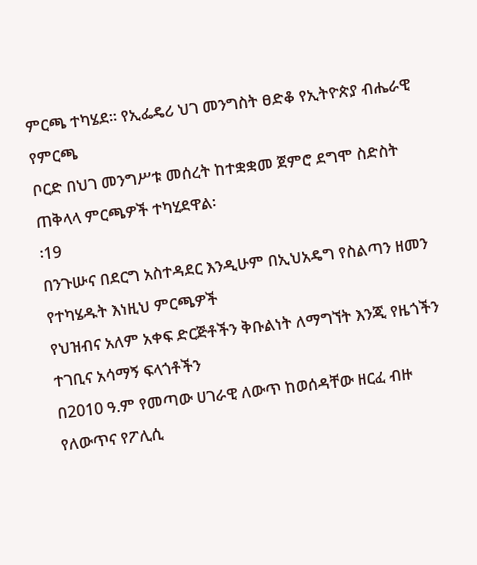ምርጫ ተካሄደ፡፡ የኢፌዴሪ ህገ መንግስት ፀድቆ የኢትዮጵያ ብሔራዊ የምርጫ
ቦርድ በህገ መንግሥቱ መሰረት ከተቋቋመ ጀምሮ ደግሞ ስድስት ጠቅላላ ምርጫዎች ተካሂደዋል፡
፡19
በንጉሡና በደርግ አስተዳደር እንዲሁም በኢህአዴግ የስልጣን ዘመን የተካሄዱት እነዚህ ምርጫዎች
የህዝብና አለም አቀፍ ድርጅቶችን ቅቡልነት ለማግኘት እንጂ የዜጎችን ተገቢና አሳማኝ ፍላጎቶችን
በ2010 ዓ.ም የመጣው ሀገራዊ ለውጥ ከወሰዳቸው ዘርፈ ብዙ የለውጥና የፖሊሲ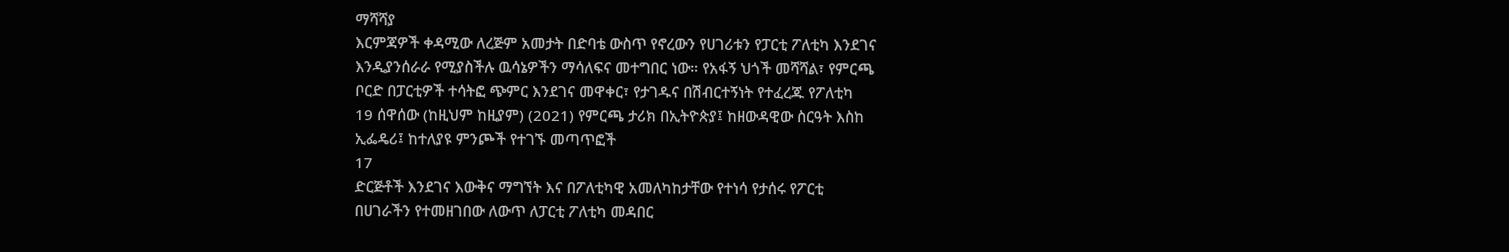ማሻሻያ
እርምጃዎች ቀዳሚው ለረጅም አመታት በድባቴ ውስጥ የኖረውን የሀገሪቱን የፓርቲ ፖለቲካ እንደገና
እንዲያንሰራራ የሚያስችሉ ዉሳኔዎችን ማሳለፍና መተግበር ነው። የአፋኝ ህጎች መሻሻል፣ የምርጫ
ቦርድ በፓርቲዎች ተሳትፎ ጭምር እንደገና መዋቀር፣ የታገዱና በሽብርተኝነት የተፈረጁ የፖለቲካ
19 ሰዋሰው (ከዚህም ከዚያም) (2021) የምርጫ ታሪክ በኢትዮጵያ፤ ከዘውዳዊው ስርዓት እስከ
ኢፌዴሪ፤ ከተለያዩ ምንጮች የተገኙ መጣጥፎች
17
ድርጅቶች እንደገና እውቅና ማግኘት እና በፖለቲካዊ አመለካከታቸው የተነሳ የታሰሩ የፖርቲ
በሀገራችን የተመዘገበው ለውጥ ለፓርቲ ፖለቲካ መዳበር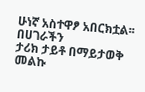ሁነኛ አስተዋፆ አበርክቷል፡፡ በሀገራችን
ታሪክ ታይቶ በማይታወቅ መልኩ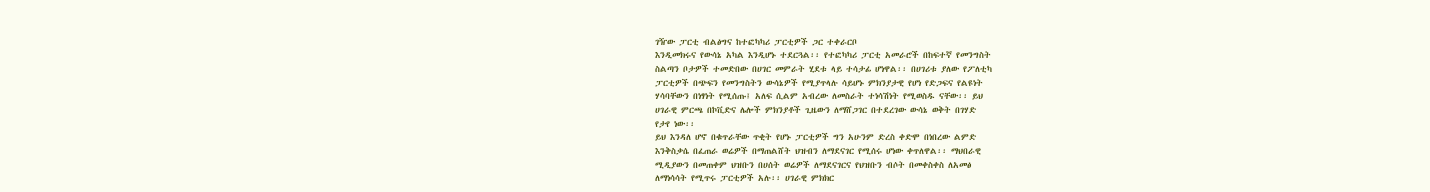ገዥው ፓርቲ ብልፅግና ከተፎካካሪ ፓርቲዎች ጋር ተቀራርቦ
እንዲመክሩና የውሳኔ አካል እንዲሆኑ ተደርጓል፡፡ የተፎካካሪ ፓርቲ አመራሮች በከፍተኛ የመንግስት
ስልጣን ቦታዎች ተመድበው በሀገር መምራት ሂደቱ ላይ ተሳታፊ ሆነዋል፡፡ በሀገሪቱ ያለው የፖለቲካ
ፓርቲዎች በጭፍን የመንግስትን ውሳኔዎች የሚያጥላሉ ሳይሆኑ ምክንያታዊ የሆነ የድጋፍና የልዩነት
ሃሳባቸውን በነፃነት የሚሰጡ፤ አለፍ ሲልም አብረው ለመስራት ተነሳሽነት የሚወስዱ ናቸው፡፡ ይህ
ሀገራዊ ምርጫ በኮቪድና ሌሎች ምክንያቶች ጊዜውን ለማሸጋገር በተደረገው ውሳኔ ወቅት በገሃድ
የታየ ነው፡፡
ይህ እንዳለ ሆኖ በቁጥራቸው ጥቂት የሆኑ ፓርቲዎች ግን አሁንም ድረስ ቀድሞ በነበረው ልምድ
እንቅስቃሴ በፈጠራ ወሬዎች በማጠልሸት ህዝብን ለማደናገር የሚሰሩ ሆነው ቀጥለዋል፡፡ ማህበራዊ
ሚዲያውን በመጠቀም ህዝቡን በሀሰት ወሬዎች ለማደናገርና የህዝቡን ብሶት በመቀስቀስ ለአመፅ
ለማነሳሳት የሚጥሩ ፓርቲዎች አሉ፡፡ ሀገራዊ ምክክር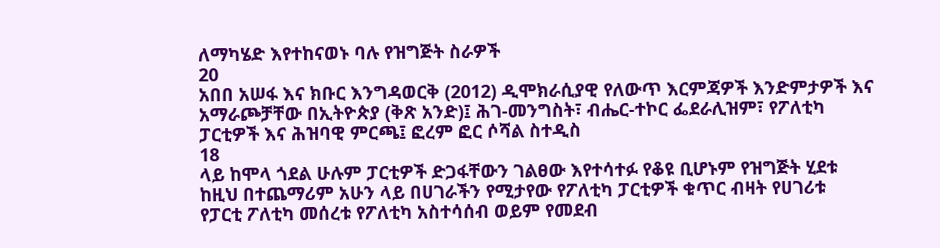ለማካሄድ እየተከናወኑ ባሉ የዝግጅት ስራዎች
20
አበበ አሠፋ እና ክቡር እንግዳወርቅ (2012) ዲሞክራሲያዊ የለውጥ እርምጃዎች እንድምታዎች እና
አማራጮቻቸው በኢትዮጵያ (ቅጽ አንድ)፤ ሕገ-መንግስት፣ ብሔር-ተኮር ፌደራሊዝም፣ የፖለቲካ
ፓርቲዎች እና ሕዝባዊ ምርጫ፤ ፎረም ፎር ሶሻል ስተዲስ
18
ላይ ከሞላ ጎደል ሁሉም ፓርቲዎች ድጋፋቸውን ገልፀው እየተሳተፉ የቆዩ ቢሆኑም የዝግጅት ሂደቱ
ከዚህ በተጨማሪም አሁን ላይ በሀገራችን የሚታየው የፖለቲካ ፓርቲዎች ቁጥር ብዛት የሀገሪቱ
የፓርቲ ፖለቲካ መሰረቱ የፖለቲካ አስተሳሰብ ወይም የመደብ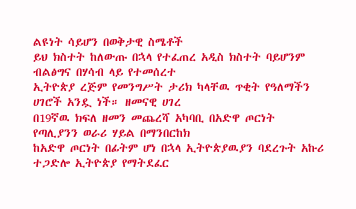ልዩነት ሳይሆን በወቅታዊ ስሜቶች
ይህ ክስተት ከለውጡ በኋላ የተፈጠረ አዲስ ክስተት ባይሆንም ብልፅግና በሃሳብ ላይ የተመሰረተ
ኢትዮጵያ ረጅም የመንግሥት ታሪክ ካላቸዉ ጥቂት የዓለማችን ሀገሮች አንዷ ነች። ዘመናዊ ሀገረ
በ19ኛዉ ክፍለ ዘመን መጨረሻ አካባቢ በአድዋ ጦርነት የጣሊያንን ወራሪ ሃይል በማንበርከክ
ከአድዋ ጦርነት በፊትም ሆነ በኋላ ኢትዮጵያዉያን ባደረጉት አኩሪ ተጋድሎ ኢትዮጵያ የማትደፈር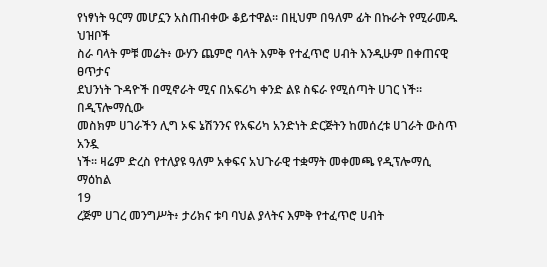የነፃነት ዓርማ መሆኗን አስጠብቀው ቆይተዋል። በዚህም በዓለም ፊት በኩራት የሚራመዱ ህዝቦች
ስራ ባላት ምቹ መሬት፥ ውሃን ጨምሮ ባላት እምቅ የተፈጥሮ ሀብት እንዲሁም በቀጠናዊ ፀጥታና
ደህንነት ጉዳዮች በሚኖራት ሚና በአፍሪካ ቀንድ ልዩ ስፍራ የሚሰጣት ሀገር ነች። በዲፕሎማሲው
መስክም ሀገራችን ሊግ ኦፍ ኔሽንንና የአፍሪካ አንድነት ድርጅትን ከመሰረቱ ሀገራት ውስጥ አንዷ
ነች፡፡ ዛሬም ድረስ የተለያዩ ዓለም አቀፍና አህጉራዊ ተቋማት መቀመጫ የዲፕሎማሲ ማዕከል
19
ረጅም ሀገረ መንግሥት፥ ታሪክና ቱባ ባህል ያላትና እምቅ የተፈጥሮ ሀብት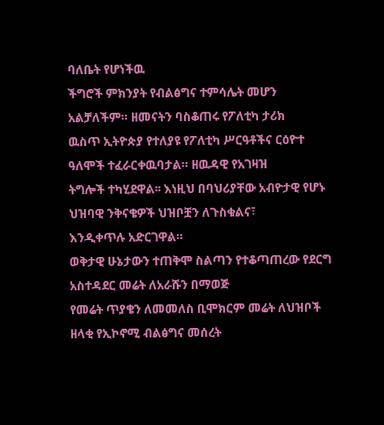ባለቤት የሆነችዉ
ችግሮች ምክንያት የብልፅግና ተምሳሌት መሆን አልቻለችም። ዘመናትን ባስቆጠሩ የፖለቲካ ታሪክ
ዉስጥ ኢትዮጵያ የተለያዩ የፖለቲካ ሥርዓቶችና ርዕዮተ ዓለሞች ተፈራርቀዉባታል። ዘዉዳዊ የአገዛዝ
ትግሎች ተካሂደዋል፡፡ እነዚህ በባህሪያቸው አብዮታዊ የሆኑ ህዝባዊ ንቅናቄዎች ህዝቦቿን ለጉስቁልና፣
እንዲቀጥሉ አድርገዋል።
ወቅታዊ ሁኔታውን ተጠቅሞ ስልጣን የተቆጣጠረው የደርግ አስተዳደር መሬት ለአራሹን በማወጅ
የመሬት ጥያቄን ለመመለስ ቢሞክርም መሬት ለህዝቦች ዘላቂ የኢኮኖሚ ብልፅግና መሰረት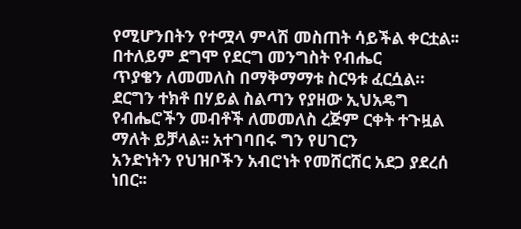የሚሆንበትን የተሟላ ምላሽ መስጠት ሳይችል ቀርቷል፡፡ በተለይም ደግሞ የደርግ መንግስት የብሔር
ጥያቄን ለመመለስ በማቅማማቱ ስርዓቱ ፈርሷል። ደርግን ተክቶ በሃይል ስልጣን የያዘው ኢህአዴግ
የብሔሮችን መብቶች ለመመለስ ረጅም ርቀት ተጉዟል ማለት ይቻላል፡፡ አተገባበሩ ግን የሀገርን
አንድነትን የህዝቦችን አብሮነት የመሸርሸር አደጋ ያደረሰ ነበር፡፡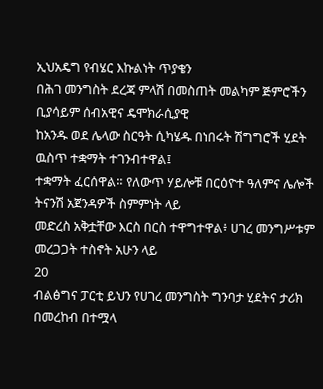ኢህአዴግ የብሄር እኩልነት ጥያቄን
በሕገ መንግስት ደረጃ ምላሽ በመስጠት መልካም ጅምሮችን ቢያሳይም ሰብአዊና ዴሞክራሲያዊ
ከአንዱ ወደ ሌላው ስርዓት ሲካሄዱ በነበሩት ሽግግሮች ሂደት ዉስጥ ተቋማት ተገንብተዋል፤
ተቋማት ፈርሰዋል። የለውጥ ሃይሎቹ በርዕዮተ ዓለምና ሌሎች ትናንሽ አጀንዳዎች ስምምነት ላይ
መድረስ አቅቷቸው እርስ በርስ ተዋግተዋል፥ ሀገረ መንግሥቱም መረጋጋት ተስኖት አሁን ላይ
20
ብልፅግና ፓርቲ ይህን የሀገረ መንግስት ግንባታ ሂደትና ታሪክ በመረከብ በተሟላ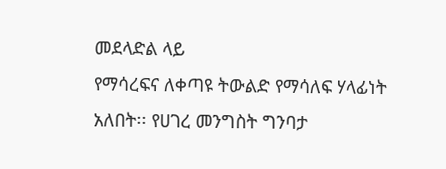መደላድል ላይ
የማሳረፍና ለቀጣዩ ትውልድ የማሳለፍ ሃላፊነት አለበት፡፡ የሀገረ መንግስት ግንባታ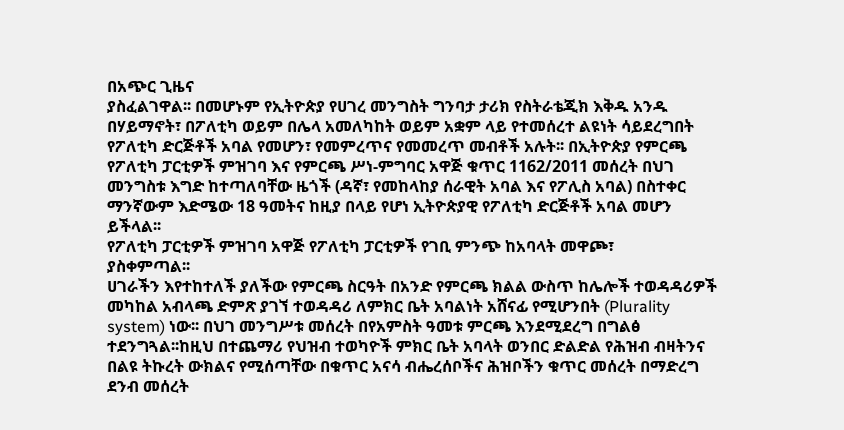በአጭር ጊዜና
ያስፈልገዋል፡፡ በመሆኑም የኢትዮጵያ የሀገረ መንግስት ግንባታ ታሪክ የስትራቴጂክ እቅዱ አንዱ
በሃይማኖት፣ በፖለቲካ ወይም በሌላ አመለካከት ወይም አቋም ላይ የተመሰረተ ልዩነት ሳይደረግበት
የፖለቲካ ድርጅቶች አባል የመሆን፣ የመምረጥና የመመረጥ መብቶች አሉት፡፡ በኢትዮጵያ የምርጫ
የፖለቲካ ፓርቲዎች ምዝገባ እና የምርጫ ሥነ-ምግባር አዋጅ ቁጥር 1162/2011 መሰረት በህገ
መንግስቱ እግድ ከተጣለባቸው ዜጎች (ዳኛ፣ የመከላከያ ሰራዊት አባል እና የፖሊስ አባል) በስተቀር
ማንኛውም እድሜው 18 ዓመትና ከዚያ በላይ የሆነ ኢትዮጵያዊ የፖለቲካ ድርጅቶች አባል መሆን
ይችላል፡፡
የፖለቲካ ፓርቲዎች ምዝገባ አዋጅ የፖለቲካ ፓርቲዎች የገቢ ምንጭ ከአባላት መዋጮ፣
ያስቀምጣል፡፡
ሀገራችን እየተከተለች ያለችው የምርጫ ስርዓት በአንድ የምርጫ ክልል ውስጥ ከሌሎች ተወዳዳሪዎች
መካከል አብላጫ ድምጽ ያገኘ ተወዳዳሪ ለምክር ቤት አባልነት አሸናፊ የሚሆንበት (Plurality
system) ነው፡፡ በህገ መንግሥቱ መሰረት በየአምስት ዓመቱ ምርጫ እንደሚደረግ በግልፅ
ተደንግጓል፡፡ከዚህ በተጨማሪ የህዝብ ተወካዮች ምክር ቤት አባላት ወንበር ድልድል የሕዝብ ብዛትንና
በልዩ ትኩረት ውክልና የሚሰጣቸው በቁጥር አናሳ ብሔረሰቦችና ሕዝቦችን ቁጥር መሰረት በማድረግ
ደንብ መሰረት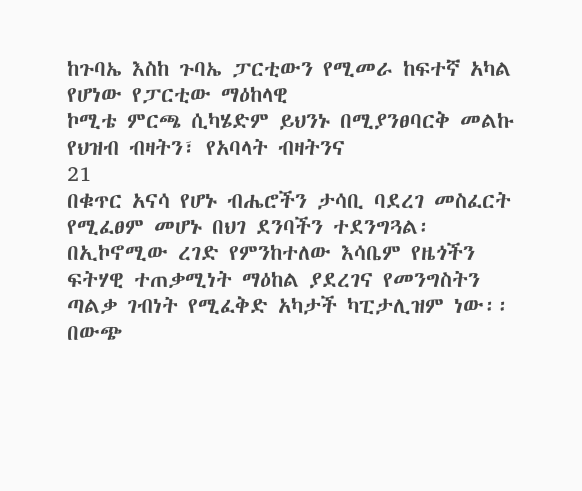ከጉባኤ እስከ ጉባኤ ፓርቲውን የሚመራ ከፍተኛ አካል የሆነው የፓርቲው ማዕከላዊ
ኮሚቴ ምርጫ ሲካሄድም ይህንኑ በሚያንፀባርቅ መልኩ የህዝብ ብዛትን፣ የአባላት ብዛትንና
21
በቁጥር አናሳ የሆኑ ብሔሮችን ታሳቢ ባደረገ መስፈርት የሚፈፀም መሆኑ በህገ ደንባችን ተደንግጓል፡
በኢኮኖሚው ረገድ የምንከተለው እሳቤም የዜጎችን ፍትሃዊ ተጠቃሚነት ማዕከል ያደረገና የመንግስትን
ጣልቃ ገብነት የሚፈቅድ አካታች ካፒታሊዝም ነው፡፡ በውጭ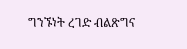ግንኙነት ረገድ ብልጽግና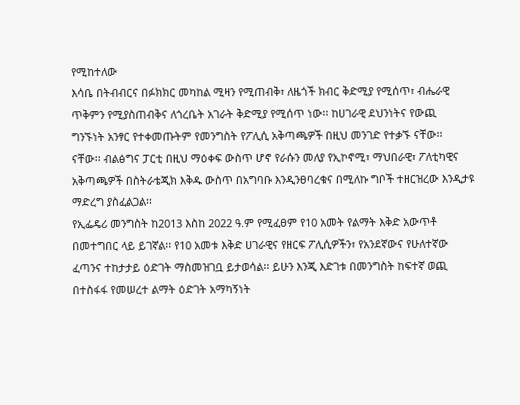የሚከተለው
እሳቤ በትብብርና በፉክክር መካከል ሚዛን የሚጠብቅ፣ ለዜጎች ክብር ቅድሚያ የሚሰጥ፣ ብሔራዊ
ጥቅምን የሚያስጠብቅና ለጎረቤት አገራት ቅድሚያ የሚሰጥ ነው፡፡ ከሀገራዊ ደህንነትና የውጪ
ግንኙነት አንፃር የተቀመጡትም የመንግስት የፖሊሲ አቅጣጫዎች በዚህ መንገድ የተቃኙ ናቸው፡፡
ናቸው፡፡ ብልፅግና ፓርቲ በዚህ ማዕቀፍ ውስጥ ሆኖ የራሱን መለያ የኢኮኖሚ፣ ማህበራዊ፣ ፖለቲካዊና
አቅጣጫዎች በስትራቴጂክ እቅዱ ውስጥ በአግባቡ እንዲንፀባረቁና በሚለኩ ግቦች ተዘርዝረው እንዲታዩ
ማድረግ ያስፈልጋል፡፡
የኢፌዴሪ መንግስት ከ2013 እስከ 2022 ዓ.ም የሚፈፀም የ10 አመት የልማት እቅድ አውጥቶ
በመተግበር ላይ ይገኛል፡፡ የ10 አመቱ እቅድ ሀገራዊና የዘርፍ ፖሊሲዎችን፣ የአንደኛውና የሁለተኛው
ፈጣንና ተከታታይ ዕድገት ማስመዝገቧ ይታወሳል፡፡ ይሁን እንጂ እድገቱ በመንግስት ከፍተኛ ወጪ
በተስፋፋ የመሠረተ ልማት ዕድገት አማካኝነት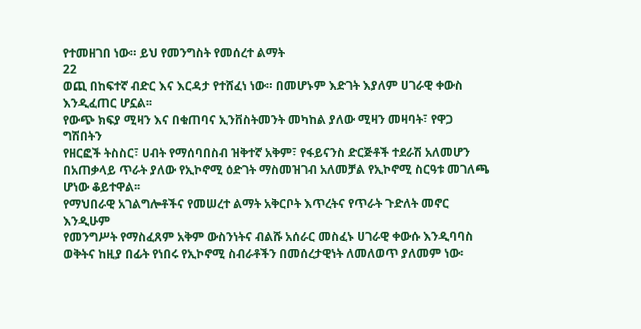የተመዘገበ ነው። ይህ የመንግስት የመሰረተ ልማት
22
ወጪ በከፍተኛ ብድር እና እርዳታ የተሸፈነ ነው። በመሆኑም እድገት እያለም ሀገራዊ ቀውስ
እንዲፈጠር ሆኗል፡፡
የውጭ ክፍያ ሚዛን እና በቁጠባና ኢንቨስትመንት መካከል ያለው ሚዛን መዛባት፣ የዋጋ ግሽበትን
የዘርፎች ትስስር፣ ሀብት የማሰባበስብ ዝቅተኛ አቅም፣ የፋይናንስ ድርጅቶች ተደራሽ አለመሆን
በአጠቃላይ ጥራት ያለው የኢኮኖሚ ዕድገት ማስመዝገብ አለመቻል የኢኮኖሚ ስርዓቱ መገለጫ
ሆነው ቆይተዋል፡፡
የማህበራዊ አገልግሎቶችና የመሠረተ ልማት አቅርቦት እጥረትና የጥራት ጉድለት መኖር እንዲሁም
የመንግሥት የማስፈጸም አቅም ውስንነትና ብልሹ አሰራር መስፈኑ ሀገራዊ ቀውሱ እንዲባባስ
ወቅትና ከዚያ በፊት የነበሩ የኢኮኖሚ ስብራቶችን በመሰረታዊነት ለመለወጥ ያለመም ነው፡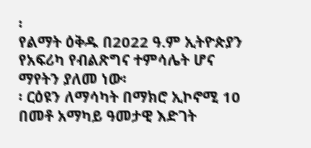፡
የልማት ዕቅዱ በ2022 ዓ.ም ኢትዮጵያን የአፍሪካ የብልጽግና ተምሳሌት ሆና ማየትን ያለመ ነው፡
፡ ርዕዩን ለማሳካት በማክሮ ኢኮኖሚ 10 በመቶ አማካይ ዓመታዊ እድገት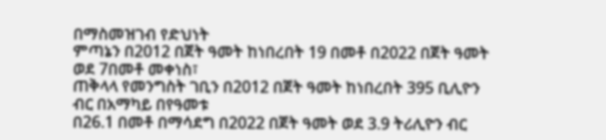በማስመዝገብ የድህነት
ምጣኔን በ2012 በጀት ዓመት ከነበረበት 19 በመቶ በ2022 በጀት ዓመት ወደ 7በመቶ መቀነስ፣
ጠቅላላ የመንግስት ገቢን በ2012 በጀት ዓመት ከነበረበት 395 ቢሊዮን ብር በአማካይ በየዓመቱ
በ26.1 በመቶ በማሳደግ በ2022 በጀት ዓመት ወደ 3.9 ትሪሊዮን ብር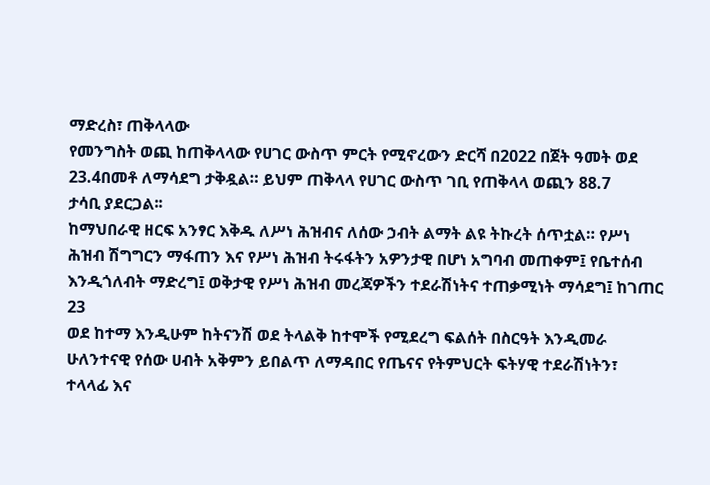ማድረስ፣ ጠቅላላው
የመንግስት ወጪ ከጠቅላላው የሀገር ውስጥ ምርት የሚኖረውን ድርሻ በ2022 በጀት ዓመት ወደ
23.4በመቶ ለማሳደግ ታቅዷል። ይህም ጠቅላላ የሀገር ውስጥ ገቢ የጠቅላላ ወጪን 88.7
ታሳቢ ያደርጋል፡፡
ከማህበራዊ ዘርፍ አንፃር እቅዱ ለሥነ ሕዝብና ለሰው ኃብት ልማት ልዩ ትኩረት ሰጥቷል። የሥነ
ሕዝብ ሽግግርን ማፋጠን እና የሥነ ሕዝብ ትሩፋትን አዎንታዊ በሆነ አግባብ መጠቀም፤ የቤተሰብ
እንዲጎለብት ማድረግ፤ ወቅታዊ የሥነ ሕዝብ መረጃዎችን ተደራሽነትና ተጠቃሚነት ማሳደግ፤ ከገጠር
23
ወደ ከተማ እንዲሁም ከትናንሽ ወደ ትላልቅ ከተሞች የሚደረግ ፍልሰት በስርዓት እንዲመራ
ሁለንተናዊ የሰው ሀብት አቅምን ይበልጥ ለማዳበር የጤናና የትምህርት ፍትሃዊ ተደራሽነትን፣
ተላላፊ እና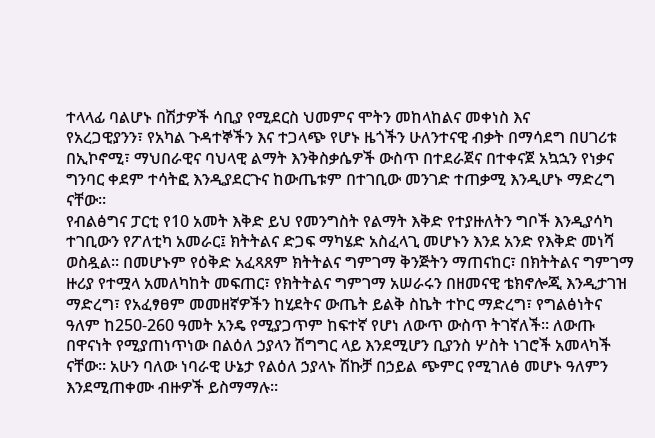ተላላፊ ባልሆኑ በሽታዎች ሳቢያ የሚደርስ ህመምና ሞትን መከላከልና መቀነስ እና
የአረጋዊያንን፣ የአካል ጉዳተኞችን እና ተጋላጭ የሆኑ ዜጎችን ሁለንተናዊ ብቃት በማሳደግ በሀገሪቱ
በኢኮኖሚ፣ ማህበራዊና ባህላዊ ልማት እንቅስቃሴዎች ውስጥ በተደራጀና በተቀናጀ አኳኋን የነቃና
ግንባር ቀደም ተሳትፎ እንዲያደርጉና ከውጤቱም በተገቢው መንገድ ተጠቃሚ እንዲሆኑ ማድረግ
ናቸው።
የብልፅግና ፓርቲ የ10 አመት እቅድ ይህ የመንግስት የልማት እቅድ የተያዙለትን ግቦች እንዲያሳካ
ተገቢውን የፖለቲካ አመራር፤ ክትትልና ድጋፍ ማካሄድ አስፈላጊ መሆኑን እንደ አንድ የእቅድ መነሻ
ወስዷል፡፡ በመሆኑም የዕቅድ አፈጻጸም ክትትልና ግምገማ ቅንጅትን ማጠናከር፣ በክትትልና ግምገማ
ዙሪያ የተሟላ አመለካከት መፍጠር፣ የክትትልና ግምገማ አሠራሩን በዘመናዊ ቴክኖሎጂ እንዲታገዝ
ማድረግ፣ የአፈፃፀም መመዘኛዎችን ከሂደትና ውጤት ይልቅ ስኬት ተኮር ማድረግ፣ የግልፅነትና
ዓለም ከ250-260 ዓመት አንዴ የሚያጋጥም ከፍተኛ የሆነ ለውጥ ውስጥ ትገኛለች፡፡ ለውጡ
በዋናነት የሚያጠነጥነው በልዕለ ኃያላን ሽግግር ላይ እንደሚሆን ቢያንስ ሦስት ነገሮች አመላካች
ናቸው፡፡ አሁን ባለው ነባራዊ ሁኔታ የልዕለ ኃያላኑ ሽኩቻ በኃይል ጭምር የሚገለፅ መሆኑ ዓለምን
እንደሚጠቀሙ ብዙዎች ይስማማሉ፡፡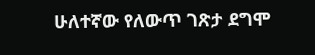ሁለተኛው የለውጥ ገጽታ ደግሞ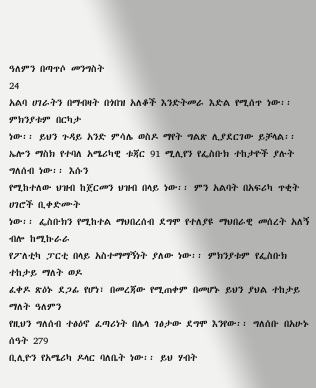ዓለምን በጣጥሶ መንግስት
24
አልባ ሀገራትን በማብዛት በጎበዝ አለቆች እንድትመራ እድል የሚሰጥ ነው፡፡ ምክንያቱም በርካታ
ነው፡፡ ይህን ጉዳይ አንድ ምሳሌ ወስዶ ማየት ግልጽ ሊያደርገው ይቻላል፡፡
ኤሎን ማስክ የተባለ አሜሪካዊ ቱጃር 91 ሚሊየን የፌስቡክ ተከታዮች ያሉት ግለሰብ ነው፡፡ እሱን
የሚከተለው ህዝብ ከጀርመን ህዝብ በላይ ነው፡፡ ምን አልባት በአፍሪካ ጥቂት ሀገሮች ቢቀድሙት
ነው፡፡ ፌስቡክን የሚከተል ማህበረሰብ ደግሞ የተለያዩ ማህበራዊ መሰረት አለኝ ብሎ ከሚኩራራ
የፖለቲካ ፓርቲ በላይ አስተማማኝነት ያለው ነው፡፡ ምክንያቱም የፌስቡክ ተከታይ ማለት ወዶ
ፈቀዶ ጽዕኑ ደጋፊ የሆነ፣ በመረጃው የሚጠቀም በመሆኑ ይህን ያህል ተከታይ ማለት ዓለምን
የዚህን ግለሰብ ተፅዕኖ ፈጣሪነት በሌላ ገፅታው ደግሞ እንየው፡፡ ግለሰቡ በአሁኑ ሰዓት 279
ቢሊዮን የአሜሪካ ዶላር ባለቤት ነው፡፡ ይህ ሃብት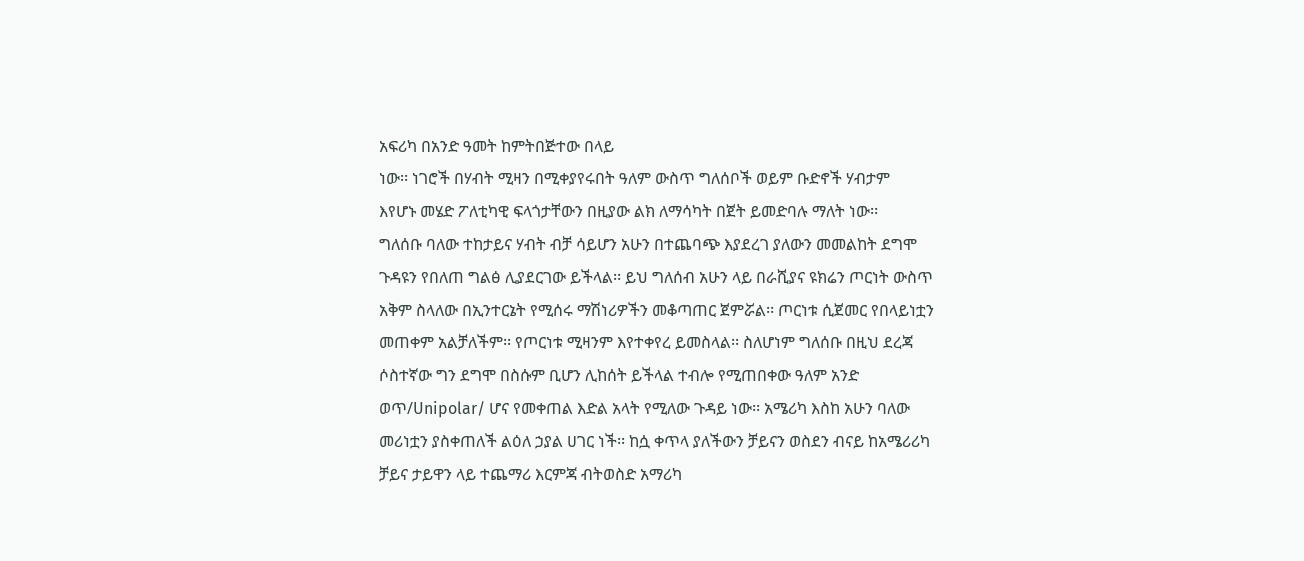አፍሪካ በአንድ ዓመት ከምትበጅተው በላይ
ነው፡፡ ነገሮች በሃብት ሚዛን በሚቀያየሩበት ዓለም ውስጥ ግለሰቦች ወይም ቡድኖች ሃብታም
እየሆኑ መሄድ ፖለቲካዊ ፍላጎታቸውን በዚያው ልክ ለማሳካት በጀት ይመድባሉ ማለት ነው፡፡
ግለሰቡ ባለው ተከታይና ሃብት ብቻ ሳይሆን አሁን በተጨባጭ እያደረገ ያለውን መመልከት ደግሞ
ጉዳዩን የበለጠ ግልፅ ሊያደርገው ይችላል፡፡ ይህ ግለሰብ አሁን ላይ በራሺያና ዩክሬን ጦርነት ውስጥ
አቅም ስላለው በኢንተርኔት የሚሰሩ ማሽነሪዎችን መቆጣጠር ጀምሯል፡፡ ጦርነቱ ሲጀመር የበላይነቷን
መጠቀም አልቻለችም፡፡ የጦርነቱ ሚዛንም እየተቀየረ ይመስላል፡፡ ስለሆነም ግለሰቡ በዚህ ደረጃ
ሶስተኛው ግን ደግሞ በስሱም ቢሆን ሊከሰት ይችላል ተብሎ የሚጠበቀው ዓለም አንድ
ወጥ/Unipolar/ ሆና የመቀጠል እድል አላት የሚለው ጉዳይ ነው፡፡ አሜሪካ እስከ አሁን ባለው
መሪነቷን ያስቀጠለች ልዕለ ኃያል ሀገር ነች፡፡ ከሷ ቀጥላ ያለችውን ቻይናን ወስደን ብናይ ከአሜሪሪካ
ቻይና ታይዋን ላይ ተጨማሪ እርምጃ ብትወስድ አማሪካ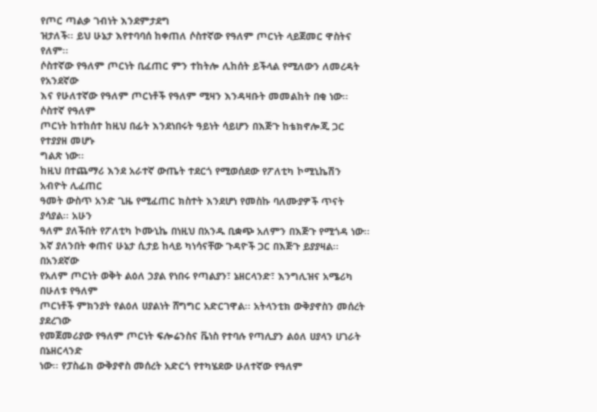የጦር ጣልቃ ገብነት እንደምታደግ
ዝታለች፡፡ ይህ ሁኔታ እየተባባሰ ከቀጠለ ሶስተኛው የዓለም ጦርነት ላይጀመር ዋስትና የለም፡፡
ሶስተኛው የዓለም ጦርነት ቢፈጠር ምን ተከትሎ ሊከሰት ይችላል የሚለውን ለመረዳት የአንደኛው
እና የሁለተኛው የዓለም ጦርነቶች የዓለም ሚዛን እንዳዛቡት መመልከት በቂ ነው፡፡ ሶስተኛ የዓለም
ጦርነት ከተከሰተ ከዚህ በፊት እንደነበሩት ዓይነት ሳይሆን በእጅጉ ከቴክኖሎጂ ጋር የተያያዘ መሆኑ
ግልጽ ነው፡፡
ከዚህ በተጨማሪ እንደ አራተኛ ውጤት ተደርጎ የሚወሰደው የፖለቲካ ኮሚኒኬሽን አብዮት ሊፈጠር
ዓመት ውስጥ አንድ ጊዜ የሚፈጠር ክስተት እንደሆነ የመስኩ ባለሙያዎች ጥናት ያሳያል፡፡ አሁን
ዓለም ያለችበት የፖለቲካ ኮሙኒኬ በነዚህ በአንዱ ቢቋጭ አለምን በእጅጉ የሚጎዳ ነው፡፡
እኛ ያለንበት ቀጠና ሁኔታ ሲታይ ከላይ ካነሳናቸው ጉዳዮች ጋር በእጅጉ ይያያዛል፡፡ በአንደኛው
የአለም ጦርነት ወቅት ልዕለ ኃያል የነበሩ የጣልያን፣ ኔዘርላንድ፣ እንግሊዝና አሜሪካ በሁለቱ የዓለም
ጦርነቶች ምክንያት የልዕለ ሀያልነት ሸግግር አድርገዋል፡፡ አትላንቲክ ውቅያኖስን መሰረት ያደረገው
የመጀመሪያው የዓለም ጦርነት ፍሎሬንስና ቬነስ የተባሉ የጣሊያን ልዕለ ሀያላን ሀገራት በኔዘርላንድ
ነው፡፡ የፓስፊክ ውቅያኖስ መሰረት አድርጎ የተካሄደው ሁለተኛው የዓለም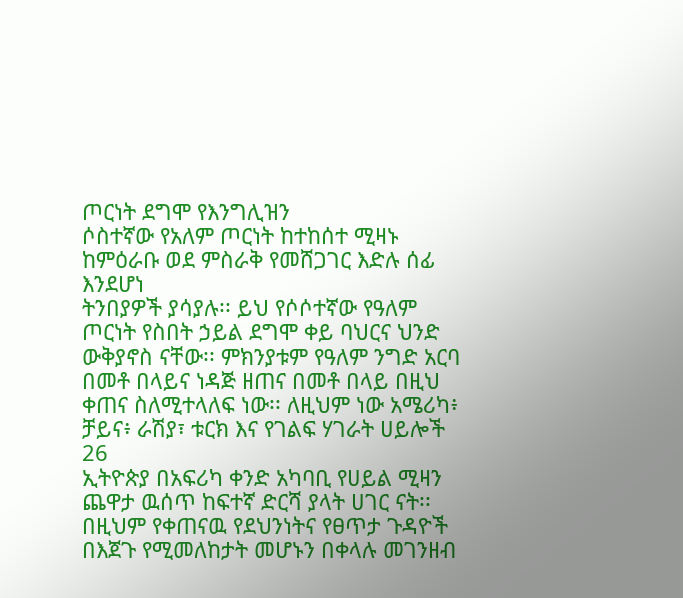ጦርነት ደግሞ የእንግሊዝን
ሶስተኛው የአለም ጦርነት ከተከሰተ ሚዛኑ ከምዕራቡ ወደ ምስራቅ የመሸጋገር እድሉ ሰፊ እንደሆነ
ትንበያዎች ያሳያሉ፡፡ ይህ የሶሶተኛው የዓለም ጦርነት የስበት ኃይል ደግሞ ቀይ ባህርና ህንድ
ውቅያኖስ ናቸው፡፡ ምክንያቱም የዓለም ንግድ አርባ በመቶ በላይና ነዳጅ ዘጠና በመቶ በላይ በዚህ
ቀጠና ስለሚተላለፍ ነው፡፡ ለዚህም ነው አሜሪካ፥ ቻይና፥ ራሽያ፣ ቱርክ እና የገልፍ ሃገራት ሀይሎች
26
ኢትዮጵያ በአፍሪካ ቀንድ አካባቢ የሀይል ሚዛን ጨዋታ ዉሰጥ ከፍተኛ ድርሻ ያላት ሀገር ናት፡፡
በዚህም የቀጠናዉ የደህንነትና የፀጥታ ጉዳዮች በእጀጉ የሚመለከታት መሆኑን በቀላሉ መገንዘብ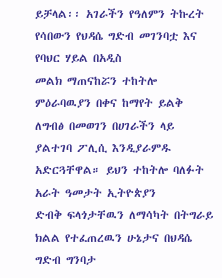ይቻላል፡፡ አገራችን የዓለምን ትኩረት የሳበውን የህዳሴ ግድብ መገንባቷ እና የባህር ሃይል በአዲስ
መልክ ማጠናከሯን ተከትሎ ምዕራባዉያን በቀና ከማየት ይልቅ ለግብፅ በመወገን በሀገራችን ላይ
ያልተገባ ፖሊሲ እንዲያራምዱ አድርጓቸዋል። ይህን ተከትሎ ባለፉት አራት ዓመታት ኢትዮጵያን
ድብቅ ፍላጎታቸዉን ለማሳካት በትግራይ ክልል የተፈጠረዉን ሁኔታና በህዳሴ ግድብ ግንባታ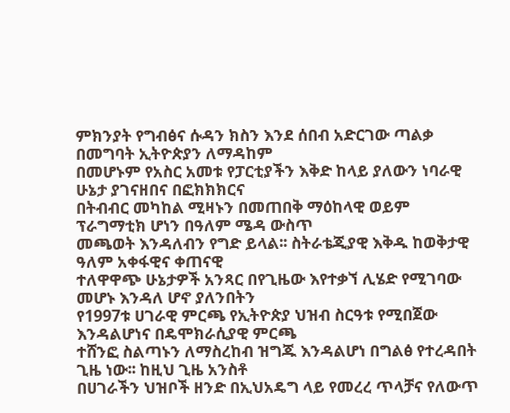ምክንያት የግብፅና ሱዳን ክስን እንደ ሰበብ አድርገው ጣልቃ በመግባት ኢትዮጵያን ለማዳከም
በመሆኑም የአስር አመቱ የፓርቲያችን እቅድ ከላይ ያለውን ነባራዊ ሁኔታ ያገናዘበና በፎክክክርና
በትብብር መካከል ሚዛኑን በመጠበቅ ማዕከላዊ ወይም ፕራግማቲክ ሆነን በዓለም ሜዳ ውስጥ
መጫወት እንዳለብን የግድ ይላል፡፡ ስትራቴጂያዊ እቅዱ ከወቅታዊ ዓለም አቀፋዊና ቀጠናዊ
ተለዋዋጭ ሁኔታዎች አንጻር በየጊዜው እየተቃኘ ሊሄድ የሚገባው መሆኑ እንዳለ ሆኖ ያለንበትን
የ1997ቱ ሀገራዊ ምርጫ የኢትዮጵያ ህዝብ ስርዓቱ የሚበጀው እንዳልሆነና በዴሞክራሲያዊ ምርጫ
ተሸንፎ ስልጣኑን ለማስረከብ ዝግጁ እንዳልሆነ በግልፅ የተረዳበት ጊዜ ነው፡፡ ከዚህ ጊዜ አንስቶ
በሀገራችን ህዝቦች ዘንድ በኢህአዴግ ላይ የመረረ ጥላቻና የለውጥ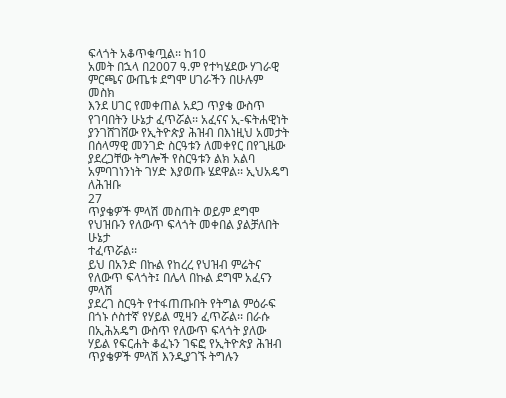ፍላጎት አቆጥቁጧል፡፡ ከ10
አመት በኋላ በ2007 ዓ.ም የተካሄደው ሃገራዊ ምርጫና ውጤቱ ደግሞ ሀገራችን በሁሉም መስክ
እንደ ሀገር የመቀጠል አደጋ ጥያቄ ውስጥ የገባበትን ሁኔታ ፈጥሯል፡፡ አፈናና ኢ-ፍትሐዊነት
ያንገሸገሸው የኢትዮጵያ ሕዝብ በእነዚህ አመታት በሰላማዊ መንገድ ስርዓቱን ለመቀየር በየጊዜው
ያደረጋቸው ትግሎች የስርዓቱን ልክ አልባ አምባገነንነት ገሃድ እያወጡ ሄደዋል፡፡ ኢህአዴግ ለሕዝቡ
27
ጥያቄዎች ምላሽ መስጠት ወይም ደግሞ የህዝቡን የለውጥ ፍላጎት መቀበል ያልቻለበት ሁኔታ
ተፈጥሯል፡፡
ይህ በአንድ በኩል የከረረ የህዝብ ምሬትና የለውጥ ፍላጎት፤ በሌላ በኩል ደግሞ አፈናን ምላሽ
ያደረገ ስርዓት የተፋጠጡበት የትግል ምዕራፍ በጎኑ ሶስተኛ የሃይል ሚዛን ፈጥሯል፡፡ በራሱ
በኢሕአዴግ ውስጥ የለውጥ ፍላጎት ያለው ሃይል የፍርሐት ቆፈኑን ገፍፎ የኢትዮጵያ ሕዝብ
ጥያቄዎች ምላሽ እንዲያገኙ ትግሉን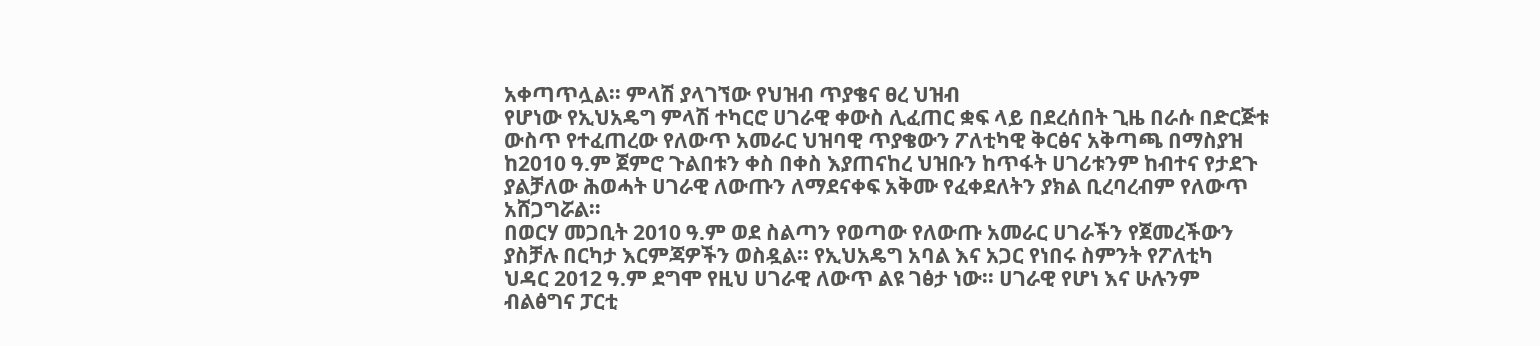አቀጣጥሏል፡፡ ምላሽ ያላገኘው የህዝብ ጥያቄና ፀረ ህዝብ
የሆነው የኢህአዴግ ምላሽ ተካርሮ ሀገራዊ ቀውስ ሊፈጠር ቋፍ ላይ በደረሰበት ጊዜ በራሱ በድርጅቱ
ውስጥ የተፈጠረው የለውጥ አመራር ህዝባዊ ጥያቄውን ፖለቲካዊ ቅርፅና አቅጣጫ በማስያዝ
ከ2010 ዓ.ም ጀምሮ ጉልበቱን ቀስ በቀስ እያጠናከረ ህዝቡን ከጥፋት ሀገሪቱንም ከብተና የታደጉ
ያልቻለው ሕወሓት ሀገራዊ ለውጡን ለማደናቀፍ አቅሙ የፈቀደለትን ያክል ቢረባረብም የለውጥ
አሸጋግሯል።
በወርሃ መጋቢት 2010 ዓ.ም ወደ ስልጣን የወጣው የለውጡ አመራር ሀገራችን የጀመረችውን
ያስቻሉ በርካታ እርምጃዎችን ወስዷል፡፡ የኢህአዴግ አባል እና አጋር የነበሩ ስምንት የፖለቲካ
ህዳር 2012 ዓ.ም ደግሞ የዚህ ሀገራዊ ለውጥ ልዩ ገፅታ ነው፡፡ ሀገራዊ የሆነ እና ሁሉንም
ብልፅግና ፓርቲ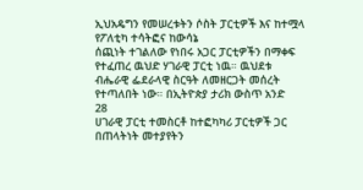ኢህአዴግን የመሠረቱትን ሶስት ፓርቲዎች እና ከተሟላ የፖለቲካ ተሳትፎና ከውሳኔ
ሰጪነት ተገልለው የነበሩ አጋር ፓርቲዎችን በማቀፍ የተፈጠረ ዉህድ ሃገራዊ ፓርቲ ነዉ። ዉህደቱ
ብሔራዊ ፌደራላዊ ስርዓት ለመዘርጋት መሰረት የተጣለበት ነው። በኢትዮጵያ ታሪክ ውስጥ አንድ
28
ሀገራዊ ፓርቲ ተመስርቶ ከተፎካካሪ ፓርቲዎች ጋር በጠላትነት መተያየትን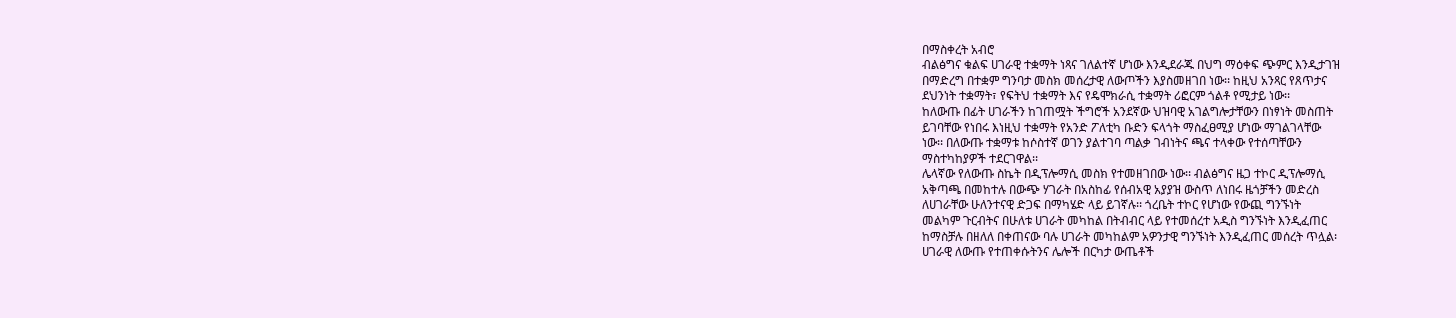በማስቀረት አብሮ
ብልፅግና ቁልፍ ሀገራዊ ተቋማት ነጻና ገለልተኛ ሆነው እንዲደራጁ በህግ ማዕቀፍ ጭምር እንዲታገዝ
በማድረግ በተቋም ግንባታ መስክ መሰረታዊ ለውጦችን እያስመዘገበ ነው፡፡ ከዚህ አንጻር የጸጥታና
ደህንነት ተቋማት፣ የፍትህ ተቋማት እና የዴሞክራሲ ተቋማት ሪፎርም ጎልቶ የሚታይ ነው፡፡
ከለውጡ በፊት ሀገራችን ከገጠሟት ችግሮች አንደኛው ህዝባዊ አገልግሎታቸውን በነፃነት መስጠት
ይገባቸው የነበሩ እነዚህ ተቋማት የአንድ ፖለቲካ ቡድን ፍላጎት ማስፈፀሚያ ሆነው ማገልገላቸው
ነው፡፡ በለውጡ ተቋማቱ ከሶስተኛ ወገን ያልተገባ ጣልቃ ገብነትና ጫና ተላቀው የተሰጣቸውን
ማስተካከያዎች ተደርገዋል፡፡
ሌላኛው የለውጡ ስኬት በዲፕሎማሲ መስክ የተመዘገበው ነው፡፡ ብልፅግና ዜጋ ተኮር ዲፕሎማሲ
አቅጣጫ በመከተሉ በውጭ ሃገራት በአስከፊ የሰብአዊ አያያዝ ውስጥ ለነበሩ ዜጎቻችን መድረስ
ለሀገራቸው ሁለንተናዊ ድጋፍ በማካሄድ ላይ ይገኛሉ፡፡ ጎረቤት ተኮር የሆነው የውጪ ግንኙነት
መልካም ጉርብትና በሁለቱ ሀገራት መካከል በትብብር ላይ የተመሰረተ አዲስ ግንኙነት እንዲፈጠር
ከማስቻሉ በዘለለ በቀጠናው ባሉ ሀገራት መካከልም አዎንታዊ ግንኙነት እንዲፈጠር መሰረት ጥሏል፡
ሀገራዊ ለውጡ የተጠቀሱትንና ሌሎች በርካታ ውጤቶች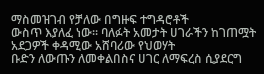ማስመዝገብ የቻለው በግዙፍ ተግዳሮቶች
ውስጥ እያለፈ ነው፡፡ ባለፉት አመታት ሀገራችን ከገጠሟት አደጋዎች ቀዳሚው አሸባሪው የህወሃት
ቡድን ለውጡን ለመቀልበስና ሀገር ለማፍረስ ሲያደርግ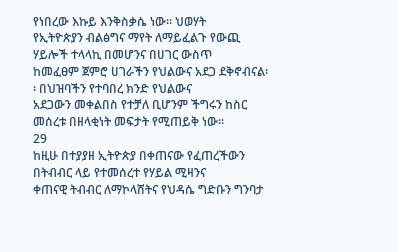የነበረው እኩይ እንቅስቃሴ ነው፡፡ ህወሃት
የኢትዮጵያን ብልፅግና ማየት ለማይፈልጉ የውጪ ሃይሎች ተላላኪ በመሆንና በሀገር ውስጥ
ከመፈፀም ጀምሮ ሀገራችን የህልውና አደጋ ደቅኖብናል፡፡ በህዝባችን የተባበረ ክንድ የህልውና
አደጋውን መቀልበስ የተቻለ ቢሆንም ችግሩን ከስር መሰረቱ በዘላቂነት መፍታት የሚጠይቅ ነው፡፡
29
ከዚሁ በተያያዘ ኢትዮጵያ በቀጠናው የፈጠረችውን በትብብር ላይ የተመሰረተ የሃይል ሚዛንና
ቀጠናዊ ትብብር ለማኮላሸትና የህዳሴ ግድቡን ግንባታ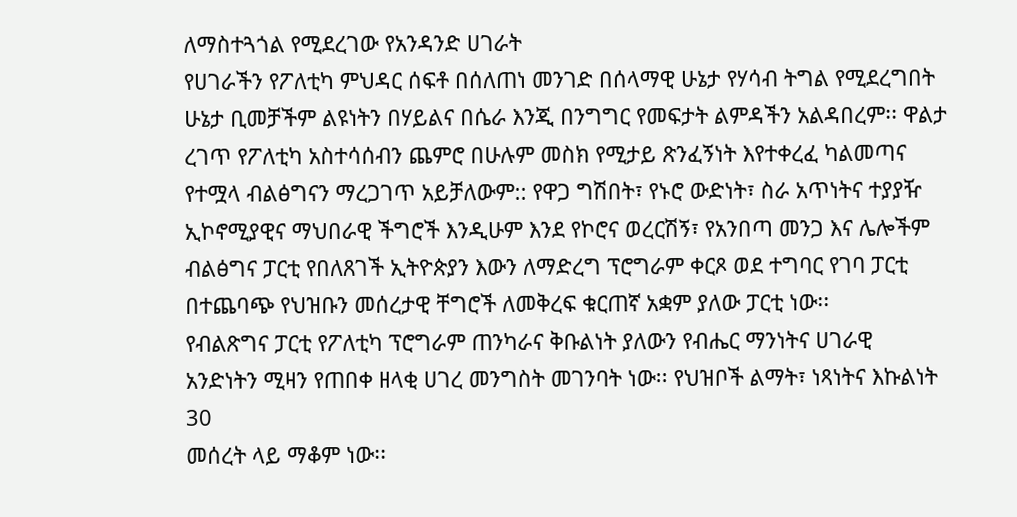ለማስተጓጎል የሚደረገው የአንዳንድ ሀገራት
የሀገራችን የፖለቲካ ምህዳር ሰፍቶ በሰለጠነ መንገድ በሰላማዊ ሁኔታ የሃሳብ ትግል የሚደረግበት
ሁኔታ ቢመቻችም ልዩነትን በሃይልና በሴራ እንጂ በንግግር የመፍታት ልምዳችን አልዳበረም፡፡ ዋልታ
ረገጥ የፖለቲካ አስተሳሰብን ጨምሮ በሁሉም መስክ የሚታይ ጽንፈኝነት እየተቀረፈ ካልመጣና
የተሟላ ብልፅግናን ማረጋገጥ አይቻለውም:: የዋጋ ግሽበት፣ የኑሮ ውድነት፣ ስራ አጥነትና ተያያዥ
ኢኮኖሚያዊና ማህበራዊ ችግሮች እንዲሁም እንደ የኮሮና ወረርሽኝ፣ የአንበጣ መንጋ እና ሌሎችም
ብልፅግና ፓርቲ የበለጸገች ኢትዮጵያን እውን ለማድረግ ፕሮግራም ቀርጾ ወደ ተግባር የገባ ፓርቲ
በተጨባጭ የህዝቡን መሰረታዊ ቸግሮች ለመቅረፍ ቁርጠኛ አቋም ያለው ፓርቲ ነው፡፡
የብልጽግና ፓርቲ የፖለቲካ ፕሮግራም ጠንካራና ቅቡልነት ያለውን የብሔር ማንነትና ሀገራዊ
አንድነትን ሚዛን የጠበቀ ዘላቂ ሀገረ መንግስት መገንባት ነው፡፡ የህዝቦች ልማት፣ ነጻነትና እኩልነት
30
መሰረት ላይ ማቆም ነው፡፡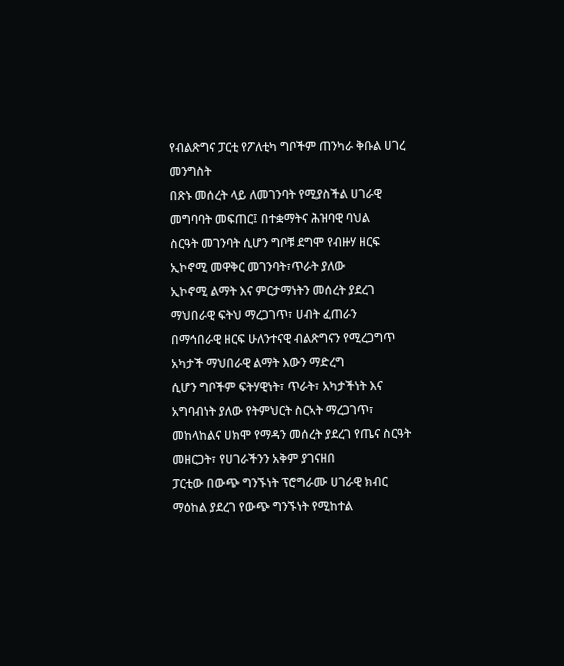የብልጽግና ፓርቲ የፖለቲካ ግቦችም ጠንካራ ቅቡል ሀገረ መንግስት
በጽኑ መሰረት ላይ ለመገንባት የሚያስችል ሀገራዊ መግባባት መፍጠር፤ በተቋማትና ሕዝባዊ ባህል
ስርዓት መገንባት ሲሆን ግቦቹ ደግሞ የብዙሃ ዘርፍ ኢኮኖሚ መዋቅር መገንባት፣ጥራት ያለው
ኢኮኖሚ ልማት እና ምርታማነትን መሰረት ያደረገ ማህበራዊ ፍትህ ማረጋገጥ፣ ሀብት ፈጠራን
በማኅበራዊ ዘርፍ ሁለንተናዊ ብልጽግናን የሚረጋግጥ አካታች ማህበራዊ ልማት እውን ማድረግ
ሲሆን ግቦችም ፍትሃዊነት፣ ጥራት፣ አካታችነት እና አግባብነት ያለው የትምህርት ስርኣት ማረጋገጥ፣
መከላከልና ሀክሞ የማዳን መሰረት ያደረገ የጤና ስርዓት መዘርጋት፣ የሀገራችንን አቅም ያገናዘበ
ፓርቲው በውጭ ግንኙነት ፕሮግራሙ ሀገራዊ ክብር ማዕከል ያደረገ የውጭ ግንኙነት የሚከተል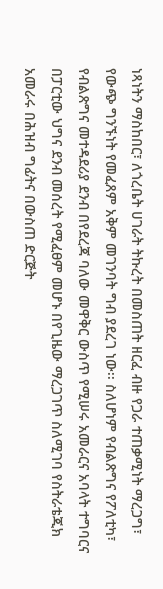ነጻነትን ማስከበር፣ ለጎረቤት ሀገራት ትኩረት በመስጠት ዘርፈ ብዙ የጋራ ተጠቃሚነት ማረጋግ፣
የውጭ ግንኙነት የመፈጸም አቅም መገንባት ግብ ያደረገ ነው፡፡ ስለሆነም የብልጽግና የፖለቲካ፣
የብልጽግና መተዳደሪያ ደንብ በየደረጃ ባለው መዋቅር ውስጥ የሚሠሩ አመራርና አባላት ተግባርና
በፓርቲው ህግና ደንብ መሰረት የሚፈፀም መሆኑ በየጊዜው ማረጋገጥ ስለሚገባ የስትራቴጂክ
አመራሩ በሕዝብ ግፊትና በውስጠ ድርጅት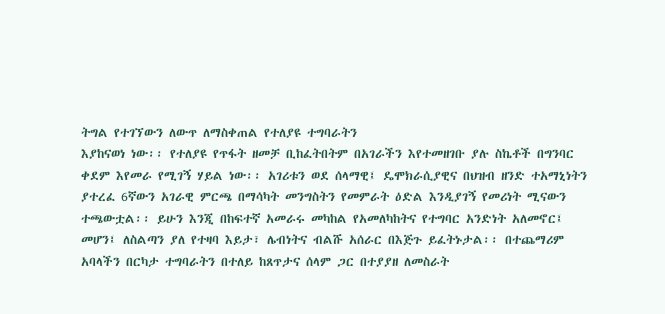ትግል የተገኘውን ለውጥ ለማስቀጠል የተለያዩ ተግባራትን
እያከናወነ ነው፡፡ የተለያዩ የጥፋት ዘመቻ ቢከፈትበትም በአገራችን እየተመዘገቡ ያሉ ስኬቶች በግንባር
ቀደም እየመራ የሚገኝ ሃይል ነው፡፡ አገሪቱን ወደ ሰላማዊ፤ ዴሞክራሲያዊና በህዝብ ዘንድ ተአማኒነትን
ያተረፈ 6ኛውን አገራዊ ምርጫ በማሳካት መንግስትን የመምራት ዕድል እንዲያገኝ የመሪነት ሚናውን
ተጫውቷል፡፡ ይሁን እንጂ በከፍተኛ አመራሩ መካከል የአመለካከትና የተግባር አንድነት አለመኖር፤
መሆን፤ ለስልጣን ያለ የተዛባ እይታ፣ ሌብነትና ብልሹ አሰራር በእጅጉ ይፈትኑታል፡፡ በተጨማሪም
አባላችን በርካታ ተግባራትን በተለይ ከጸጥታና ሰላም ጋር በተያያዘ ለመስራት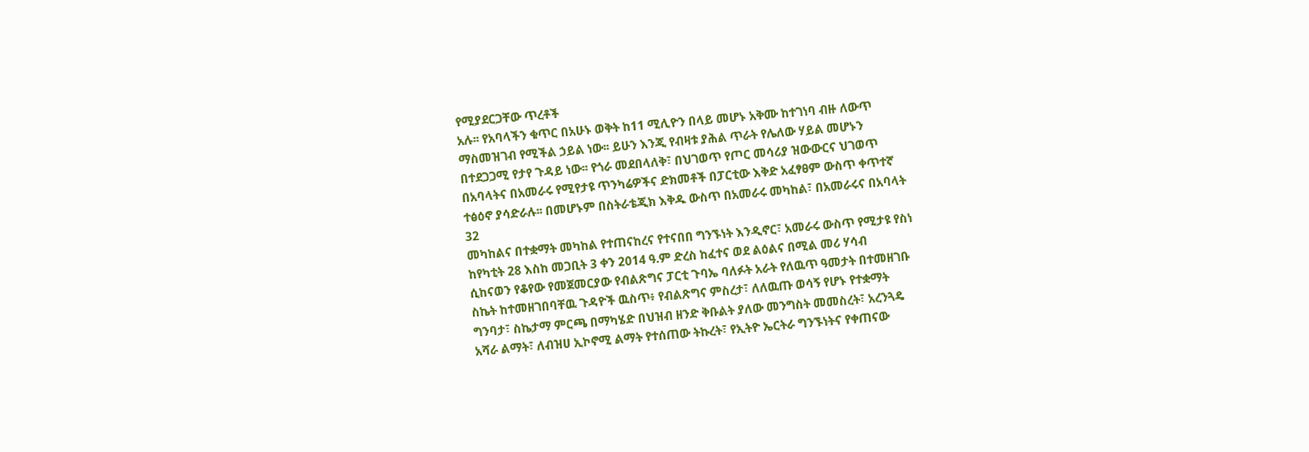የሚያደርጋቸው ጥረቶች
አሉ፡፡ የአባላችን ቁጥር በአሁኑ ወቅት ከ11 ሚሊዮን በላይ መሆኑ አቅሙ ከተገነባ ብዙ ለውጥ
ማስመዝገብ የሚችል ኃይል ነው፡፡ ይሁን እንጂ የብዛቱ ያሕል ጥራት የሌለው ሃይል መሆኑን
በተደጋጋሚ የታየ ጉዳይ ነው፡፡ የጎራ መደበላለቅ፣ በህገወጥ የጦር መሳሪያ ዝውውርና ህገወጥ
በአባላትና በአመራሩ የሚየታዩ ጥንካሬዎችና ድክመቶች በፓርቲው እቅድ አፈፃፀም ውስጥ ቀጥተኛ
ተፅዕኖ ያሳድራሉ፡፡ በመሆኑም በስትራቴጂክ እቅዱ ውስጥ በአመራሩ መካከል፣ በአመራሩና በአባላት
32
መካከልና በተቋማት መካከል የተጠናከረና የተናበበ ግንኙነት እንዲኖር፣ አመራሩ ውስጥ የሚታዩ የስነ
ከየካቲት 28 እስከ መጋቢት 3 ቀን 2014 ዓ.ም ድረስ ከፈተና ወደ ልዕልና በሚል መሪ ሃሳብ
ሲከናወን የቆየው የመጀመርያው የብልጽግና ፓርቲ ጉባኤ ባለፉት አራት የለዉጥ ዓመታት በተመዘገቡ
ስኬት ከተመዘገበባቸዉ ጉዳዮች ዉስጥ፥ የብልጽግና ምስረታ፣ ለለዉጡ ወሳኝ የሆኑ የተቋማት
ግንባታ፣ ስኬታማ ምርጫ በማካሄድ በህዝብ ዘንድ ቅቡልት ያለው መንግስት መመስረት፣ አረንጓዴ
አሻራ ልማት፣ ለብዝሀ ኢኮኖሚ ልማት የተሰጠው ትኩረት፣ የኢትዮ ኤርትራ ግንኙነትና የቀጠናው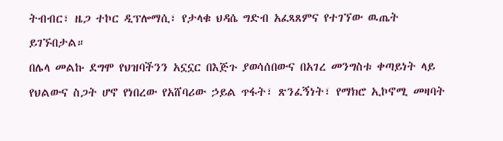ትብብር፣ ዜጋ ተኮር ዲፕሎማሲ፣ የታላቁ ህዳሴ ግድብ አፈጻጸምና የተገኘው ዉጤት ይገኙበታል።
በሌላ መልኩ ደግሞ የህዝባችንን አኗኗር በእጅጉ ያወሳሰበውና በአገረ መንግስቱ ቀጣይነት ላይ
የህልውና ስጋት ሆኖ የነበረው የአሸባሪው ኃይል ጥፋት፣ ጽንፈኝነት፣ የማክሮ ኢኮኖሚ መዛባት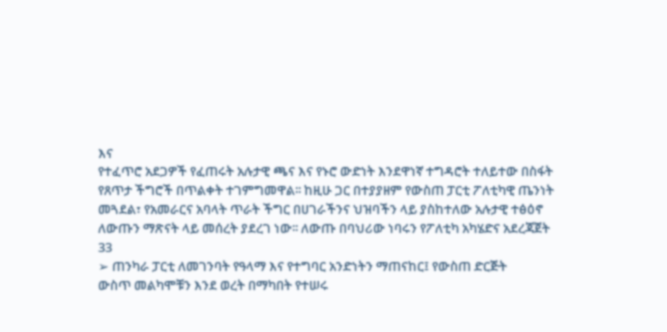እና
የተፈጥሮ አደጋዎች የፈጠሩት አሉታዊ ጫና እና የኑሮ ውድነት እንደዋነኛ ተግዳሮት ተለይተው በስፋት
የጸጥታ ችግሮች በጥልቀት ተገምግመዋል፡፡ ከዚሁ ጋር በተያያዘም የውስጠ ፓርቲ ፖለቲካዊ ጤንነት
መጓደል፣ የአመራርና አባላት ጥራት ችግር በሀገራችንና ህዝባችን ላይ ያስከተለው አሉታዊ ተፅዕኖ
ለውጡን ማጽናት ላይ መሰረት ያደረገ ነው፡፡ ለውጡ በባህሪው ነባሩን የፖለቲካ አካሄድና አደረጃጀት
33
➢ ጠንካራ ፓርቲ ለመገንባት የዓላማ እና የተግባር አንድነትን ማጠናከር፤ የውስጠ ድርጅት
ውስጥ መልካሞቹን እንደ ወረት በማካበት የተሠሩ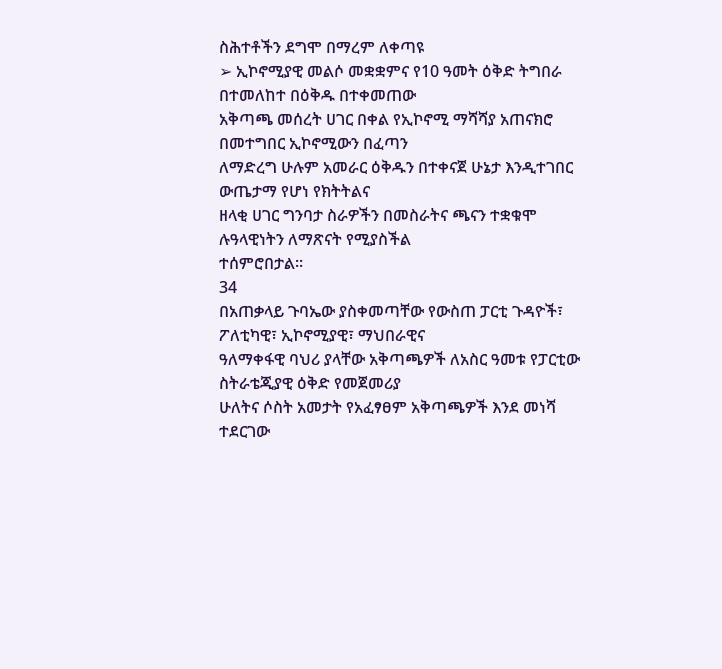ስሕተቶችን ደግሞ በማረም ለቀጣዩ
➢ ኢኮኖሚያዊ መልሶ መቋቋምና የ10 ዓመት ዕቅድ ትግበራ በተመለከተ በዕቅዱ በተቀመጠው
አቅጣጫ መሰረት ሀገር በቀል የኢኮኖሚ ማሻሻያ አጠናክሮ በመተግበር ኢኮኖሚውን በፈጣን
ለማድረግ ሁሉም አመራር ዕቅዱን በተቀናጀ ሁኔታ እንዲተገበር ውጤታማ የሆነ የክትትልና
ዘላቂ ሀገር ግንባታ ስራዎችን በመስራትና ጫናን ተቋቁሞ ሉዓላዊነትን ለማጽናት የሚያስችል
ተሰምሮበታል፡፡
34
በአጠቃላይ ጉባኤው ያስቀመጣቸው የውስጠ ፓርቲ ጉዳዮች፣ ፖለቲካዊ፣ ኢኮኖሚያዊ፣ ማህበራዊና
ዓለማቀፋዊ ባህሪ ያላቸው አቅጣጫዎች ለአስር ዓመቱ የፓርቲው ስትራቴጂያዊ ዕቅድ የመጀመሪያ
ሁለትና ሶስት አመታት የአፈፃፀም አቅጣጫዎች እንደ መነሻ ተደርገው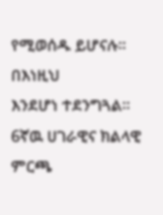የሚወሰዱ ይሆናሉ፡፡ በእነዚህ
እንደሆነ ተደንግጓል። 6ኛዉ ሀገራዊና ክልላዊ ምርጫ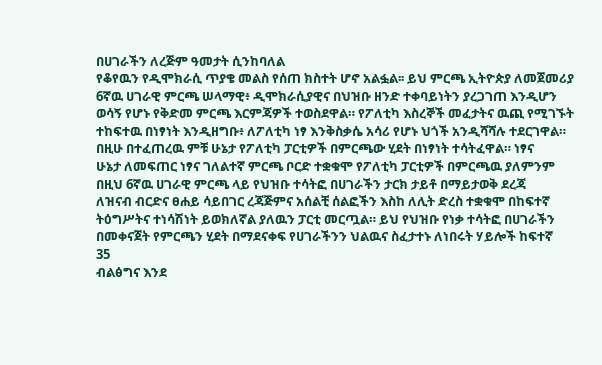በሀገራችን ለረጅም ዓመታት ሲንከባለል
የቆየዉን የዲሞክራሲ ጥያቄ መልስ የሰጠ ክስተት ሆኖ አልፏል፡፡ ይህ ምርጫ ኢትዮጵያ ለመጀመሪያ
6ኛዉ ሀገራዊ ምርጫ ሠላማዊ፥ ዲሞክራሲያዊና በህዝቡ ዘንድ ተቀባይነትን ያረጋገጠ እንዲሆን
ወሳኝ የሆኑ የቅድመ ምርጫ እርምጃዎች ተወስደዋል። የፖለቲካ እስረኞች መፈታትና ዉጪ የሚገኙት
ተከፍተዉ በነፃነት እንዲዘግቡ፥ ለፖለቲካ ነፃ እንቅስቃሴ አሳሪ የሆኑ ህጎች አንዲሻሻሉ ተደርገዋል።
በዚሁ በተፈጠረዉ ምቹ ሁኔታ የፖለቲካ ፓርቲዎች በምርጫው ሂደት በነፃነት ተሳትፈዋል። ነፃና
ሁኔታ ለመፍጠር ነፃና ገለልተኛ ምርጫ ቦርድ ተቋቁሞ የፖለቲካ ፓርቲዎች በምርጫዉ ያለምንም
በዚህ 6ኛዉ ሀገራዊ ምርጫ ላይ የህዝቡ ተሳትፎ በሀገራችን ታርክ ታይቶ በማይታወቅ ደረጃ
ለዝናብ ብርድና ፀሐይ ሳይበገር ረጃጅምና አሰልቺ ሰልፎችን እስከ ለሊት ድረስ ተቋቁሞ በከፍተኛ
ትዕግሥትና ተነሳሽነት ይወክለኛል ያለዉን ፓርቲ መርጧል። ይህ የህዝቡ የነቃ ተሳትፎ በሀገራችን
በመቀናጀት የምርጫን ሂደት በማደናቀፍ የሀገራችንን ህልዉና ስፈታተኑ ለነበሩት ሃይሎች ከፍተኛ
35
ብልፅግና እንደ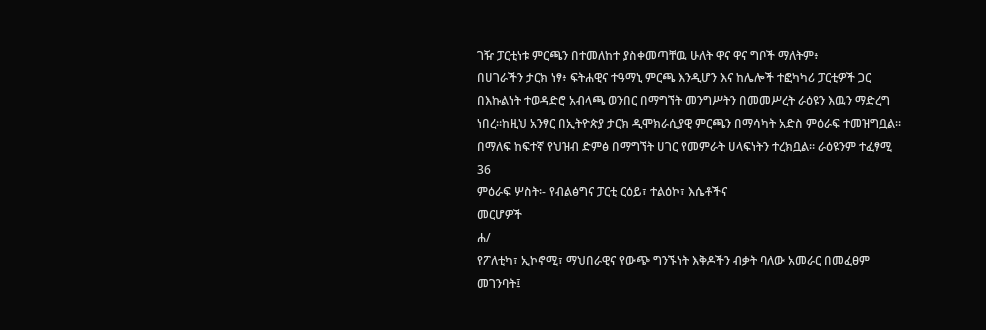ገዥ ፓርቲነቱ ምርጫን በተመለከተ ያስቀመጣቸዉ ሁለት ዋና ዋና ግቦች ማለትም፥
በሀገራችን ታርክ ነፃ፥ ፍትሐዊና ተዓማኒ ምርጫ እንዲሆን እና ከሌሎች ተፎካካሪ ፓርቲዎች ጋር
በእኩልነት ተወዳድሮ አብላጫ ወንበር በማግኘት መንግሥትን በመመሥረት ራዕዩን እዉን ማድረግ
ነበረ።ከዚህ አንፃር በኢትዮጵያ ታርክ ዲሞክራሲያዊ ምርጫን በማሳካት አድስ ምዕራፍ ተመዝግቧል።
በማለፍ ከፍተኛ የህዝብ ድምፅ በማግኘት ሀገር የመምራት ሀላፍነትን ተረክቧል። ራዕዩንም ተፈፃሚ
36
ምዕራፍ ሦስት፡- የብልፅግና ፓርቲ ርዕይ፣ ተልዕኮ፣ እሴቶችና
መርሆዎች
ሐ/
የፖለቲካ፣ ኢኮኖሚ፣ ማህበራዊና የውጭ ግንኙነት እቅዶችን ብቃት ባለው አመራር በመፈፀም
መገንባት፤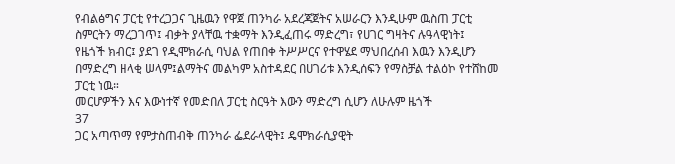የብልፅግና ፓርቲ የተረጋጋና ጊዜዉን የዋጀ ጠንካራ አደረጃጀትና አሠራርን እንዲሁም ዉስጠ ፓርቲ
ስምርትን ማረጋገጥ፤ ብቃት ያላቸዉ ተቋማት እንዲፈጠሩ ማድረግ፣ የሀገር ግዛትና ሉዓላዊነት፤
የዜጎች ክብር፤ ያደገ የዲሞክራሲ ባህል የጠበቀ ትሥሥርና የተዋሄደ ማህበረሰብ እዉን እንዲሆን
በማድረግ ዘላቂ ሠላም፤ልማትና መልካም አስተዳደር በሀገሪቱ እንዲሰፍን የማስቻል ተልዕኮ የተሸከመ
ፓርቲ ነዉ።
መርሆዎችን እና እውነተኛ የመድበለ ፓርቲ ስርዓት እውን ማድረግ ሲሆን ለሁሉም ዜጎች
37
ጋር አጣጥማ የምታስጠብቅ ጠንካራ ፌደራላዊት፤ ዴሞክራሲያዊት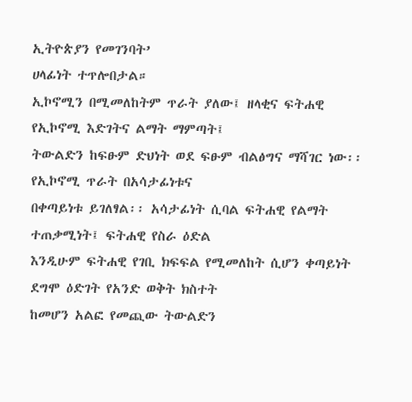ኢትዮጵያን የመገንባት’
ሀላፊነት ተጥሎበታል።
ኢኮኖሚን በሚመለከትም ጥራት ያለው፤ ዘላቂና ፍትሐዊ የኢኮኖሚ እድገትና ልማት ማምጣት፤
ትውልድን ከፍፁም ድህነት ወደ ፍፁም ብልፅግና ማሻገር ነው፡፡ የኢኮኖሚ ጥራት በአሳታፊነቱና
በቀጣይነቱ ይገለፃል፡፡ አሳታፊነት ሲባል ፍትሐዊ የልማት ተጠቃሚነት፤ ፍትሐዊ የስራ ዕድል
እንዲሁም ፍትሐዊ የገቢ ክፍፍል የሚመለከት ሲሆን ቀጣይነት ደግሞ ዕድገት የአንድ ወቅት ክስተት
ከመሆን አልፎ የመጪው ትውልድን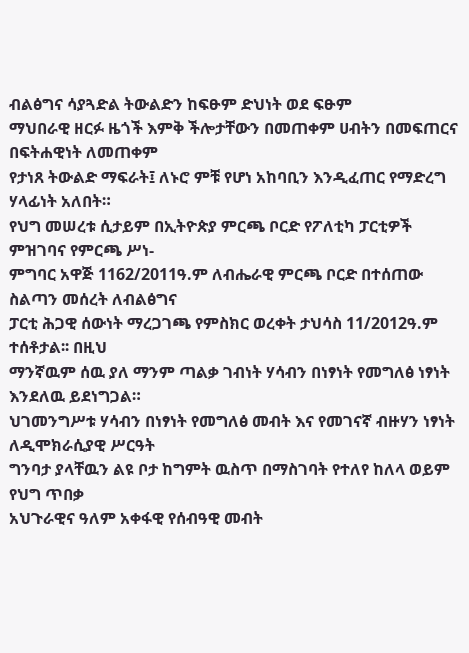ብልፅግና ሳያጓድል ትውልድን ከፍፁም ድህነት ወደ ፍፁም
ማህበራዊ ዘርፉ ዜጎች እምቅ ችሎታቸውን በመጠቀም ሀብትን በመፍጠርና በፍትሐዊነት ለመጠቀም
የታነጸ ትውልድ ማፍራት፤ ለኑሮ ምቹ የሆነ አከባቢን እንዲፈጠር የማድረግ ሃላፊነት አለበት።
የህግ መሠረቱ ሲታይም በኢትዮጵያ ምርጫ ቦርድ የፖለቲካ ፓርቲዎች ምዝገባና የምርጫ ሥነ-
ምግባር አዋጅ 1162/2011ዓ.ም ለብሔራዊ ምርጫ ቦርድ በተሰጠው ስልጣን መሰረት ለብልፅግና
ፓርቲ ሕጋዊ ሰውነት ማረጋገጫ የምስክር ወረቀት ታህሳስ 11/2012ዓ.ም ተሰቶታል፡፡ በዚህ
ማንኛዉም ሰዉ ያለ ማንም ጣልቃ ገብነት ሃሳብን በነፃነት የመግለፅ ነፃነት እንደለዉ ይደነግጋል።
ህገመንግሥቱ ሃሳብን በነፃነት የመግለፅ መብት እና የመገናኛ ብዙሃን ነፃነት ለዲሞክራሲያዊ ሥርዓት
ግንባታ ያላቸዉን ልዩ ቦታ ከግምት ዉስጥ በማስገባት የተለየ ከለላ ወይም የህግ ጥበቃ
አህጉራዊና ዓለም አቀፋዊ የሰብዓዊ መብት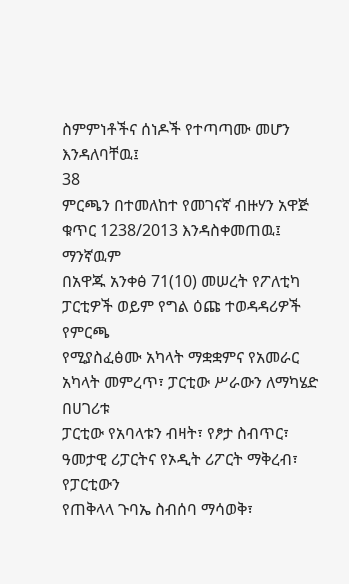ስምምነቶችና ሰነዶች የተጣጣሙ መሆን እንዳለባቸዉ፤
38
ምርጫን በተመለከተ የመገናኛ ብዙሃን አዋጅ ቁጥር 1238/2013 እንዳስቀመጠዉ፤ ማንኛዉም
በአዋጁ አንቀፅ 71(10) መሠረት የፖለቲካ ፓርቲዎች ወይም የግል ዕጩ ተወዳዳሪዎች የምርጫ
የሚያስፈፅሙ አካላት ማቋቋምና የአመራር አካላት መምረጥ፣ ፓርቲው ሥራውን ለማካሄድ በሀገሪቱ
ፓርቲው የአባላቱን ብዛት፣ የፆታ ስብጥር፣ ዓመታዊ ሪፓርትና የኦዲት ሪፖርት ማቅረብ፣ የፓርቲውን
የጠቅላላ ጉባኤ ስብሰባ ማሳወቅ፣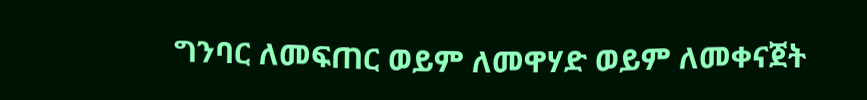ግንባር ለመፍጠር ወይም ለመዋሃድ ወይም ለመቀናጀት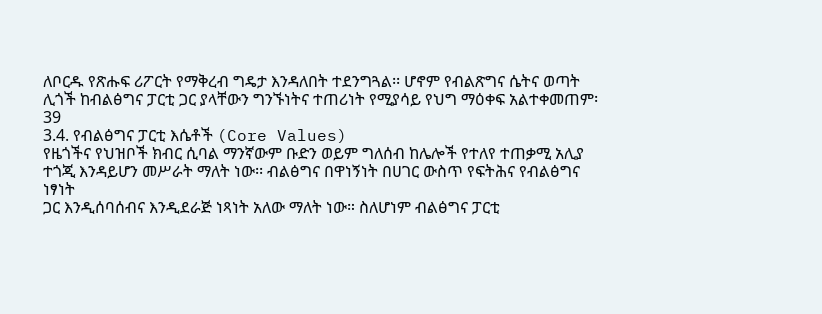ለቦርዱ የጽሑፍ ሪፖርት የማቅረብ ግዴታ እንዳለበት ተደንግጓል፡፡ ሆኖም የብልጽግና ሴትና ወጣት
ሊጎች ከብልፅግና ፓርቲ ጋር ያላቸውን ግንኙነትና ተጠሪነት የሚያሳይ የህግ ማዕቀፍ አልተቀመጠም፡
39
3.4. የብልፅግና ፓርቲ እሴቶች (Core Values)
የዜጎችና የህዝቦች ክብር ሲባል ማንኛውም ቡድን ወይም ግለሰብ ከሌሎች የተለየ ተጠቃሚ አሊያ
ተጎጂ እንዳይሆን መሥራት ማለት ነው፡፡ ብልፅግና በዋነኝነት በሀገር ውስጥ የፍትሕና የብልፅግና
ነፃነት
ጋር እንዲሰባሰብና እንዲደራጅ ነጻነት አለው ማለት ነው። ስለሆነም ብልፅግና ፓርቲ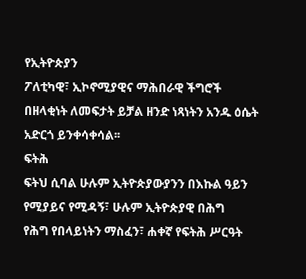የኢትዮጵያን
ፖለቲካዊ፣ ኢኮኖሚያዊና ማሕበራዊ ችግሮች በዘላቂነት ለመፍታት ይቻል ዘንድ ነጻነትን አንዱ ዕሴት
አድርጎ ይንቀሳቀሳል፡፡
ፍትሕ
ፍትህ ሲባል ሁሉም ኢትዮጵያውያንን በእኩል ዓይን የሚያይና የሚዳኝ፣ ሁሉም ኢትዮጵያዊ በሕግ
የሕግ የበላይነትን ማስፈን፣ ሐቀኛ የፍትሕ ሥርዓት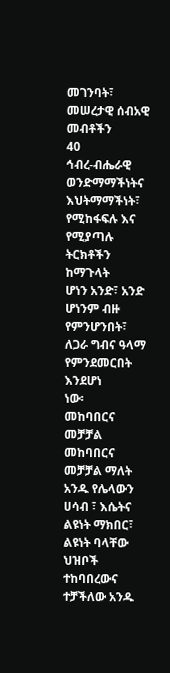መገንባት፣ መሠረታዊ ሰብአዊ መብቶችን
40
ኅብረ-ብሔራዊ ወንድማማችነትና እህትማማችነት፣ የሚከፋፍሉ እና የሚያጣሉ ትርክቶችን ከማጉላት
ሆነን አንድ፣ አንድ ሆነንም ብዙ የምንሆንበት፣ ለጋራ ግብና ዓላማ የምንደመርበት እንደሆነ
ነው፡
መከባበርና መቻቻል
መከባበርና መቻቻል ማለት አንዱ የሌላውን ሀሳብ ፣ እሴትና ልዩነት ማክበር፣ ልዩነት ባላቸው
ህዝቦች ተከባበረውና ተቻችለው አንዱ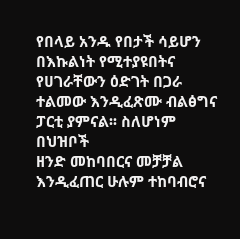የበላይ አንዱ የበታች ሳይሆን በእኩልነት የሚተያዩበትና
የሀገራቸውን ዕድገት በጋራ ተልመው እንዲፈጽሙ ብልፅግና ፓርቲ ያምናል፡፡ ስለሆነም በህዝቦች
ዘንድ መከባበርና መቻቻል እንዲፈጠር ሁሉም ተከባብሮና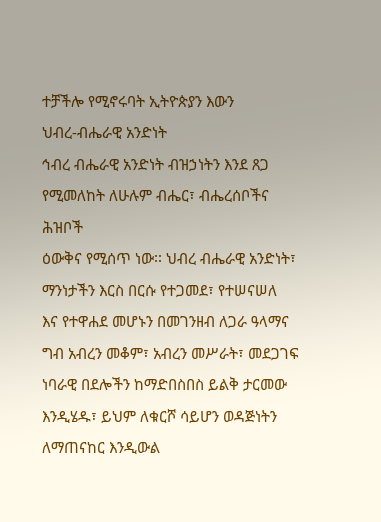ተቻችሎ የሚኖሩባት ኢትዮጵያን እውን
ህብረ-ብሔራዊ አንድነት
ኅብረ ብሔራዊ አንድነት ብዝኃነትን እንደ ጸጋ የሚመለከት ለሁሉም ብሔር፣ ብሔረሰቦችና ሕዝቦች
ዕውቅና የሚሰጥ ነው፡፡ ህብረ ብሔራዊ አንድነት፣ ማንነታችን እርስ በርሱ የተጋመደ፣ የተሠናሠለ
እና የተዋሐደ መሆኑን በመገንዘብ ለጋራ ዓላማና ግብ አብረን መቆም፣ አብረን መሥራት፣ መደጋገፍ
ነባራዊ በደሎችን ከማድበስበስ ይልቅ ታርመው እንዲሄዱ፣ ይህም ለቁርሾ ሳይሆን ወዳጅነትን
ለማጠናከር እንዲውል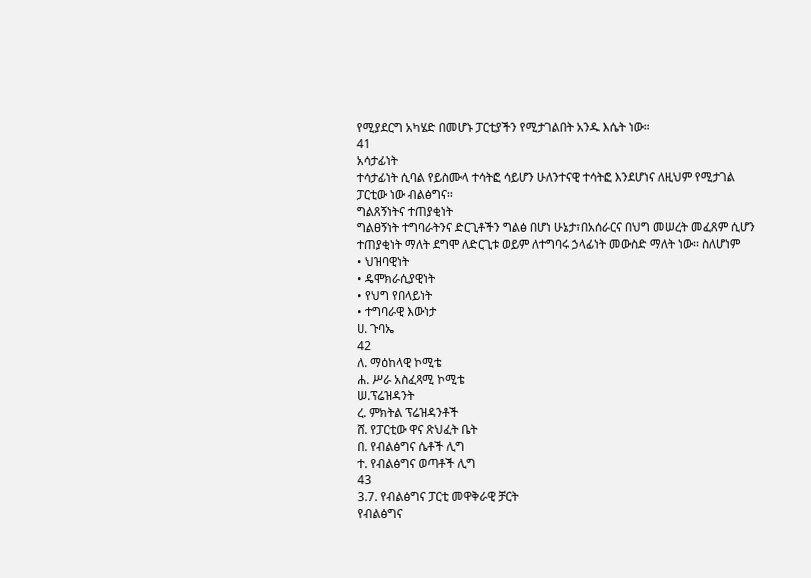የሚያደርግ አካሄድ በመሆኑ ፓርቲያችን የሚታገልበት አንዱ እሴት ነው።
41
አሳታፊነት
ተሳታፊነት ሲባል የይስሙላ ተሳትፎ ሳይሆን ሁለንተናዊ ተሳትፎ እንደሆነና ለዚህም የሚታገል
ፓርቲው ነው ብልፅግና፡፡
ግልጸኝነትና ተጠያቂነት
ግልፀኝነት ተግባራትንና ድርጊቶችን ግልፅ በሆነ ሁኔታ፣በአሰራርና በህግ መሠረት መፈጸም ሲሆን
ተጠያቂነት ማለት ደግሞ ለድርጊቱ ወይም ለተግባሩ ኃላፊነት መውስድ ማለት ነው፡፡ ስለሆነም
• ህዝባዊነት
• ዴሞክራሲያዊነት
• የህግ የበላይነት
• ተግባራዊ እውነታ
ሀ. ጉባኤ
42
ለ. ማዕከላዊ ኮሚቴ
ሐ. ሥራ አስፈጻሚ ኮሚቴ
ሠ.ፕሬዝዳንት
ረ. ምክትል ፕሬዝዳንቶች
ሸ. የፓርቲው ዋና ጽህፈት ቤት
በ. የብልፅግና ሴቶች ሊግ
ተ. የብልፅግና ወጣቶች ሊግ
43
3.7. የብልፅግና ፓርቲ መዋቅራዊ ቻርት
የብልፅግና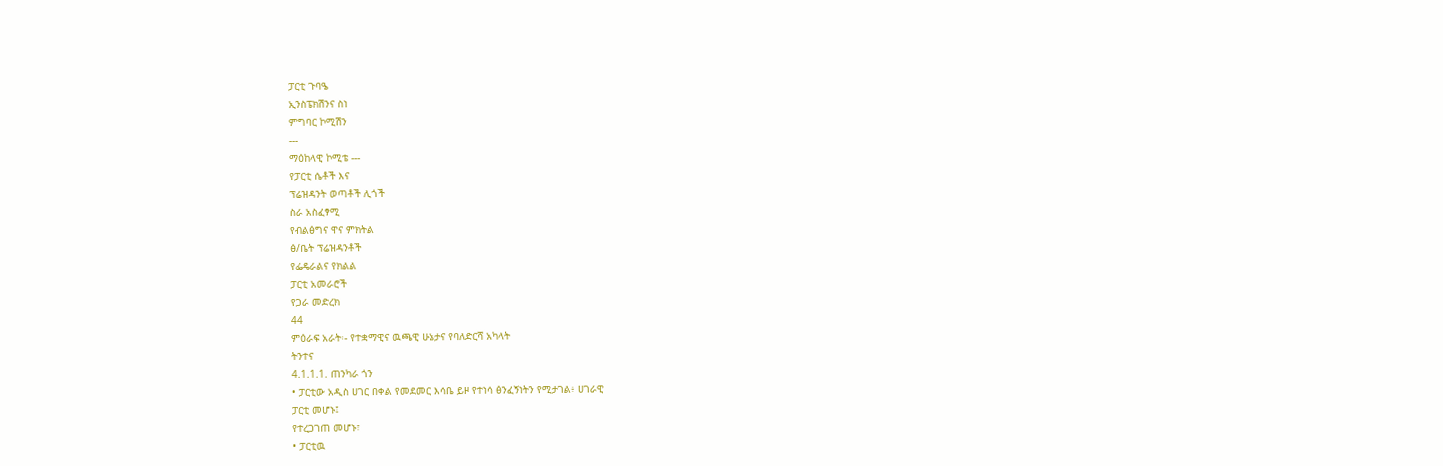ፓርቲ ጉባዔ
ኢንስፔክሽንና ስነ
ምግባር ኮሚሽን
---
ማዕከላዊ ኮሚቴ ---
የፓርቲ ሴቶች እና
ፕሬዝዳንት ወጣቶች ሊጎች
ስራ አስፈፃሚ
የብልፅግና ዋና ምክትል
ፅ/ቤት ፕሬዝዳንቶች
የፌዴራልና የክልል
ፓርቲ አመራሮች
የጋራ መድረክ
44
ምዕራፍ አራት፡- የተቋማዊና ዉጫዊ ሁኔታና የባለድርሻ አካላት
ትንተና
4.1.1.1. ጠንካራ ጎን
• ፓርቲው አዲስ ሀገር በቀል የመደመር እሳቤ ይዞ የተነሳ ፅንፈኝነትን የሚታገል፥ ሀገራዊ
ፓርቲ መሆኑ፤
የተረጋገጠ መሆኑ፣
• ፓርቲዉ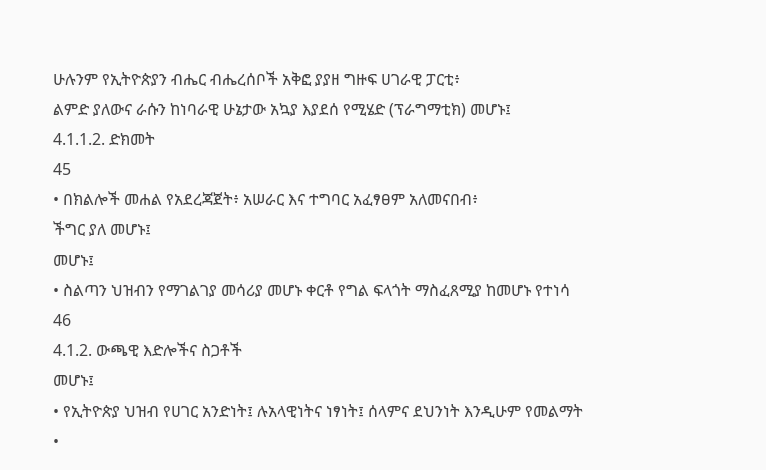ሁሉንም የኢትዮጵያን ብሔር ብሔረሰቦች አቅፎ ያያዘ ግዙፍ ሀገራዊ ፓርቲ፥
ልምድ ያለውና ራሱን ከነባራዊ ሁኔታው አኳያ እያደሰ የሚሄድ (ፕራግማቲክ) መሆኑ፤
4.1.1.2. ድክመት
45
• በክልሎች መሐል የአደረጃጀት፥ አሠራር እና ተግባር አፈፃፀም አለመናበብ፥
ችግር ያለ መሆኑ፤
መሆኑ፤
• ስልጣን ህዝብን የማገልገያ መሳሪያ መሆኑ ቀርቶ የግል ፍላጎት ማስፈጸሚያ ከመሆኑ የተነሳ
46
4.1.2. ውጫዊ እድሎችና ስጋቶች
መሆኑ፤
• የኢትዮጵያ ህዝብ የሀገር አንድነት፤ ሉአላዊነትና ነፃነት፤ ሰላምና ደህንነት እንዲሁም የመልማት
•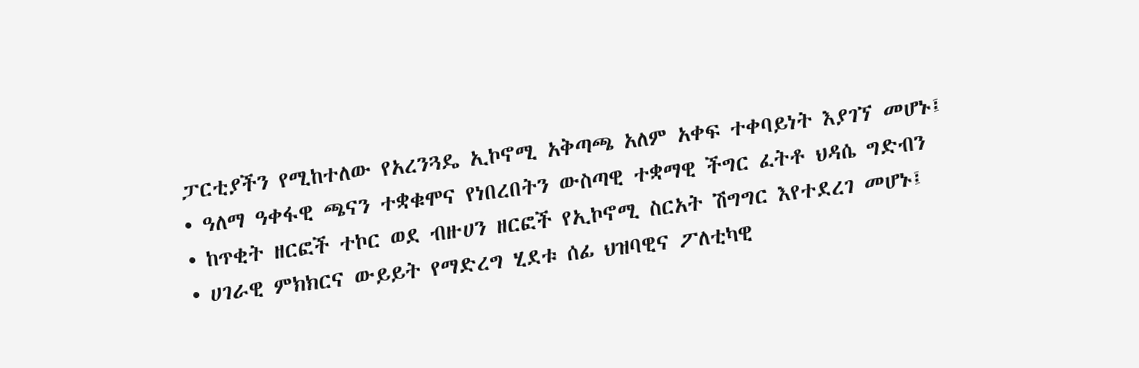ፓርቲያችን የሚከተለው የአረንጓዴ ኢኮኖሚ አቅጣጫ አለም አቀፍ ተቀባይነት እያገኘ መሆኑ፤
• ዓለማ ዓቀፋዊ ጫናን ተቋቁሞና የነበረበትን ውስጣዊ ተቋማዊ ችግር ፈትቶ ህዳሴ ግድብን
• ከጥቂት ዘርፎች ተኮር ወደ ብዙሀን ዘርፎች የኢኮኖሚ ስርአት ሽግግር እየተደረገ መሆኑ፤
• ሀገራዊ ምክክርና ውይይት የማድረግ ሂደቱ ሰፊ ህዝባዊና ፖለቲካዊ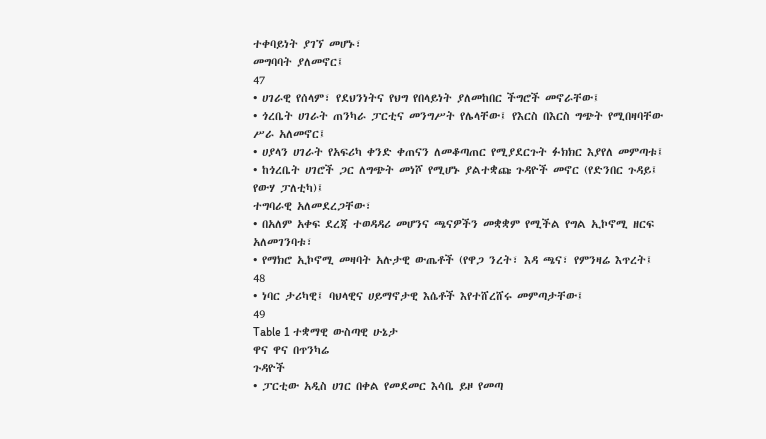ተቀባይነት ያገኘ መሆኑ፣
መግባባት ያለመኖር፤
47
• ሀገራዊ የሰላም፣ የደህንነትና የህግ የበላይነት ያለመከበር ችግሮች መኖራቸው፤
• ጎረቤት ሀገራት ጠንካራ ፓርቲና መንግሥት የሌላቸው፤ የእርስ በእርስ ግጭት የሚበዛባቸው
ሥራ አለመኖር፤
• ሀያላን ሀገራት የአፍሪካ ቀንድ ቀጠናን ለመቆጣጠር የሚያደርጉት ፉክክር እያየለ መምጣቱ፤
• ከጎረቤት ሀገሮች ጋር ለግጭት መነሾ የሚሆኑ ያልተቋጩ ጉዳዮች መኖር (የድንበር ጉዳይ፤
የውሃ ፓለቲካ)፤
ተግባራዊ አለመደረጋቸው፣
• በአለም አቀፍ ደረጃ ተወዳዳሪ መሆንና ጫናዎችን መቋቋም የሚችል የግል ኢኮኖሚ ዘርፍ
አለመገንባቱ፣
• የማክሮ ኢኮኖሚ መዛባት አሉታዊ ውጤቶች (የዋጋ ንረት፣ እዳ ጫና፣ የምንዛሬ እጥረት፤
48
• ነባር ታሪካዊ፤ ባህላዊና ሀይማኖታዊ እሴቶች እየተሸረሸሩ መምጣታቸው፤
49
Table 1 ተቋማዊ ውስጣዊ ሁኔታ
ዋና ዋና በጥንካሬ
ጉዳዮች
• ፓርቲው አዲስ ሀገር በቀል የመደመር እሳቤ ይዞ የመጣ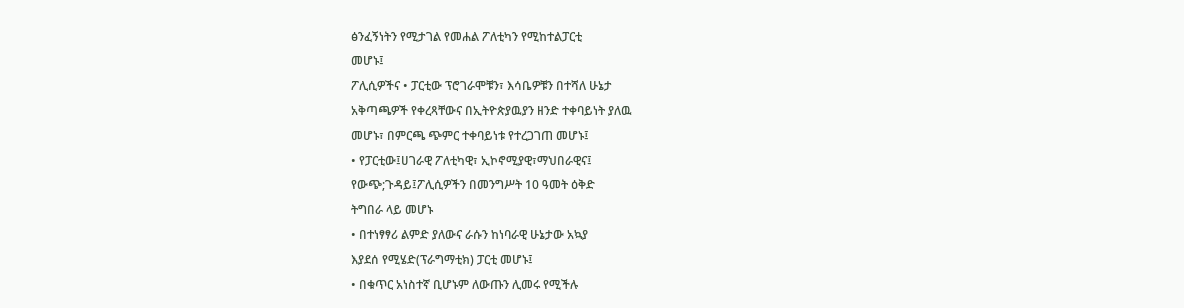ፅንፈኝነትን የሚታገል የመሐል ፖለቲካን የሚከተልፓርቲ
መሆኑ፤
ፖሊሲዎችና • ፓርቲው ፕሮገራሞቹን፣ እሳቤዎቹን በተሻለ ሁኔታ
አቅጣጫዎች የቀረጻቸውና በኢትዮጵያዉያን ዘንድ ተቀባይነት ያለዉ
መሆኑ፣ በምርጫ ጭምር ተቀባይነቱ የተረጋገጠ መሆኑ፤
• የፓርቲው፤ሀገራዊ ፖለቲካዊ፣ ኢኮኖሚያዊ፣ማህበራዊና፤
የውጭ;ጉዳይ፤ፖሊሲዎችን በመንግሥት 10 ዓመት ዕቅድ
ትግበራ ላይ መሆኑ
• በተነፃፃሪ ልምድ ያለውና ራሱን ከነባራዊ ሁኔታው አኳያ
እያደሰ የሚሄድ(ፕራግማቲክ) ፓርቲ መሆኑ፤
• በቁጥር አነስተኛ ቢሆኑም ለውጡን ሊመሩ የሚችሉ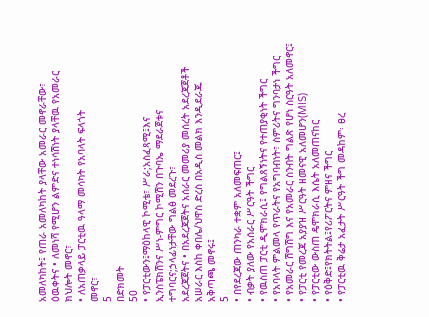አመለካከት፤ የጠራ አመለካከት ያላቸው አመራር መኖራቸው፣
ዕዉቀትና • ለመነሻ የሚሆን ልምድና ተነሳሽነት ያላቸዉ የአመራር
ክህሎት መኖር፣
• ለአጠቃላይ ፓርቲዉ ዓላማ መሳካት የአባላት ፍላጎት
መኖር፣
5
በድክመት
50
• የፓርቲውን፤ማዕከላዊ ኮሚቴ፣ ሥራ;አስፈጻሚ፤እና
ኢንስፔክሽንና ሥነ-ምግር ኮሚሽን በጉባኤ ማደራጀቱና
ተግባርና;ኃላፊነታቸው ግልፅ መደረጉ፣
አደረጃጀትና • በአደረጃጀትና አሰራር መመሪያ መሰረት አደረጃጀቶች
አሠራር እስከ ቀበሌ/ህዋስ ድረስ በአዲስ መልክ እንዲደራጁ
አቅጣጫ መኖሩ፤
5
• በየደረጃው ጠንካራ ተቋም አለመፍጠር፤
• ብቃት ያለው የአሰራር ሥርዓት ችግር
• የዉስጠ ፓርቲ ዲሞክራሲ፤ የግልጸኝነትና የተጠያቂነት ችግር
• የአባላት ምልመላ የጥራትና የአግባብነት፣ ስምሪትና ግንባታነ ችግር
• የአመራር ሽግሽግ እና የአመራር ስንብት ግልጽ የሆነ ስርዓት አለመኖር፤
• የፓርቲ የመረጃ አያያዝ ሥርዓት ዘመናዊ አለመሆን(MIS)
• የፓርቲው ውስጠ ዴሞክራሲ እሴት አለመጠናከር
• የዕቅድ፤የክትትል፤የሪፖርትና ምዘና ችግር
• የፓርቲዉ ቅሬታ አፈታት ሥርዓት ችግ መዳከም፡ ፀረ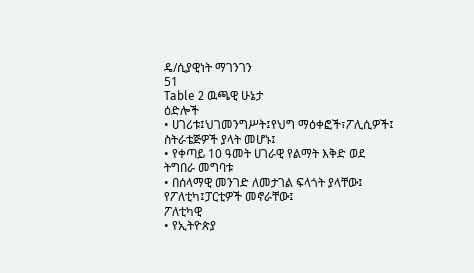ዴ/ሲያዊነት ማገንገን
51
Table 2 ዉጫዊ ሁኔታ
ዕድሎች
• ሀገሪቱ፤ህገመንግሥት፤የህግ ማዕቀፎች፣ፖሊሲዎች፤
ስትራቴጅዎች ያላት መሆኑ፤
• የቀጣይ 10 ዓመት ሀገራዊ የልማት እቅድ ወደ
ትግበራ መግባቱ
• በሰላማዊ መንገድ ለመታገል ፍላጎት ያላቸው፤
የፖለቲካ፤ፓርቲዎች መኖራቸው፤
ፖለቲካዊ
• የኢትዮጵያ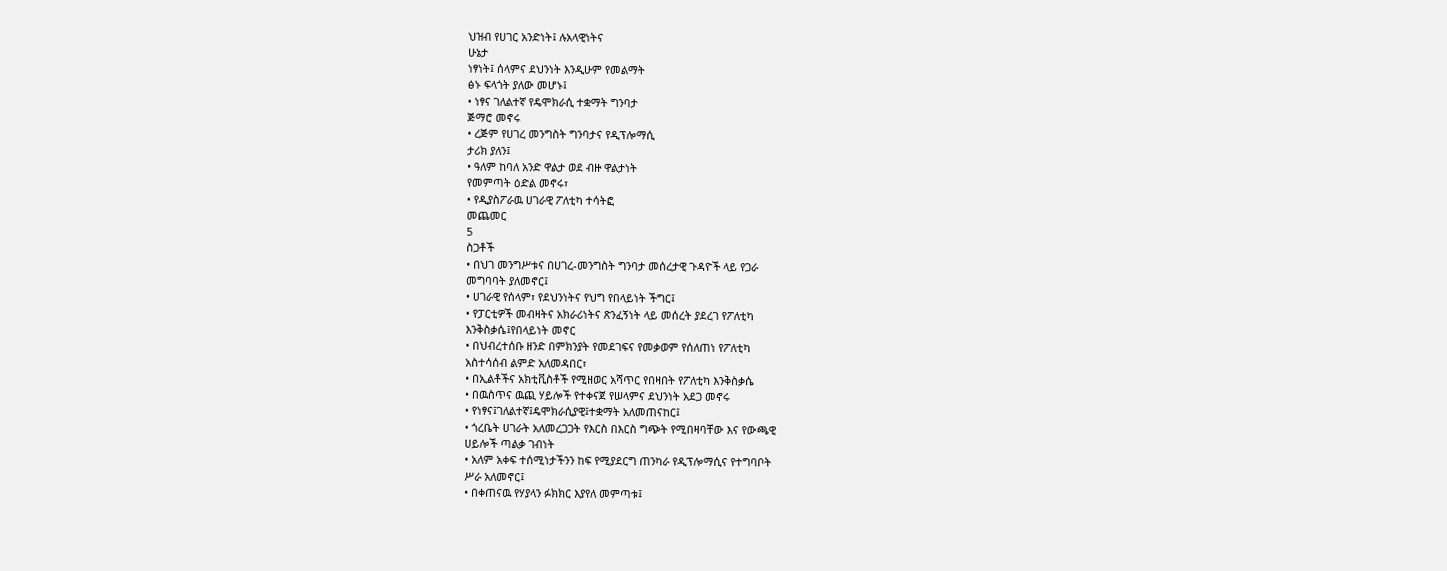ህዝብ የሀገር አንድነት፤ ሉአላዊነትና
ሁኔታ
ነፃነት፤ ሰላምና ደህንነት እንዲሁም የመልማት
ፅኑ ፍላጎት ያለው መሆኑ፤
• ነፃና ገለልተኛ የዴሞክራሲ ተቋማት ግንባታ
ጅማሮ መኖሩ
• ረጅም የሀገረ መንግስት ግንባታና የዲፕሎማሲ
ታሪክ ያለን፤
• ዓለም ከባለ አንድ ዋልታ ወደ ብዙ ዋልታነት
የመምጣት ዕድል መኖሩ፣
• የዲያስፖራዉ ሀገራዊ ፖለቲካ ተሳትፎ
መጨመር
5
ስጋቶች
• በህገ መንግሥቱና በሀገረ-መንግስት ግንባታ መሰረታዊ ጉዳዮች ላይ የጋራ
መግባባት ያለመኖር፤
• ሀገራዊ የሰላም፣ የደህንነትና የህግ የበላይነት ችግር፤
• የፓርቲዎች መብዛትና አክራሪነትና ጽንፈኝነት ላይ መሰረት ያደረገ የፖለቲካ
እንቅስቃሴ፤የበላይነት መኖር
• በህብረተሰቡ ዘንድ በምክንያት የመደገፍና የመቃወም የሰለጠነ የፖለቲካ
አስተሳሰብ ልምድ አለመዳበር፣
• በኢልቶችና አክቲቪስቶች የሚዘወር አሻጥር የበዛበት የፖለቲካ እንቅስቃሴ
• በዉስጥና ዉጪ ሃይሎች የተቀናጀ የሠላምና ደህንነት አደጋ መኖሩ
• የነፃና፤ገለልተኛ፤ዴሞክራሲያዊ፤ተቋማት አለመጠናከር፤
• ጎረቤት ሀገራት አለመረጋጋት የእርስ በእርስ ግጭት የሚበዛባቸው እና የውጫዊ
ሀይሎች ጣልቃ ገብነት
• አለም አቀፍ ተሰሚነታችንን ከፍ የሚያደርግ ጠንካራ የዲፕሎማሲና የተግባቦት
ሥራ አለመኖር፤
• በቀጠናዉ የሃያላን ፉክክር እያየለ መምጣቱ፤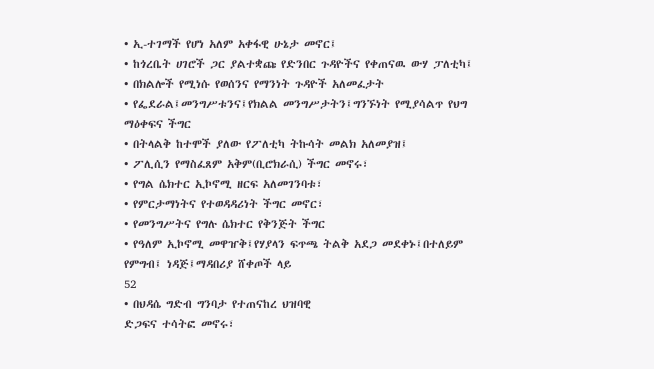• ኢ-ተገማች የሆነ አለም አቀፋዊ ሁኔታ መኖር፤
• ከጎረቤት ሀገሮች ጋር ያልተቋጩ የድንበር ጉዳዮችና የቀጠናዉ ውሃ ፓለቲካ፤
• በክልሎች የሚነሱ የወሰንና የማንነት ጉዳዮች አለመፈታት
• የፌደራል፤መንግሥቱንና፤የክልል መንግሥታትን፤ግንኙነት የሚያሳልጥ የህግ
ማዕቀፍና ችግር
• በትላልቅ ከተሞች ያለው የፖለቲካ ትኩሳት መልክ አለመያዝ፤
• ፖሊሲን የማስፈጸም አቅም(ቢሮክራሲ) ችግር መኖሩ፣
• የግል ሴክተር ኢኮኖሚ ዘርፍ አለመገንባቱ፣
• የምርታማነትና የተወዳዳሪነት ችግር መኖር፣
• የመንግሥትና የግሉ ሴክተር የቅንጅት ችግር
• የዓለም ኢኮኖሚ መዋዠቅ፤የሃያላን ፍጥጫ ትልቅ አደጋ መደቀኑ፤በተለይም
የምግብ፤ ነዳጅ፤ማዳበሪያ ሸቀጦች ላይ
52
• በህዳሴ ግድብ ግንባታ የተጠናከረ ህዝባዊ
ድጋፍና ተሳትፎ መኖሩ፣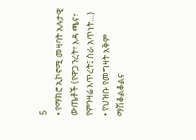5
• የማክሮ ኢኮኖሚ መዛባት አሉታዊ ውጤቶች (የዋጋ ንረት፣ እዳ ጫና፣
የምንዛሬ እጥረት፤ ስራ አጥነት…)
• የህዝቡ የመግዛት አቅም ማሽቆልቆልና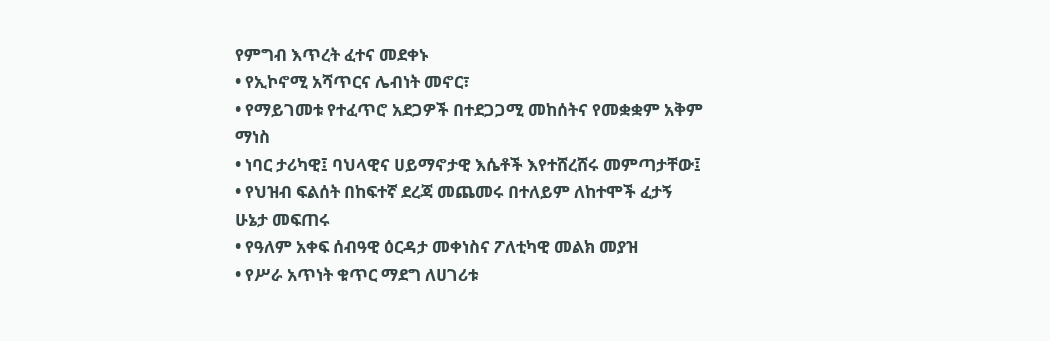የምግብ እጥረት ፈተና መደቀኑ
• የኢኮኖሚ አሻጥርና ሌብነት መኖር፣
• የማይገመቱ የተፈጥሮ አደጋዎች በተደጋጋሚ መከሰትና የመቋቋም አቅም
ማነስ
• ነባር ታሪካዊ፤ ባህላዊና ሀይማኖታዊ እሴቶች እየተሸረሸሩ መምጣታቸው፤
• የህዝብ ፍልሰት በከፍተኛ ደረጃ መጨመሩ በተለይም ለከተሞች ፈታኝ
ሁኔታ መፍጠሩ
• የዓለም አቀፍ ሰብዓዊ ዕርዳታ መቀነስና ፖለቲካዊ መልክ መያዝ
• የሥራ አጥነት ቁጥር ማደግ ለሀገሪቱ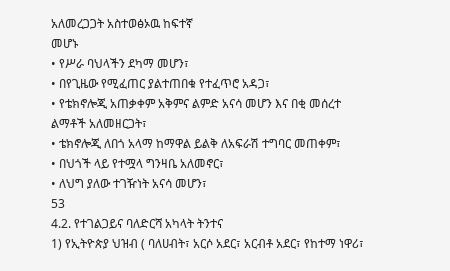አለመረጋጋት አስተወፅኦዉ ከፍተኛ
መሆኑ
• የሥራ ባህላችን ደካማ መሆን፣
• በየጊዜው የሚፈጠር ያልተጠበቁ የተፈጥሮ አዳጋ፣
• የቴክኖሎጂ አጠቃቀም አቅምና ልምድ አናሳ መሆን እና በቂ መሰረተ
ልማቶች አለመዘርጋት፣
• ቴክኖሎጂ ለበጎ አላማ ከማዋል ይልቅ ለአፍራሽ ተግባር መጠቀም፣
• በህጎች ላይ የተሟላ ግንዛቤ አለመኖር፣
• ለህግ ያለው ተገዥነት አናሳ መሆን፣
53
4.2. የተገልጋይና ባለድርሻ አካላት ትንተና
1) የኢትዮጵያ ህዝብ ( ባለሀብት፣ አርሶ አደር፣ አርብቶ አደር፣ የከተማ ነዋሪ፣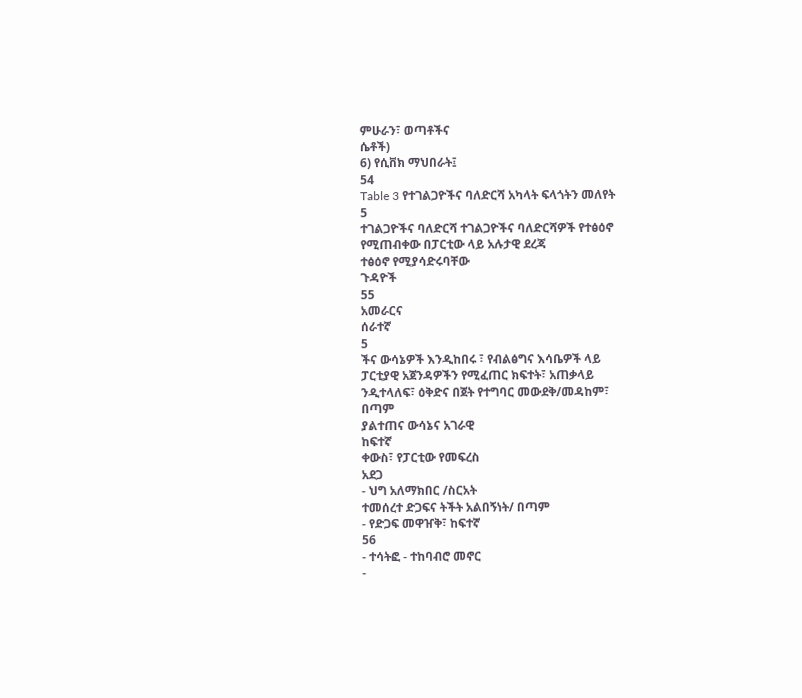ምሁራን፣ ወጣቶችና
ሴቶች)
6) የሲቨክ ማህበራት፤
54
Table 3 የተገልጋዮችና ባለድርሻ አካላት ፍላጎትን መለየት
5
ተገልጋዮችና ባለድርሻ ተገልጋዮችና ባለድርሻዎች የተፅዕኖ
የሚጠብቀው በፓርቲው ላይ አሉታዊ ደረጃ
ተፅዕኖ የሚያሳድሩባቸው
ጉዳዮች
55
አመራርና
ሰራተኛ
5
ችና ውሳኔዎች እንዲከበሩ ፣ የብልፅግና እሳቤዎች ላይ
ፓርቲያዊ አጀንዳዎችን የሚፈጠር ክፍተት፣ አጠቃላይ
ንዲተላለፍ፣ ዕቅድና በጀት የተግባር መውደቅ/መዳከም፣
በጣም
ያልተጠና ውሳኔና አገራዊ
ከፍተኛ
ቀውስ፣ የፓርቲው የመፍረስ
አደጋ
- ህግ አለማክበር /ስርአት
ተመሰረተ ድጋፍና ትችት አልበኝነት/ በጣም
- የድጋፍ መዋዠቅ፣ ከፍተኛ
56
- ተሳትፎ - ተከባብሮ መኖር
-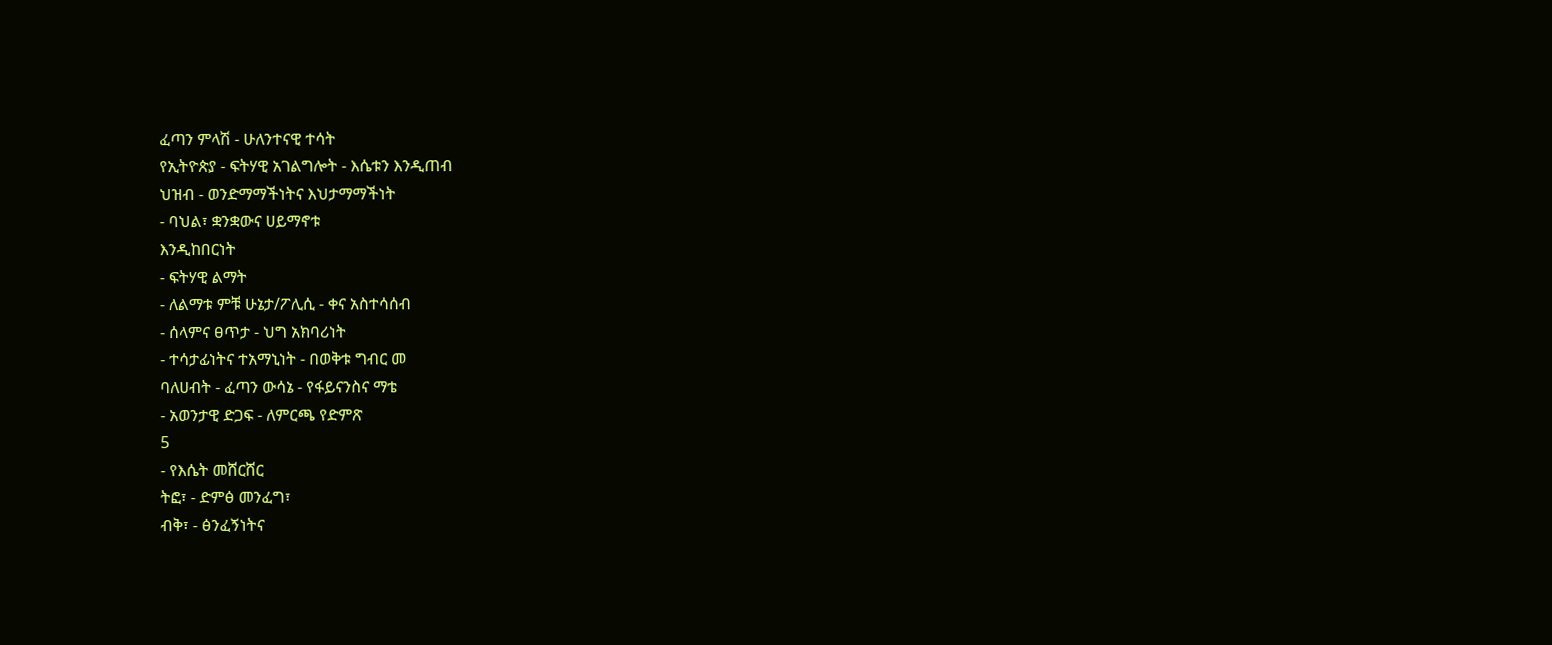ፈጣን ምላሽ - ሁለንተናዊ ተሳት
የኢትዮጵያ - ፍትሃዊ አገልግሎት - እሴቱን እንዲጠብ
ህዝብ - ወንድማማችነትና እህታማማችነት
- ባህል፣ ቋንቋውና ሀይማኖቱ
እንዲከበርነት
- ፍትሃዊ ልማት
- ለልማቱ ምቹ ሁኔታ/ፖሊሲ - ቀና አስተሳሰብ
- ሰላምና ፀጥታ - ህግ አክባሪነት
- ተሳታፊነትና ተአማኒነት - በወቅቱ ግብር መ
ባለሀብት - ፈጣን ውሳኔ - የፋይናንስና ማቴ
- አወንታዊ ድጋፍ - ለምርጫ የድምጽ
5
- የእሴት መሸርሸር
ትፎ፣ - ድምፅ መንፈግ፣
ብቅ፣ - ፅንፈኝነትና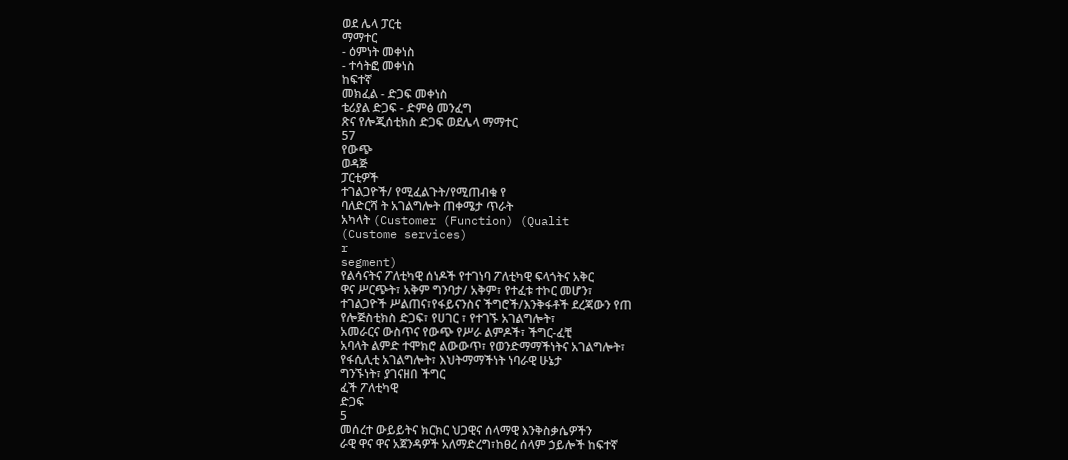ወደ ሌላ ፓርቲ
ማማተር
- ዕምነት መቀነስ
- ተሳትፎ መቀነስ
ከፍተኛ
መክፈል - ድጋፍ መቀነስ
ቴሪያል ድጋፍ - ድምፅ መንፈግ
ጽና የሎጂሰቲክስ ድጋፍ ወደሌላ ማማተር
57
የውጭ
ወዳጅ
ፓርቲዎች
ተገልጋዮች/ የሚፈልጉት/የሚጠብቁ የ
ባለድርሻ ት አገልግሎት ጠቀሜታ ጥራት
አካላት (Customer (Function) (Qualit
(Custome services)
r
segment)
የልሳናትና ፖለቲካዊ ሰነዶች የተገነባ ፖለቲካዊ ፍላጎትና አቅር
ዋና ሥርጭት፣ አቅም ግንባታ/ አቅም፣ የተፈቱ ተኮር መሆን፣
ተገልጋዮች ሥልጠና፣የፋይናንስና ችግሮች/እንቅፋቶች ደረጃውን የጠ
የሎጅስቲክስ ድጋፍ፣ የሀገር ፣ የተገኙ አገልግሎት፣
አመራርና ውስጥና የውጭ የሥራ ልምዶች፣ ችግር-ፈቺ
አባላት ልምድ ተሞክሮ ልውውጥ፣ የወንድማማችነትና አገልግሎት፣
የፋሲሊቲ አገልግሎት፣ እህትማማችነት ነባራዊ ሁኔታ
ግንኙነት፣ ያገናዘበ ችግር
ፈች ፖለቲካዊ
ድጋፍ
5
መሰረተ ውይይትና ክርክር ህጋዊና ሰላማዊ እንቅስቃሴዎችን
ራዊ ዋና ዋና አጀንዳዎች አለማድረግ፣ከፀረ ሰላም ኃይሎች ከፍተኛ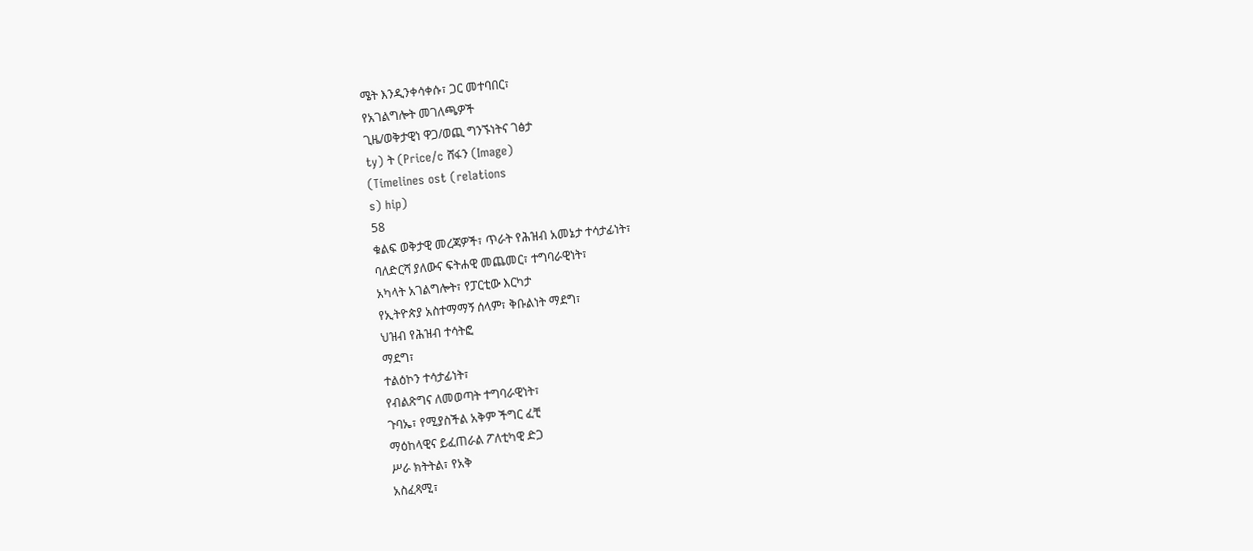ሜት እንዲንቀሳቀሱ፣ ጋር መተባበር፣
የአገልግሎት መገለጫዎች
ጊዜ/ወቅታዊነ ዋጋ/ወጪ ግንኙነትና ገፅታ
ty) ት (Price/c ሸፋን (Image)
(Timelines ost (relations
s) hip)
58
ቁልፍ ወቅታዊ መረጃዎች፣ ጥራት የሕዝብ አመኔታ ተሳታፊነት፣
ባለድርሻ ያለውና ፍትሐዊ መጨመር፣ ተግባራዊነት፣
አካላት አገልግሎት፣ የፓርቲው እርካታ
የኢትዮጵያ አስተማማኝ ሰላም፣ ቅቡልነት ማደግ፣
ህዝብ የሕዝብ ተሳትፎ
ማደግ፣
ተልዕኮን ተሳታፊነት፣
የብልጽግና ለመወጣት ተግባራዊነት፣
ጉባኤ፣ የሚያስችል አቅም ችግር ፈቺ
ማዕከላዊና ይፈጠራል ፖለቲካዊ ድጋ
ሥራ ክትትል፣ የአቅ
አስፈጻሚ፣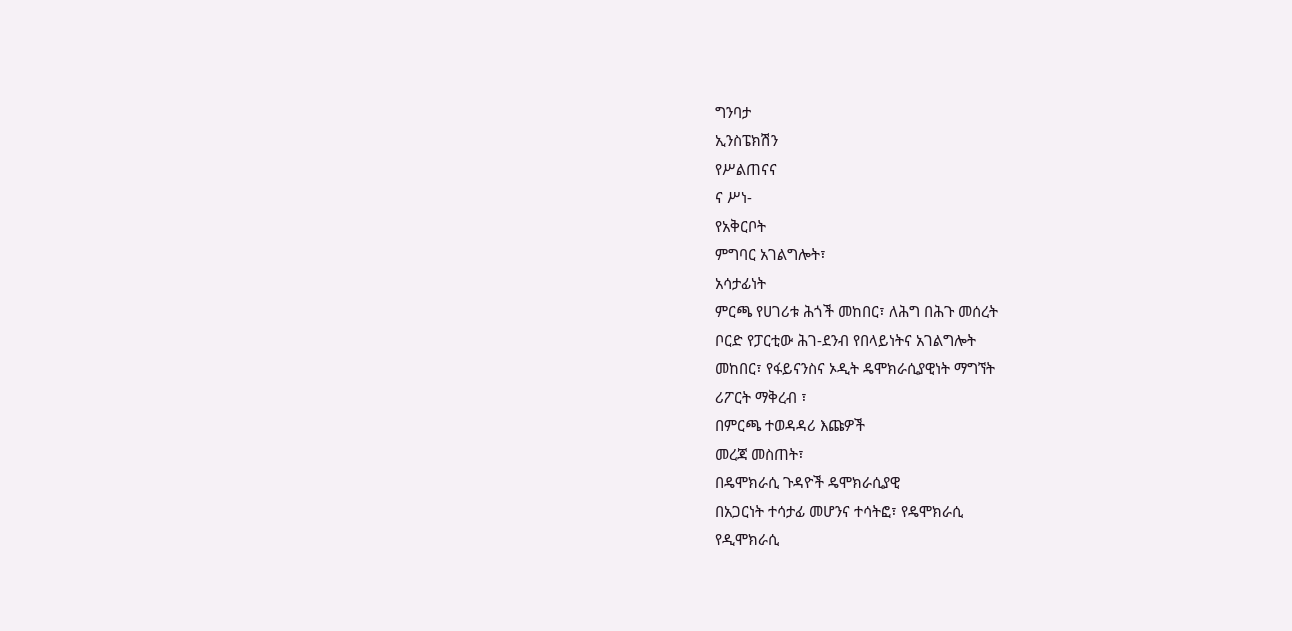ግንባታ
ኢንስፔክሽን
የሥልጠናና
ና ሥነ-
የአቅርቦት
ምግባር አገልግሎት፣
አሳታፊነት
ምርጫ የሀገሪቱ ሕጎች መከበር፣ ለሕግ በሕጉ መሰረት
ቦርድ የፓርቲው ሕገ-ደንብ የበላይነትና አገልግሎት
መከበር፣ የፋይናንስና ኦዲት ዴሞክራሲያዊነት ማግኘት
ሪፖርት ማቅረብ ፣
በምርጫ ተወዳዳሪ እጩዎች
መረጃ መስጠት፣
በዴሞክራሲ ጉዳዮች ዴሞክራሲያዊ
በአጋርነት ተሳታፊ መሆንና ተሳትፎ፣ የዴሞክራሲ
የዲሞክራሲ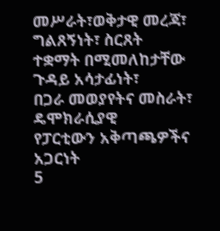መሥራት፣ወቅታዊ መረጃ፣ ግልጸኝነት፣ ስርጸት
ተቋማት በሚመለከታቸው ጉዳይ አሳታፊነት፣
በጋራ መወያየትና መስራት፣ ዴሞክራሲያዊ
የፓርቲውን አቅጣጫዎችና አጋርነት
5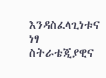እንዳስፈላጊነቱና ነፃ ስትራቴጂያዊና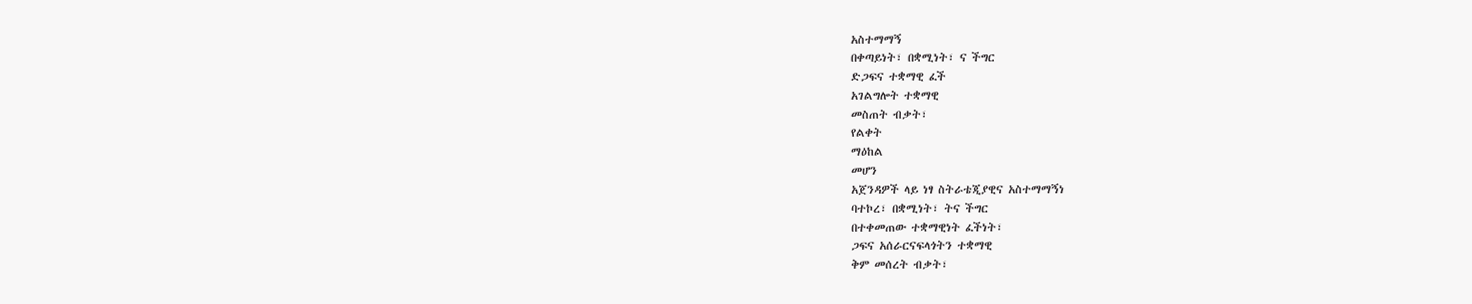አስተማማኝ
በቀጣይነት፣ በቋሚነት፣ ና ችግር
ድጋፍና ተቋማዊ ፈች
አገልግሎት ተቋማዊ
መስጠት ብቃት፣
የልቀት
ማዕከል
መሆን
አጀንዳዎች ላይ ነፃ ስትራቴጂያዊና አስተማማኝነ
ባተኮረ፣ በቋሚነት፣ ትና ችግር
በተቀመጠው ተቋማዊነት ፈችነት፣
ጋፍና አሰራርናፍላጎትን ተቋማዊ
ቅም መሰረት ብቃት፣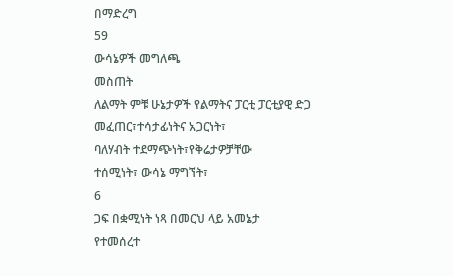በማድረግ
59
ውሳኔዎች መግለጫ
መስጠት
ለልማት ምቹ ሁኔታዎች የልማትና ፓርቲ ፓርቲያዊ ድጋ
መፈጠር፣ተሳታፊነትና አጋርነት፣
ባለሃብት ተደማጭነት፣የቅሬታዎቻቸው
ተሰሚነት፣ ውሳኔ ማግኘት፣
6
ጋፍ በቋሚነት ነጻ በመርህ ላይ አመኔታ
የተመሰረተ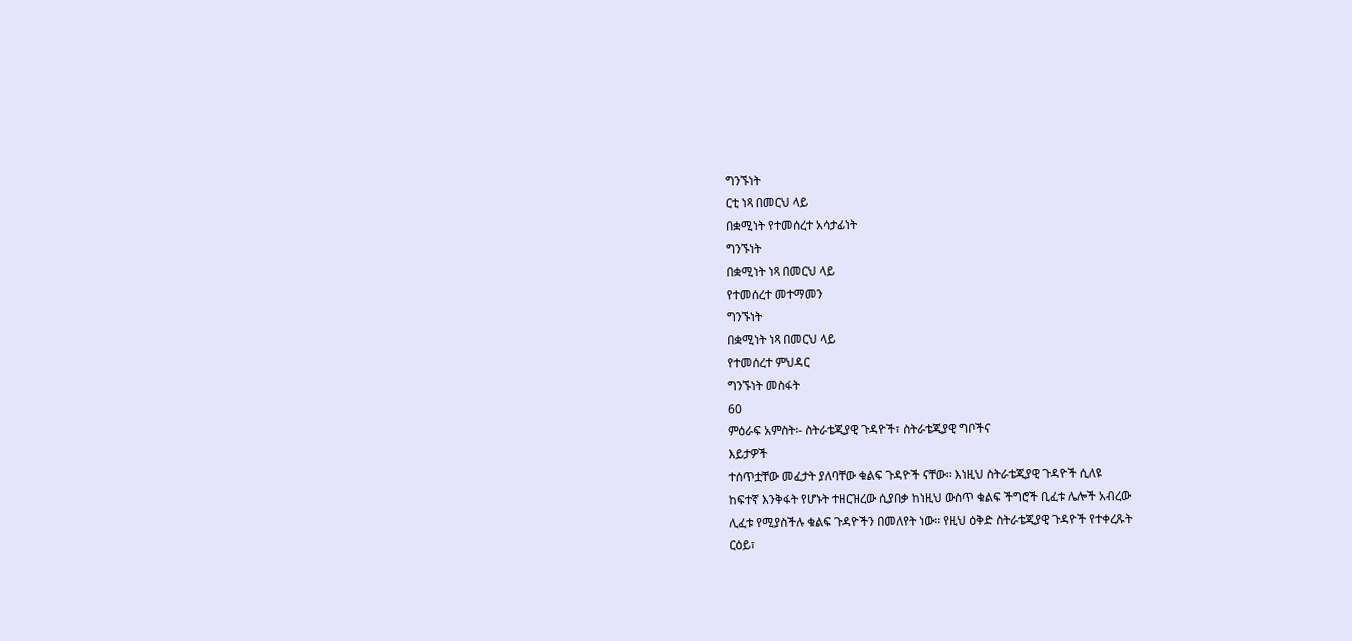ግንኙነት
ርቲ ነጻ በመርህ ላይ
በቋሚነት የተመሰረተ አሳታፊነት
ግንኙነት
በቋሚነት ነጻ በመርህ ላይ
የተመሰረተ መተማመን
ግንኙነት
በቋሚነት ነጻ በመርህ ላይ
የተመሰረተ ምህዳር
ግንኙነት መስፋት
60
ምዕራፍ አምስት፡- ስትራቴጂያዊ ጉዳዮች፣ ስትራቴጂያዊ ግቦችና
እይታዎች
ተሰጥቷቸው መፈታት ያለባቸው ቁልፍ ጉዳዮች ናቸው፡፡ እነዚህ ስትራቴጂያዊ ጉዳዮች ሲለዩ
ከፍተኛ እንቅፋት የሆኑት ተዘርዝረው ሲያበቃ ከነዚህ ውስጥ ቁልፍ ችግሮች ቢፈቱ ሌሎች አብረው
ሊፈቱ የሚያስችሉ ቁልፍ ጉዳዮችን በመለየት ነው፡፡ የዚህ ዕቅድ ስትራቴጂያዊ ጉዳዮች የተቀረጹት
ርዕይ፣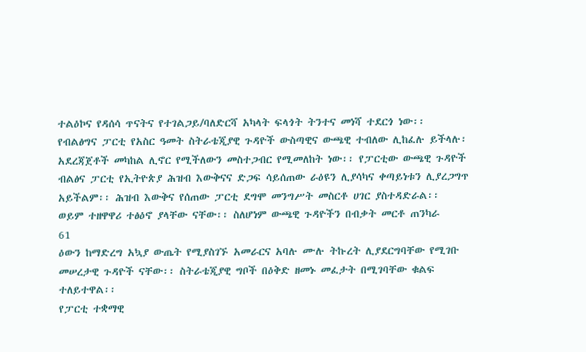ተልዕኮና የዳሰሳ ጥናትና የተገልጋይ/ባለድርሻ አካላት ፍላጎት ትንተና መነሻ ተደርጎ ነው፡፡
የብልፅግና ፓርቲ የአስር ዓመት ስትራቴጂያዊ ጉዳዮች ውስጣዊና ውጫዊ ተብለው ሊከፈሉ ይችላሉ፡
አደረጃጀቶች መካከል ሊኖር የሚችለውን መስተጋብር የሚመለከት ነው፡፡ የፓርቲው ውጫዊ ጉዳዮች
ብልፅና ፓርቲ የኢትዮጵያ ሕዝብ እውቅናና ድጋፍ ሳይሰጠው ራዕዩን ሊያሳካና ቀጣይነቱን ሊያረጋግጥ
አይችልም፡፡ ሕዝብ እውቅና የሰጠው ፓርቲ ደግሞ መንግሥት መስርቶ ሀገር ያስተዳድራል፡፡
ወይም ተዘዋዋሪ ተፅዕኖ ያላቸው ናቸው፡፡ ስለሆነም ውጫዊ ጉዳዮችን በብቃት መርቶ ጠንካራ
61
ዕውን ከማድረግ አኳያ ውጤት የሚያስገኙ አመራርና አባሉ ሙሉ ትኩረት ሊያደርግባቸው የሚገቡ
መሠረታዊ ጉዳዮች ናቸው፡፡ ስትራቴጂያዊ ግቦች በዕቅድ ዘመኑ መፈታት በሚገባቸው ቁልፍ
ተለይተዋል፡፡
የፓርቲ ተቋማዊ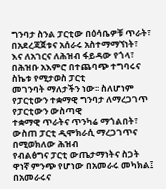ግንባታ ስንል ፓርቲው በዕሳቤዎቹ ጥራት፣ በአደረጃጀቱና አሰራሩ አስተማማኘነት፣
እና ለአገርና ለሕዝብ ፋይዳው የጎላ፣ በሕዝቡ አእምሮ በተጨባጭ ተግባሩና ስኬቱ የሚታወስ ፓርቲ
መገንባት ማለታችን ነው፡፡ ስለሆነም የፓርቲውን ተቋማዊ ግንባታ ለማረጋገጥ የፓርቲውን ውስጣዊ
ተቋማዊ ጥራትና ጥንካሬ ማጎልበት፣ ውስጠ ፓርቲ ዲሞክራሲ ማረጋገጥና በሚወክለው ሕዝብ
የብልፅግና ፓርቲ ውጤታማነትና ስጋት ዋነኛ ምንጭ የሆነው በአመራሩ መካክል፤ በአመራሩና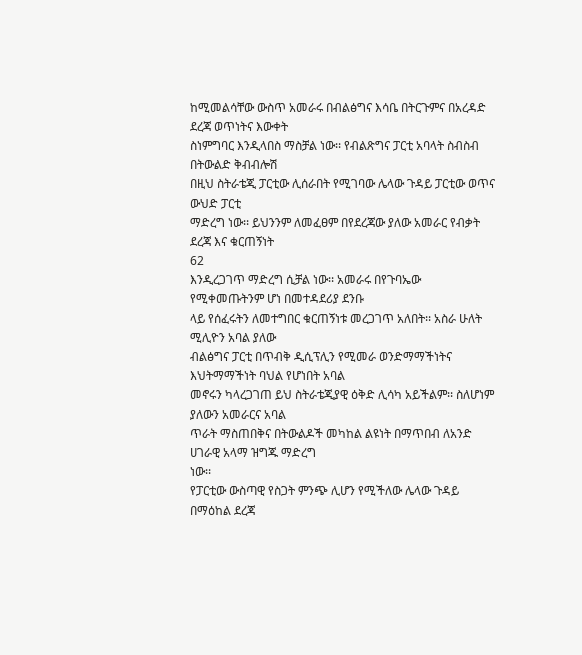ከሚመልሳቸው ውስጥ አመራሩ በብልፅግና እሳቤ በትርጉምና በአረዳድ ደረጃ ወጥነትና እውቀት
ስነምግባር እንዲላበስ ማስቻል ነው፡፡ የብልጽግና ፓርቲ አባላት ስብስብ በትውልድ ቅብብሎሽ
በዚህ ስትራቴጂ ፓርቲው ሊሰራበት የሚገባው ሌላው ጉዳይ ፓርቲው ወጥና ውህድ ፓርቲ
ማድረግ ነው፡፡ ይህንንም ለመፈፀም በየደረጃው ያለው አመራር የብቃት ደረጃ እና ቁርጠኝነት
62
እንዲረጋገጥ ማድረግ ሲቻል ነው፡፡ አመራሩ በየጉባኤው የሚቀመጡትንም ሆነ በመተዳደሪያ ደንቡ
ላይ የሰፈሩትን ለመተግበር ቁርጠኝነቱ መረጋገጥ አለበት፡፡ አስራ ሁለት ሚሊዮን አባል ያለው
ብልፅግና ፓርቲ በጥብቅ ዲሲፕሊን የሚመራ ወንድማማችነትና እህትማማችነት ባህል የሆነበት አባል
መኖሩን ካላረጋገጠ ይህ ስትራቴጂያዊ ዕቅድ ሊሳካ አይችልም፡፡ ስለሆነም ያለውን አመራርና አባል
ጥራት ማስጠበቅና በትውልዶች መካከል ልዩነት በማጥበብ ለአንድ ሀገራዊ አላማ ዝግጁ ማድረግ
ነው፡፡
የፓርቲው ውስጣዊ የስጋት ምንጭ ሊሆን የሚችለው ሌላው ጉዳይ በማዕከል ደረጃ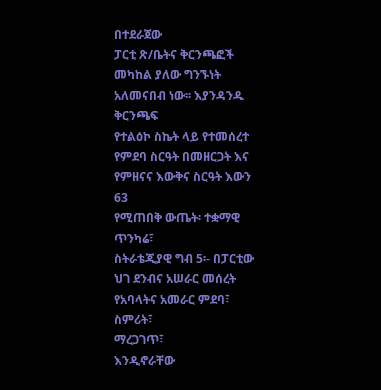በተደራጀው
ፓርቲ ጽ/ቤትና ቅርንጫፎች መካከል ያለው ግንኙነት አለመናበብ ነው፡፡ እያንዳንዱ ቅርንጫፍ
የተልዕኮ ስኬት ላይ የተመሰረተ የምደባ ስርዓት በመዘርጋት እና የምዘናና እውቅና ስርዓት እውን
63
የሚጠበቅ ውጤት፡ ተቋማዊ ጥንካሬ፣
ስትራቴጂያዊ ግብ 5፡- በፓርቲው ህገ ደንብና አሠራር መሰረት የአባላትና አመራር ምደባ፣ ስምሪት፣
ማረጋገጥ፣
እንዲኖራቸው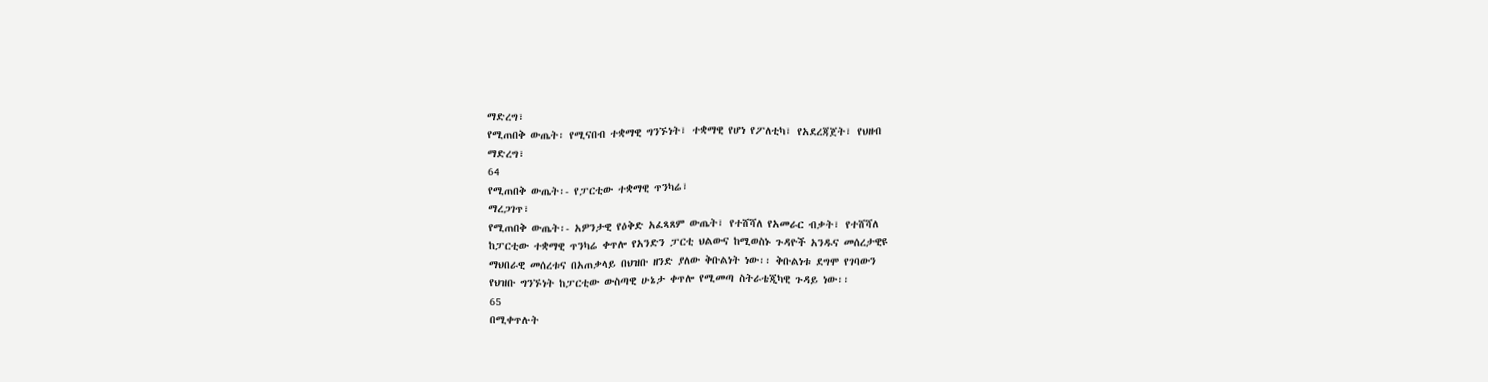ማድረግ፣
የሚጠበቅ ውጤት፡ የሚናበብ ተቋማዊ ግንኙነት፣ ተቋማዊ የሆነ የፖለቲካ፣ የአደረጃጀት፣ የህዘብ
ማድረግ፣
64
የሚጠበቅ ውጤት፡- የፓርቲው ተቋማዊ ጥንካሬ፣
ማረጋገጥ፣
የሚጠበቅ ውጤት፡- አዎንታዊ የዕቅድ አፈጻጸም ውጤት፣ የተሸሻለ የአመራር ብቃት፣ የተሸሻለ
ከፓርቲው ተቋማዊ ጥንካሬ ቀጥሎ የአንድን ፓርቲ ህልውና ከሚወስኑ ጉዳዮች አንዱና መሰረታዊዩ
ማህበራዊ መሰረቱና በአጠቃላይ በህዝቡ ዘንድ ያለው ቅቡልነት ነው፡፡ ቅቡልነቱ ደግሞ የገባውን
የህዝቡ ግንኙነት ከፓርቲው ውስጣዊ ሁኔታ ቀጥሎ የሚመጣ ስትራቴጂካዊ ጉዳይ ነው፡፡
65
በሚቀጥሉት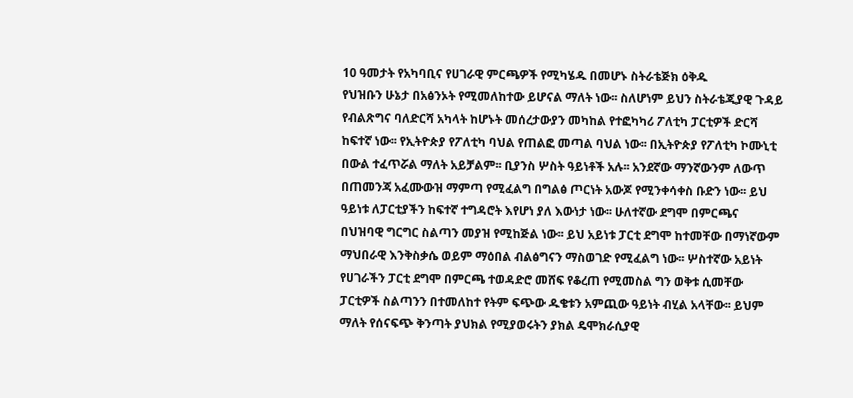10 ዓመታት የአካባቢና የሀገራዊ ምርጫዎች የሚካሄዱ በመሆኑ ስትራቴጅክ ዕቅዱ
የህዝቡን ሁኔታ በአፅንኦት የሚመለከተው ይሆናል ማለት ነው፡፡ ስለሆነም ይህን ስትራቴጂያዊ ጉዳይ
የብልጽግና ባለድርሻ አካላት ከሆኑት መሰረታውያን መካከል የተፎካካሪ ፖለቲካ ፓርቲዎች ድርሻ
ከፍተኛ ነው፡፡ የኢትዮጵያ የፖለቲካ ባህል የጠልፎ መጣል ባህል ነው፡፡ በኢትዮጵያ የፖለቲካ ኮሙኒቲ
በውል ተፈጥሯል ማለት አይቻልም፡፡ ቢያንስ ሦስት ዓይነቶች አሉ፡፡ አንደኛው ማንኛውንም ለውጥ
በጠመንጃ አፈሙውዝ ማምጣ የሚፈልግ በግልፅ ጦርነት አውጆ የሚንቀሳቀስ ቡድን ነው፡፡ ይህ
ዓይነቱ ለፓርቲያችን ከፍተኛ ተግዳሮት እየሆነ ያለ እውነታ ነው፡፡ ሁለተኛው ደግሞ በምርጫና
በህዝባዊ ግርግር ስልጣን መያዝ የሚከጅል ነው፡፡ ይህ አይነቱ ፓርቲ ደግሞ ከተመቸው በማነኛውም
ማህበራዊ እንቅስቃሴ ወይም ማዕበል ብልፅግናን ማስወገድ የሚፈልግ ነው፡፡ ሦስተኛው አይነት
የሀገራችን ፓርቲ ደግሞ በምርጫ ተወዳድሮ መሸፍ የቆረጠ የሚመስል ግን ወቅቱ ሲመቸው
ፓርቲዎች ስልጣንን በተመለከተ የትም ፍጭው ዱቄቱን አምጪው ዓይነት ብሂል አላቸው፡፡ ይህም
ማለት የሰናፍጭ ቅንጣት ያህክል የሚያወሩትን ያክል ዴሞክራሲያዊ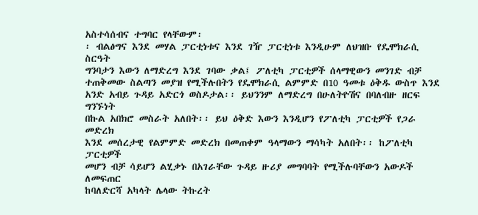አስተሳሰብና ተግባር የላቸውም፡
፡ ብልፅግና እንደ መሃል ፓርቲነቱና እንደ ገዥ ፓርቲነቱ እንዲሁም ለህዝቡ የዴሞክራሲ ስርዓት
ግንባታን እውን ለማድረግ እንደ ገባው ቃል፤ ፖለቲካ ፓርቲዎች ሰላማዊውን መንገድ ብቻ
ተጠቅመው ስልጣን መያዝ የሚችሉበትን የዴሞክራሲ ልምምድ በ10 ዓመቱ ዕቅዱ ውስጥ እንደ
አንድ አብይ ጉዳይ አድርጎ ወስዶታል፡፡ ይህንንም ለማድረግ በሁለትዮሽና በባለብዙ ዘርፍ ግንኙነት
በኩል አበክሮ መስራት አለበት፡፡ ይህ ዕቅድ እውን እንዲሆን የፖለቲካ ፓርቲዎች የጋራ መድረክ
እንደ መሰረታዊ የልምምድ መድረክ በመጠቀም ዓላማውን ማሳካት አለበት፡፡ ከፖለቲካ ፓርቲዎች
መሆን ብቻ ሳይሆን ልሂቃኑ በአገራቸው ጉዳይ ዙሪያ መግባባት የሚችሉባቸውን አውዶች ለመፍጠር
ከባለድርሻ አካላት ሌላው ትኩረት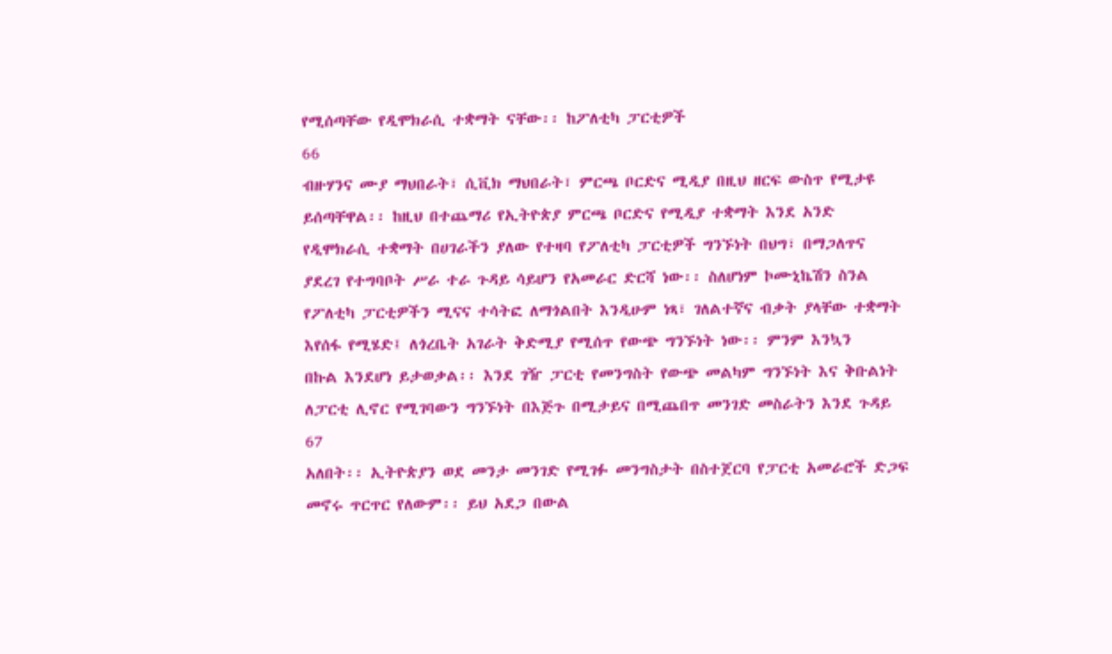የሚሰጣቸው የዲሞክራሲ ተቋማት ናቸው፡፡ ከፖለቲካ ፓርቲዎች
66
ብዙሃንና ሙያ ማህበራት፣ ሲቪክ ማህበራት፣ ምርጫ ቦርድና ሚዲያ በዚህ ዘርፍ ውስጥ የሚታዩ
ይሰጣቸዋል፡፡ ከዚህ በተጨማሪ የኢትዮጵያ ምርጫ ቦርድና የሚዲያ ተቋማት እንደ አንድ
የዲሞክራሲ ተቋማት በሀገራችን ያለው የተዛባ የፖለቲካ ፓርቲዎች ግንኙነት በህግ፣ በማጋለጥና
ያደረገ የተግባቦት ሥራ ተራ ጉዳይ ሳይሆን የአመራር ድርሻ ነው፡፡ ስለሆነም ኮሙኒኬሽን ስንል
የፖለቲካ ፓርቲዎችን ሚናና ተሳትፎ ለማጎልበት እንዲሁም ነጻ፣ ገለልተኛና ብቃት ያላቸው ተቋማት
እየሰፋ የሚሄድ፤ ለጎረቤት አገራት ቅድሚያ የሚሰጥ የውጭ ግንኙነት ነው፡፡ ምንም እንኳን
በኩል እንደሆነ ይታወቃል፡፡ እንደ ገዥ ፓርቲ የመንግስት የውጭ መልካም ግንኙነት እና ቅቡልነት
ለፓርቲ ሊኖር የሚገባውን ግንኙነት በእጅጉ በሚታይና በሚጨበጥ መንገድ መስራትን እንደ ጉዳይ
67
አለበት፡፡ ኢትዮጵያን ወደ መንታ መንገድ የሚገፉ መንግስታት በስተጀርባ የፓርቲ አመራሮች ድጋፍ
መኖሩ ጥርጥር የለውም፡፡ ይህ አደጋ በውል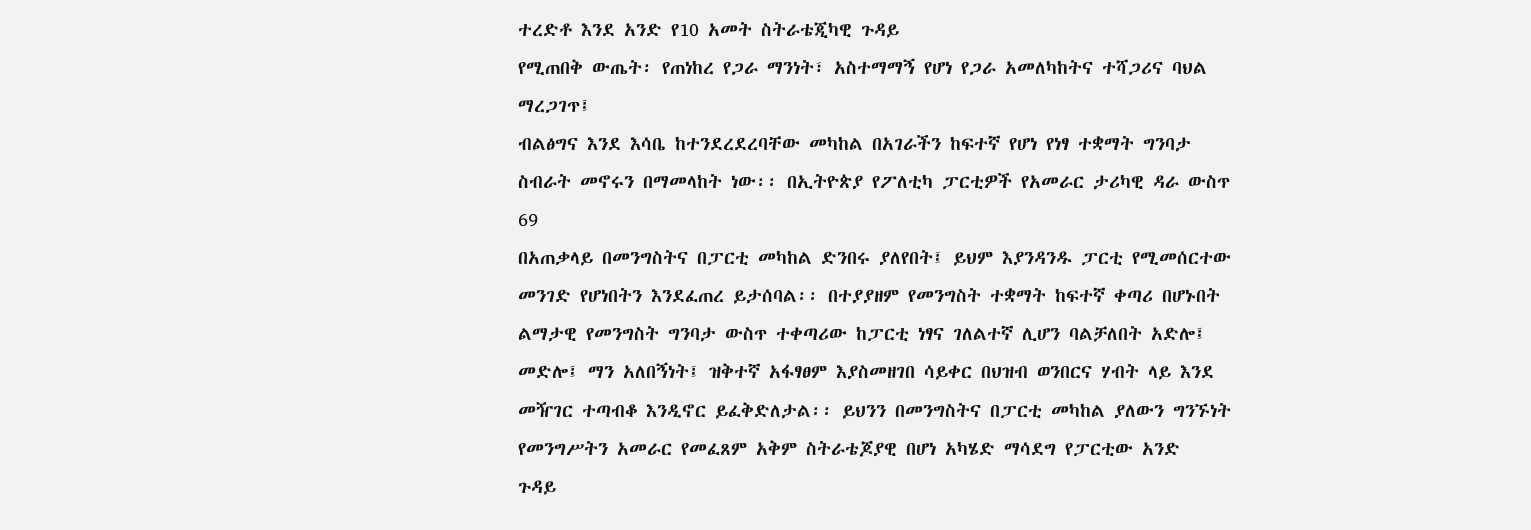ተረድቶ እንደ አንድ የ10 አመት ስትራቴጂካዊ ጉዳይ
የሚጠበቅ ውጤት፡ የጠነከረ የጋራ ማንነት፣ አስተማማኝ የሆነ የጋራ አመለካከትና ተሻጋሪና ባህል
ማረጋገጥ፤
ብልፅግና እንደ እሳቤ ከተንደረደረባቸው መካከል በአገራችን ከፍተኛ የሆነ የነፃ ተቋማት ግንባታ
ስብራት መኖሩን በማመላከት ነው፡፡ በኢትዮጵያ የፖለቲካ ፓርቲዎች የአመራር ታሪካዊ ዳራ ውስጥ
69
በአጠቃላይ በመንግስትና በፓርቲ መካከል ድንበሩ ያለየበት፤ ይህም እያንዳንዱ ፓርቲ የሚመሰርተው
መንገድ የሆነበትን እንደፈጠረ ይታሰባል፡፡ በተያያዘም የመንግስት ተቋማት ከፍተኛ ቀጣሪ በሆኑበት
ልማታዊ የመንግስት ግንባታ ውስጥ ተቀጣሪው ከፓርቲ ነፃና ገለልተኛ ሊሆን ባልቻለበት አድሎ፤
መድሎ፤ ማን አለበኝነት፤ ዝቅተኛ አፋፃፀም እያስመዘገበ ሳይቀር በህዝብ ወንበርና ሃብት ላይ እንደ
መዥገር ተጣብቆ እንዲኖር ይፈቅድለታል፡፡ ይህንን በመንግስትና በፓርቲ መካከል ያለውን ግንኙነት
የመንግሥትን አመራር የመፈጸም አቅም ስትራቴጆያዊ በሆነ አካሄድ ማሳደግ የፓርቲው አንድ
ጉዳይ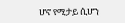ሆኖ የሚታይ ሲሆን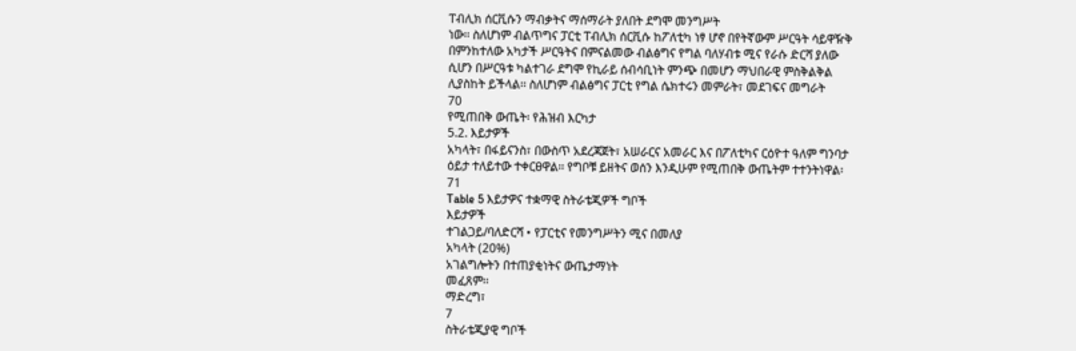ፐብሊክ ሰርቪሱን ማብቃትና ማሰማራት ያለበት ደግሞ መንግሥት
ነው፡፡ ስለሆነም ብልጥግና ፓርቲ ፐብሊክ ሰርቪሱ ከፖለቲካ ነፃ ሆኖ በየትኛውም ሥርዓት ሳይዋዥቅ
በምንከተለው አካታች ሥርዓትና በምናልመው ብልፅግና የግል ባለሃብቱ ሚና የራሱ ድርሻ ያለው
ሲሆን በሥርዓቱ ካልተገራ ደግሞ የኪራይ ሰብሳቢነት ምንጭ በመሆን ማህበራዊ ምስቅልቅል
ሊያስከት ይችላል፡፡ ስለሆነም ብልፅግና ፓርቲ የግል ሴክተሩን መምራት፣ መደገፍና መግራት
70
የሚጠበቅ ውጤት፡ የሕዝብ እርካታ
5.2. እይታዎች
አካላት፣ በፋይናንስ፣ በውስጥ አደረጃጀት፣ አሠራርና አመራር እና በፖለቲካና ርዕዮተ ዓለም ግንባታ
ዕይታ ተለይተው ተቀርፀዋል፡፡ የግቦቹ ይዘትና ወሰን እንዲሁም የሚጠበቅ ውጤትም ተተንትነዋል፡
71
Table 5 እይታዎና ተቋማዊ ስትራቴጂዎች ግቦች
እይታዎች
ተገልጋይ/ባለድርሻ • የፓርቲና የመንግሥትን ሚና በመለያ
አካላት (20%)
አገልግሎትን በተጠያቂነትና ውጤታማነት
መፈጸም፡፡
ማድረግ፣
7
ስትራቴጂያዊ ግቦች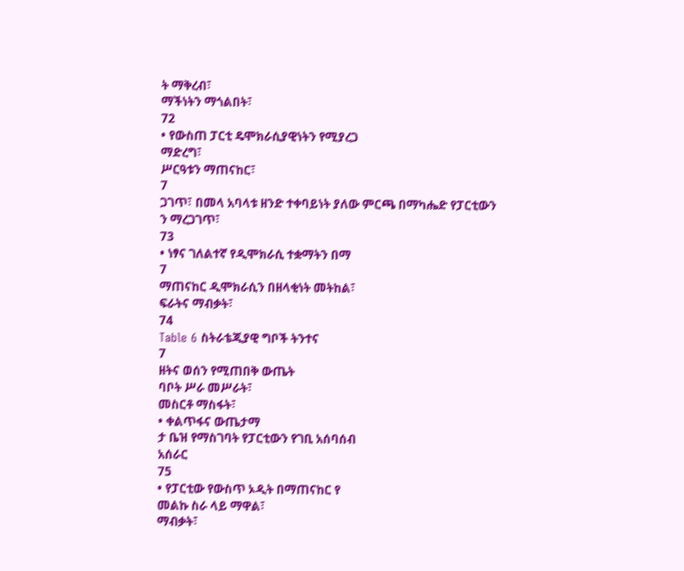ት ማቅረብ፣
ማችነትን ማጎልበት፣
72
• የውስጠ ፓርቲ ዴሞክራሲያዊነትን የሚያረጋ
ማድረግ፣
ሥርዓቱን ማጠናከር፣
7
ጋገጥ፣ በመላ አባላቱ ዘንድ ተቀባይነት ያለው ምርጫ በማካሔድ የፓርቲውን
ን ማረጋገጥ፣
73
• ነፃና ገለልተኛ የዲሞክራሲ ተቋማትን በማ
7
ማጠናከር ዲሞክራሲን በዘላቂነት መትከል፣
ፍራትና ማብቃት፣
74
Table 6 ስትራቴጂያዊ ግቦች ትንተና
7
ዘትና ወሰን የሚጠበቅ ውጤት
ባቦት ሥራ መሥራት፣
መስርቶ ማስፋት፣
• ቀልጥፋና ውጤታማ
ታ ቤዝ የማስገባት የፓርቲውን የገቢ አሰባሰብ
አሰራር
75
• የፓርቲው የውስጥ ኦዲት በማጠናከር የ
መልኩ ስራ ላይ ማዋል፣
ማብቃት፣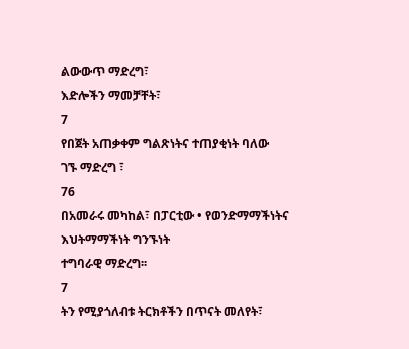ልውውጥ ማድረግ፣
እድሎችን ማመቻቸት፣
7
የበጀት አጠቃቀም ግልጽነትና ተጠያቂነት ባለው
ገኙ ማድረግ ፣
76
በአመራሩ መካከል፣ በፓርቲው • የወንድማማችነትና እህትማማችነት ግንኙነት
ተግባራዊ ማድረግ፡፡
7
ትን የሚያጎለብቱ ትርክቶችን በጥናት መለየት፣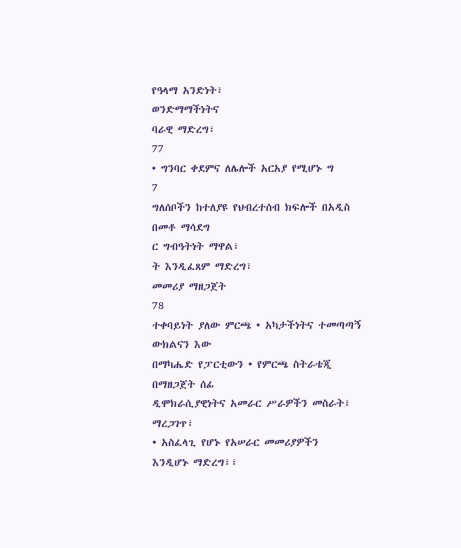የዓላማ አንድነት፣
ወንድማማችነትና
ባራዊ ማድረግ፣
77
• ግንባር ቀደምና ለሌሎች አርአያ የሚሆኑ ግ
7
ግለሰቦችን ከተለያዩ የህብረተሰብ ክፍሎች በአዲስ
በመቶ ማሳደግ
ር ግብዓትነት ማዋል፣
ት እንዲፈጸም ማድረግ፣
መመሪያ ማዘጋጀት
78
ተቀባይነት ያለው ምርጫ • አካታችነትና ተመጣጣኝ ውክልናን እው
በማካሔድ የፓርቲውን • የምርጫ ስትራቴጂ በማዘጋጀት ሰፊ
ዲሞክራሲያዊነትና አመራር ሥራዎችን መስራት፣
ማረጋገጥ፣
• አስፈላጊ የሆኑ የአሠራር መመሪያዎችን
እንዲሆኑ ማድረግ፣፣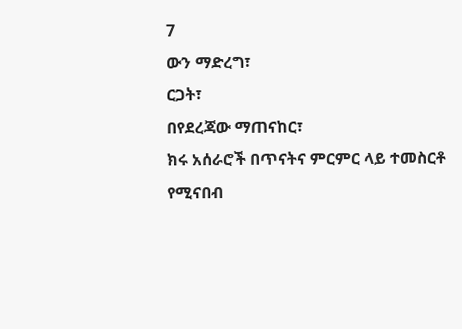7
ውን ማድረግ፣
ርጋት፣
በየደረጃው ማጠናከር፣
ክሩ አሰራሮች በጥናትና ምርምር ላይ ተመስርቶ
የሚናበብ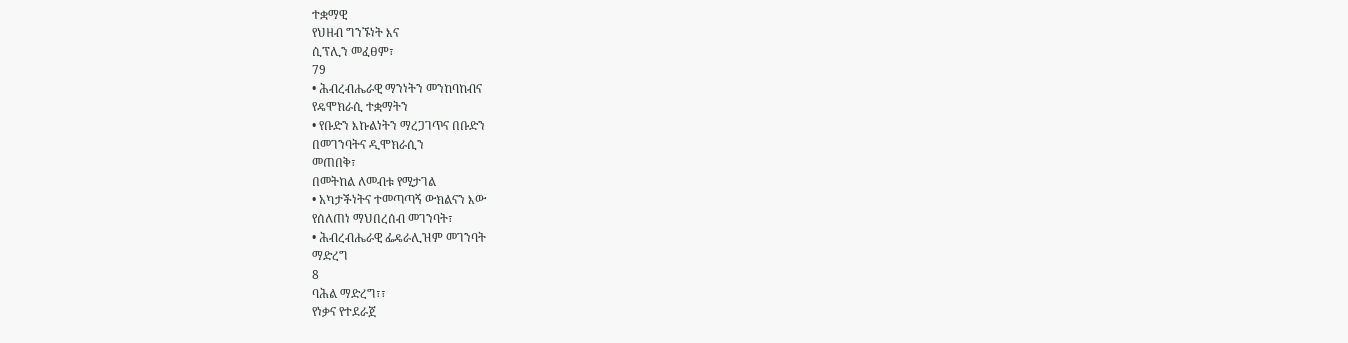ተቋማዊ
የህዘብ ግንኙነት እና
ሲፕሊን መፈፀም፣
79
• ሕብረብሔራዊ ማንነትን መንከባከብና
የዴሞክራሲ ተቋማትን
• የቡድን እኩልነትን ማረጋገጥና በቡድን
በመገንባትና ዲሞክራሲን
መጠበቅ፣
በመትከል ለመብቱ የሚታገል
• አካታችነትና ተመጣጣኝ ውክልናን እው
የሰለጠነ ማህበረሰብ መገንባት፣
• ሕብረብሔራዊ ፌዴራሊዝም መገንባት
ማድረግ
8
ባሕል ማድረግ፣፣
የነቃና የተደራጀ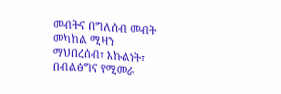መብትና በግለሰብ መብት መካከል ሚዛን
ማህበረሰብ፣ እኩልነት፣
በብልፅግና የሚመራ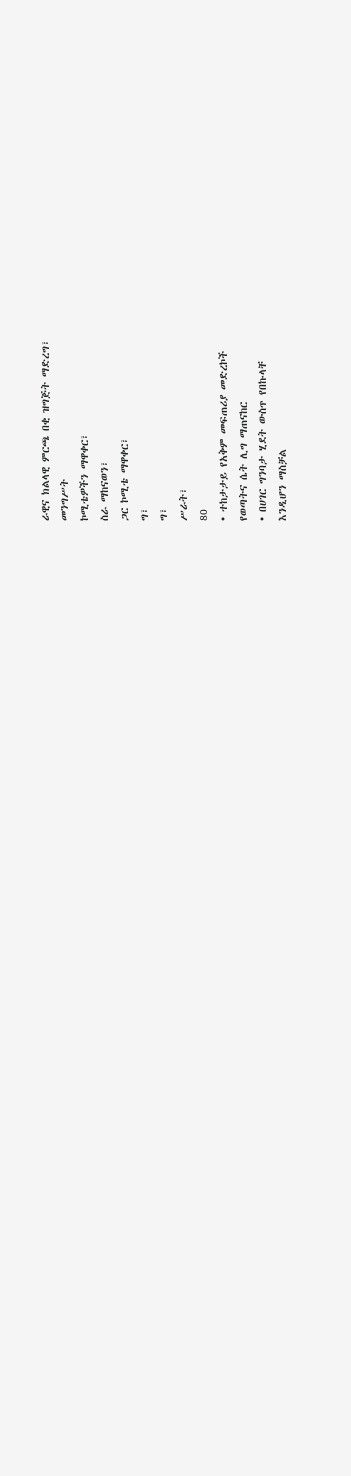ራዊና ክልላዊ ምርጫ በቂ ዝግጅት ማድረግ፣
መንግሥት
ኮሚቴዎችን ማዋቀር፣
ስራ ማከናወን፣
ጋር ኮሚቴ ማዋቀር፣
ግ፣
ግ፣
ሥራት፣
80
• ተከታታይ የአቅም መፍጠሪያ መድረኮች
የወጣትና ሴት ሊግ ማጠናከር
• በሀገር ግንባታ ሂደት ውስጥ የበኩላቸ
እንዲሆን ማስቻል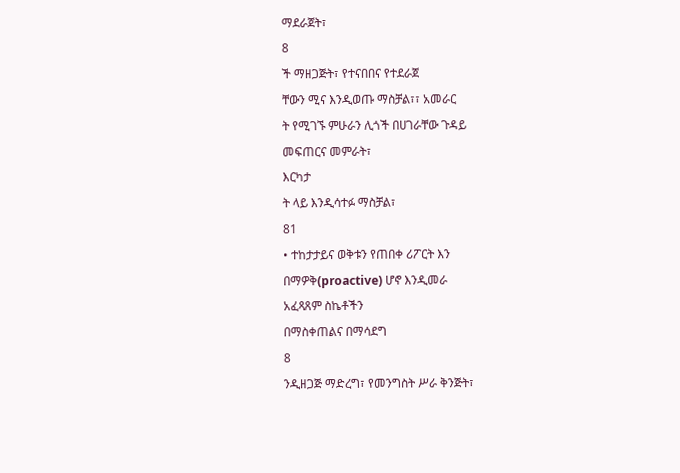ማደራጀት፣
8
ች ማዘጋጅት፣ የተናበበና የተደራጀ
ቸውን ሚና እንዲወጡ ማስቻል፣፣ አመራር
ት የሚገኙ ምሁራን ሊጎች በሀገራቸው ጉዳይ
መፍጠርና መምራት፣
እርካታ
ት ላይ እንዲሳተፉ ማስቻል፣
81
• ተከታታይና ወቅቱን የጠበቀ ሪፖርት እን
በማዎቅ(proactive) ሆኖ እንዲመራ
አፈጻጸም ስኬቶችን
በማስቀጠልና በማሳደግ
8
ንዲዘጋጅ ማድረግ፣ የመንግስት ሥራ ቅንጅት፣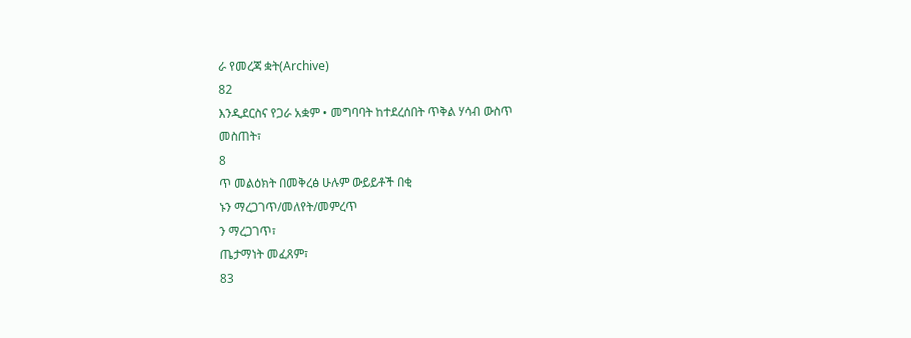ራ የመረጃ ቋት(Archive)
82
እንዲደርስና የጋራ አቋም • መግባባት ከተደረሰበት ጥቅል ሃሳብ ውስጥ
መስጠት፣
8
ጥ መልዕክት በመቅረፅ ሁሉም ውይይቶች በቂ
ኑን ማረጋገጥ/መለየት/መምረጥ
ን ማረጋገጥ፣
ጤታማነት መፈጸም፣
83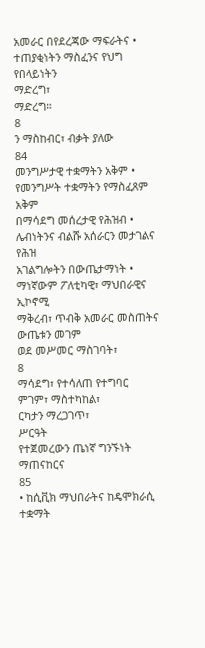አመራር በየደረጃው ማፍራትና • ተጠያቂነትን ማስፈንና የህግ የበላይነትን
ማድረግ፣
ማድረግ።
8
ን ማስከብር፣ ብቃት ያለው
84
መንግሥታዊ ተቋማትን አቅም • የመንግሥት ተቋማትን የማስፈጸም አቅም
በማሳደግ መሰረታዊ የሕዝብ • ሌብነትንና ብልሹ አሰራርን መታገልና የሕዝ
አገልግሎትን በውጤታማነት • ማነኛውም ፖለቲካዊ፣ ማህበራዊና ኢኮኖሚ
ማቅረብ፣ ጥብቅ አመራር መስጠትና ውጤቱን መገም
ወደ መሥመር ማስገባት፣
8
ማሳደግ፣ የተሳለጠ የተግባር
ምገም፣ ማስተካከል፣
ርካታን ማረጋገጥ፣
ሥርዓት
የተጀመረውን ጤነኛ ግንኙነት ማጠናከርና
85
• ከሲቪክ ማህበራትና ከዴሞክራሲ ተቋማት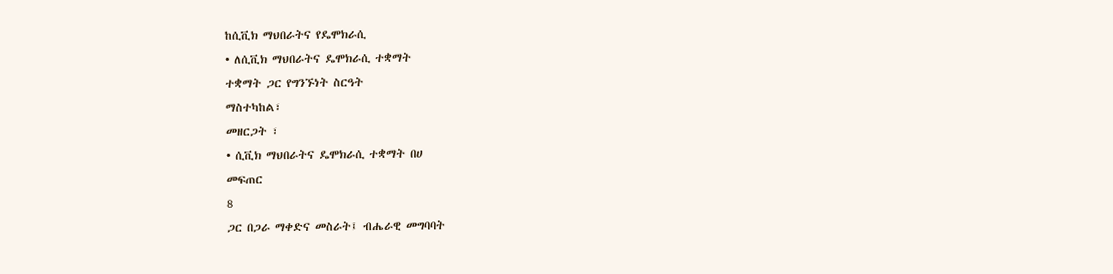ከሲቪክ ማህበራትና የዴሞክራሲ
• ለሲቪክ ማህበራትና ዴሞክራሲ ተቋማት
ተቋማት ጋር የግንኙነት ስርዓት
ማስተካከል፣
መዘርጋት ፣
• ሲቪክ ማህበራትና ዴሞክራሲ ተቋማት በሀ
መፍጠር
8
ጋር በጋራ ማቀድና መስራት፤ ብሔራዊ መግባባት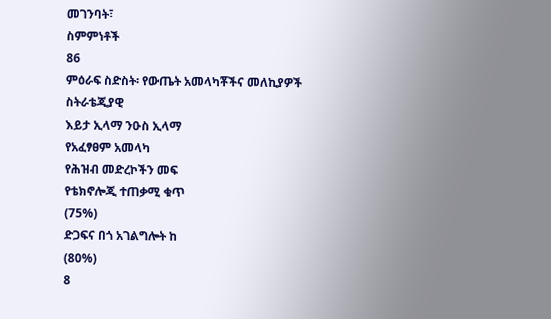መገንባት፣
ስምምነቶች
86
ምዕራፍ ስድስት፡ የውጤት አመላካቾችና መለኪያዎች
ስትራቴጂያዊ
እይታ ኢላማ ንዑስ ኢላማ
የአፈፃፀም አመላካ
የሕዝብ መድረኮችን መፍ
የቴክኖሎጂ ተጠቃሚ ቁጥ
(75%)
ድጋፍና በጎ አገልግሎት ከ
(80%)
8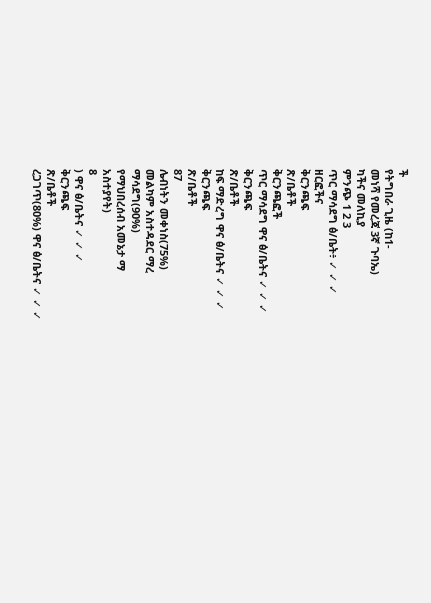ች
የትግበራ ጊዜ (ከ1-
መነሻ የመረጃ 3ኛ ጉባኤ)
ካችና መለኪያ
ምንጭ 1 2 3
ጥር ማሳደግ ፅ/ቤት፥ ✓ ✓ ✓
ዘርፎችና
ቅርንጫፍ
ጽ/ቤቶች
ቅርንጫፎች
ጥር ማሳደግ ዋና ፅ/ቤትና ✓ ✓ ✓
ቅርንጫፍ
ጽ/ቤቶች
ከፍ ማድረግ ዋና ፅ/ቤትና ✓ ✓ ✓
ቅርንጫፍ
ጽ/ቤቶች
87
ሌብነትን መቀነስ(75%)
መልካም አስተዳደር ማረ
ማሳደግ(90%)
የማህበረሰብ አመኔታ ማ
አስተያየት)
8
) ዋና ፅ/ቤትና ✓ ✓ ✓
ቅርንጫፍ
ጽ/ቤቶች
ረጋገጥ(80%) ዋና ፅ/ቤትና ✓ ✓ ✓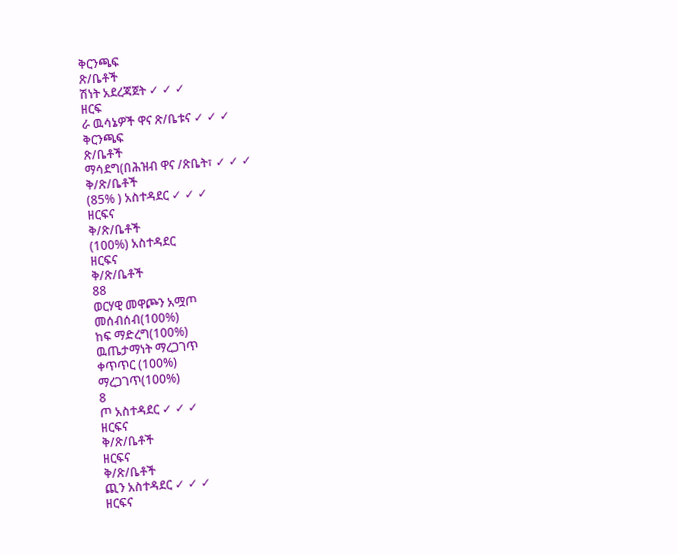ቅርንጫፍ
ጽ/ቤቶች
ሽነት አደረጃጀት ✓ ✓ ✓
ዘርፍ
ራ ዉሳኔዎች ዋና ጽ/ቤቱና ✓ ✓ ✓
ቅርንጫፍ
ጽ/ቤቶች
ማሳደግ(በሕዝብ ዋና /ጽቤት፣ ✓ ✓ ✓
ቅ/ጽ/ቤቶች
(85% ) አስተዳደር ✓ ✓ ✓
ዘርፍና
ቅ/ጽ/ቤቶች
(100%) አስተዳደር
ዘርፍና
ቅ/ጽ/ቤቶች
88
ወርሃዊ መዋጮን አሟጦ
መሰብሰብ(100%)
ከፍ ማድረግ(100%)
ዉጤታማነት ማረጋገጥ
ቀጥጥር (100%)
ማረጋገጥ(100%)
8
ጦ አስተዳደር ✓ ✓ ✓
ዘርፍና
ቅ/ጽ/ቤቶች
ዘርፍና
ቅ/ጽ/ቤቶች
ጪን አስተዳደር ✓ ✓ ✓
ዘርፍና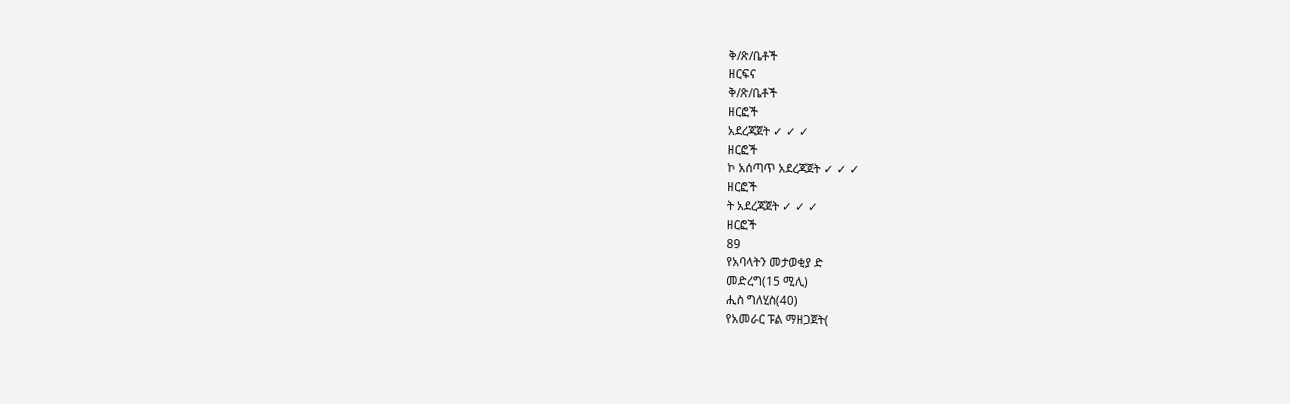ቅ/ጽ/ቤቶች
ዘርፍና
ቅ/ጽ/ቤቶች
ዘርፎች
አደረጃጀት ✓ ✓ ✓
ዘርፎች
ኮ አሰጣጥ አደረጃጀት ✓ ✓ ✓
ዘርፎች
ት አደረጃጀት ✓ ✓ ✓
ዘርፎች
89
የአባላትን መታወቂያ ድ
መድረግ(15 ሚሊ)
ሒስ ግለሂስ(40)
የአመራር ፑል ማዘጋጀት(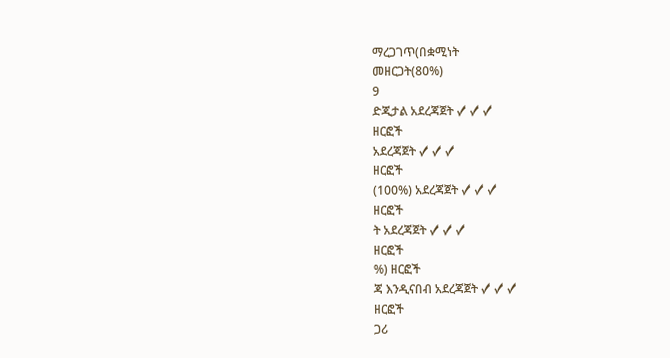ማረጋገጥ(በቋሚነት
መዘርጋት(80%)
9
ድጂታል አደረጃጀት ✓ ✓ ✓
ዘርፎች
አደረጃጀት ✓ ✓ ✓
ዘርፎች
(100%) አደረጃጀት ✓ ✓ ✓
ዘርፎች
ት አደረጃጀት ✓ ✓ ✓
ዘርፎች
%) ዘርፎች
ጃ እንዲናበብ አደረጃጀት ✓ ✓ ✓
ዘርፎች
ጋሪ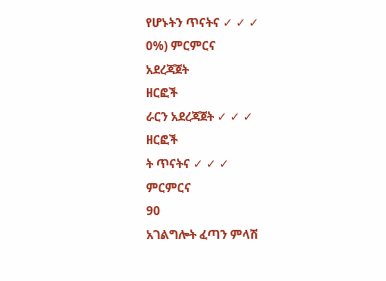የሆኑትን ጥናትና ✓ ✓ ✓
0%) ምርምርና
አደረጃጀት
ዘርፎች
ራርን አደረጃጀት ✓ ✓ ✓
ዘርፎች
ት ጥናትና ✓ ✓ ✓
ምርምርና
90
አገልግሎት ፈጣን ምላሽ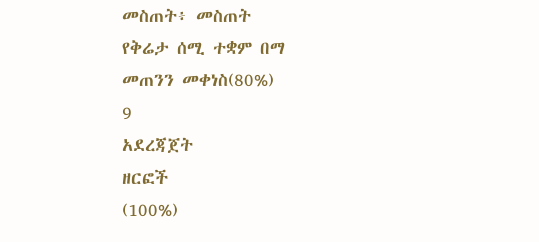መስጠት፥ መስጠት
የቅሬታ ሰሚ ተቋም በማ
መጠንን መቀነስ(80%)
9
አደረጃጀት
ዘርፎች
(100%)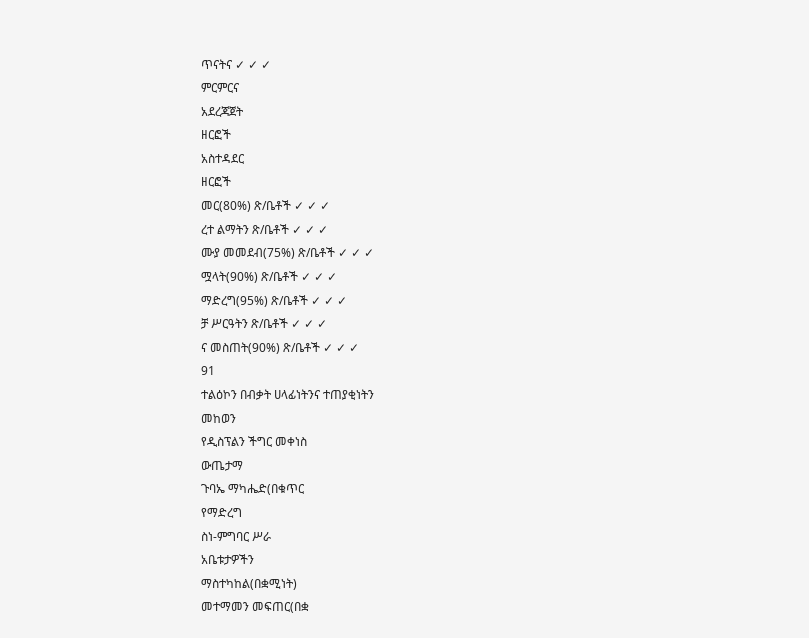ጥናትና ✓ ✓ ✓
ምርምርና
አደረጃጀት
ዘርፎች
አስተዳደር
ዘርፎች
መር(80%) ጽ/ቤቶች ✓ ✓ ✓
ረተ ልማትን ጽ/ቤቶች ✓ ✓ ✓
ሙያ መመደብ(75%) ጽ/ቤቶች ✓ ✓ ✓
ሟላት(90%) ጽ/ቤቶች ✓ ✓ ✓
ማድረግ(95%) ጽ/ቤቶች ✓ ✓ ✓
ቻ ሥርዓትን ጽ/ቤቶች ✓ ✓ ✓
ና መስጠት(90%) ጽ/ቤቶች ✓ ✓ ✓
91
ተልዕኮን በብቃት ሀላፊነትንና ተጠያቂነትን
መከወን
የዲስፕልን ችግር መቀነስ
ውጤታማ
ጉባኤ ማካሔድ(በቁጥር
የማድረግ
ስነ-ምግባር ሥራ
አቤቱታዎችን
ማስተካከል(በቋሚነት)
መተማመን መፍጠር(በቋ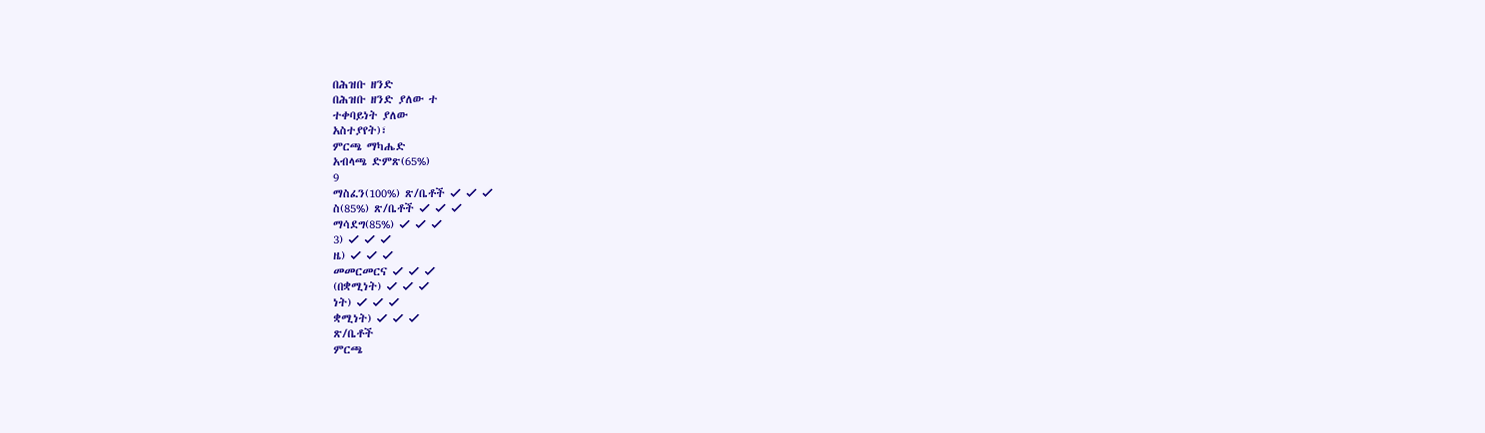በሕዝቡ ዘንድ
በሕዝቡ ዘንድ ያለው ተ
ተቀባይነት ያለው
አስተያየት)፣
ምርጫ ማካሔድ
አብላጫ ድምጽ(65%)
9
ማስፈን(100%) ጽ/ቤቶች ✓ ✓ ✓
ስ(85%) ጽ/ቤቶች ✓ ✓ ✓
ማሳደግ(85%) ✓ ✓ ✓
3) ✓ ✓ ✓
ዜ) ✓ ✓ ✓
መመርመርና ✓ ✓ ✓
(በቋሚነት) ✓ ✓ ✓
ነት) ✓ ✓ ✓
ቋሚነት) ✓ ✓ ✓
ጽ/ቤቶች
ምርጫ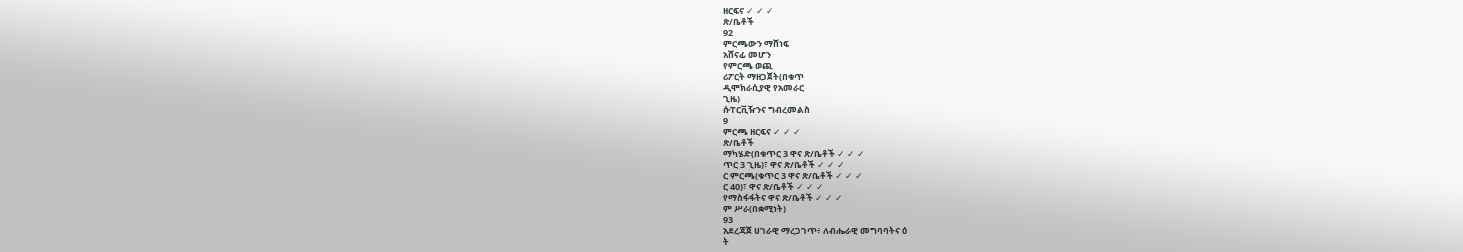ዘርፍና ✓ ✓ ✓
ጽ/ቤቶች
92
ምርጫውን ማሸነፍ
አሸናፊ መሆን
የምርጫ ወጪ
ሪፖርት ማዘጋጀት(በቁጥ
ዲሞክራሲያዊ የአመራር
ጊዜ)
ሱፐርቪዥንና ግብረመልስ
9
ምርጫ ዘርፍና ✓ ✓ ✓
ጽ/ቤቶች
ማካሄድ(በቁጥር 3 ዋና ጽ/ቤቶች ✓ ✓ ✓
ጥር 3 ጊዜ)፣ ዋና ጽ/ቤቶች ✓ ✓ ✓
ር ምርጫ(ቁጥር 3 ዋና ጽ/ቤቶች ✓ ✓ ✓
ር 40)፣ ዋና ጽ/ቤቶች ✓ ✓ ✓
የማስፋፋትና ዋና ጽ/ቤቶች ✓ ✓ ✓
ም ሥራ(በቋሚነት)
93
አደረጃጀ ሀገራዊ ማረጋገጥ፥ ለብሔራዊ መግባባትና ዕ
ት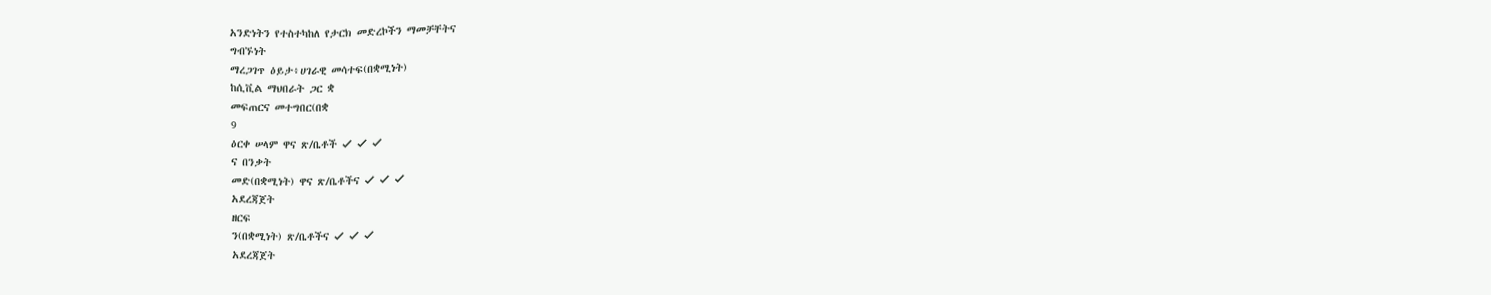አንድነትን የተስተካከለ የታርክ መድረኮችን ማመቻቸትና
ግብኙነት
ማረጋገጥ ዕይታ፥ሀገራዊ መሳተፍ(በቋሚነት)
ከሲቪል ማህበራት ጋር ቋ
መፍጠርና መተግበር(በቋ
9
ዕርቀ ሠላም ዋና ጽ/ቤቶች ✓ ✓ ✓
ና በንቃት
መድ(በቋሚነት) ዋና ጽ/ቤቶችና ✓ ✓ ✓
አደረጃጀት
ዘርፍ
ን(በቋሚነት) ጽ/ቤቶችና ✓ ✓ ✓
አደረጃጀት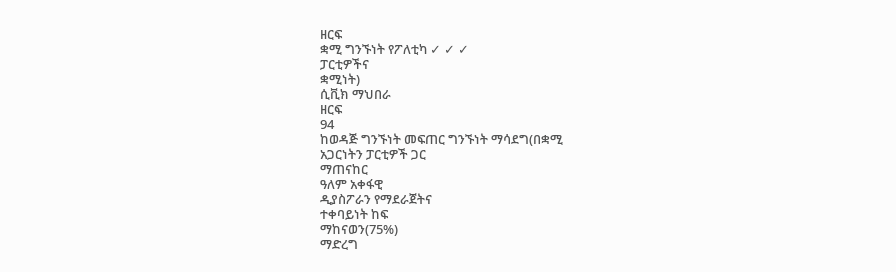ዘርፍ
ቋሚ ግንኙነት የፖለቲካ ✓ ✓ ✓
ፓርቲዎችና
ቋሚነት)
ሲቪክ ማህበራ
ዘርፍ
94
ከወዳጅ ግንኙነት መፍጠር ግንኙነት ማሳደግ(በቋሚ
አጋርነትን ፓርቲዎች ጋር
ማጠናከር
ዓለም አቀፋዊ
ዲያስፖራን የማደራጀትና
ተቀባይነት ከፍ
ማከናወን(75%)
ማድረግ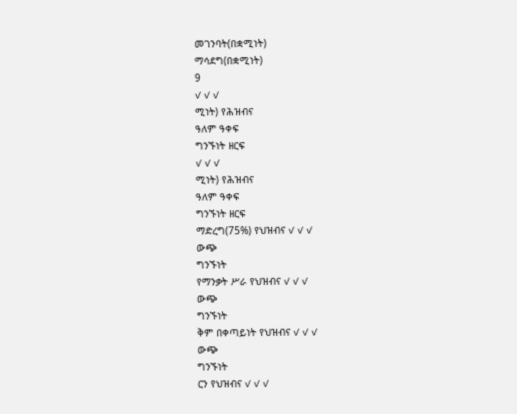መገንባት(በቋሚነት)
ማሳደግ(በቋሚነት)
9
✓ ✓ ✓
ሚነት) የሕዝብና
ዓለም ዓቀፍ
ግንኙነት ዘርፍ
✓ ✓ ✓
ሚነት) የሕዝብና
ዓለም ዓቀፍ
ግንኙነት ዘርፍ
ማድረግ(75%) የህዝብና ✓ ✓ ✓
ውጭ
ግንኙነት
የማንቃት ሥራ የህዝብና ✓ ✓ ✓
ውጭ
ግንኙነት
ቅም በቀጣይነት የህዝብና ✓ ✓ ✓
ውጭ
ግንኙነት
ርን የህዝብና ✓ ✓ ✓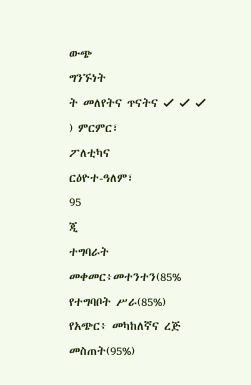ውጭ
ግንኙነት
ት መለየትና ጥናትና ✓ ✓ ✓
) ምርምር፣
ፖለቲካና
ርዕዮተ-ዓለም፣
95
ጂ
ተግባራት
መቀመር፥መተንተን(85%
የተግባቦት ሥራ(85%)
የአጭር፥ መካከለኛና ረጅ
መስጠት(95%)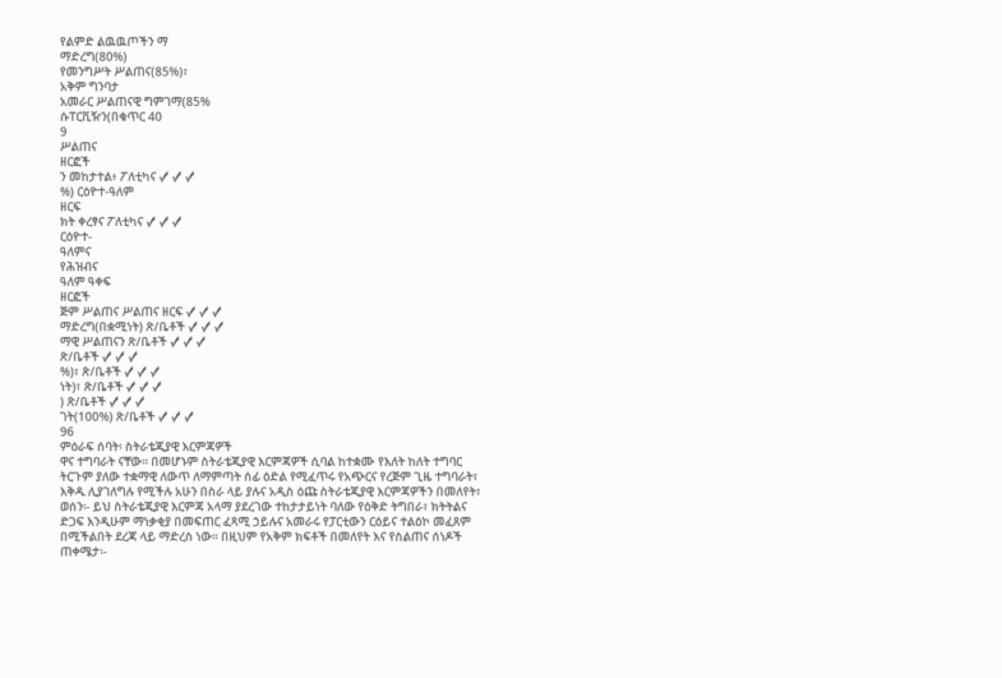የልምድ ልዉዉጦችን ማ
ማድረግ(80%)
የመንግሥት ሥልጠና(85%)፣
አቅም ግንባታ
አመራር ሥልጠናዊ ግምገማ(85%
ሱፐርቪዥን(በቁጥር 40
9
ሥልጠና
ዘርፎች
ን መከታተል፥ ፖለቲካና ✓ ✓ ✓
%) ርዕዮተ-ዓለም
ዘርፍ
ክት ቀረፃና ፖለቲካና ✓ ✓ ✓
ርዕዮተ-
ዓለምና
የሕዝብና
ዓለም ዓቀፍ
ዘርፎች
ጅም ሥልጠና ሥልጠና ዘርፍ ✓ ✓ ✓
ማድረግ(በቋሚነት) ጽ/ቤቶች ✓ ✓ ✓
ማዊ ሥልጠናን ጽ/ቤቶች ✓ ✓ ✓
ጽ/ቤቶች ✓ ✓ ✓
%)፣ ጽ/ቤቶች ✓ ✓ ✓
ነት)፣ ጽ/ቤቶች ✓ ✓ ✓
) ጽ/ቤቶች ✓ ✓ ✓
ገት(100%) ጽ/ቤቶች ✓ ✓ ✓
96
ምዕራፍ ሰባት፡ ስትራቴጂያዊ እርምጃዎች
ዋና ተግባራት ናቸው፡፡ በመሆኑም ስትራቴጂያዊ እርምጃዎች ሲባል ከተቋሙ የእለት ከለት ተግባር
ትርጉም ያለው ተቋማዊ ለውጥ ለማምጣት ሰፊ ዕድል የሚፈጥሩ የአጭርና የረጅም ጊዜ ተግባራት፣
እቅዱ ሊያገለግሉ የሚችሉ አሁን በስራ ላይ ያሉና አዲስ ዕጩ ስትራቴጂያዊ እርምጃዎችን በመለየት፣
ወሰን፡- ይህ ስትራቴጂያዊ እርምጃ አላማ ያደረገው ተከታታይነት ባለው የዕቅድ ትግበራ፣ ክትትልና
ድጋፍ እንዲሁም ማነቃቂያ በመፍጠር ፈጻሚ ኃይሉና አመራሩ የፓርቲውን ርዕይና ተልዕኮ መፈጸም
በሚችልበት ደረጃ ላይ ማድረስ ነው፡፡ በዚህም የአቅም ክፍቶች በመለየት እና የስልጠና ሰነዶች
ጠቀሜታ፡-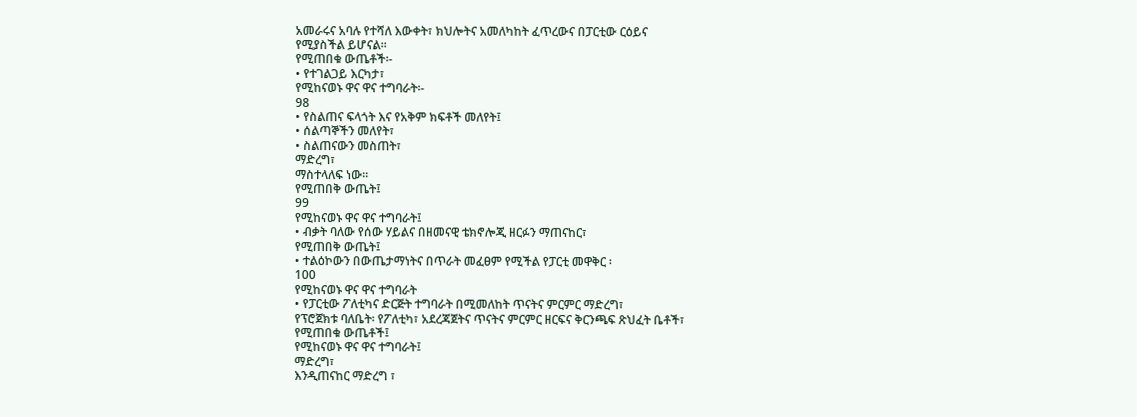አመራሩና አባሉ የተሻለ እውቀት፣ ክህሎትና አመለካከት ፈጥረውና በፓርቲው ርዕይና
የሚያስችል ይሆናል፡፡
የሚጠበቁ ውጤቶች፡-
• የተገልጋይ እርካታ፣
የሚከናወኑ ዋና ዋና ተግባራት፡-
98
• የስልጠና ፍላጎት እና የአቅም ክፍቶች መለየት፤
• ሰልጣኞችን መለየት፣
• ስልጠናውን መስጠት፣
ማድረግ፣
ማስተላለፍ ነው፡፡
የሚጠበቅ ውጤት፤
99
የሚከናወኑ ዋና ዋና ተግባራት፤
• ብቃት ባለው የሰው ሃይልና በዘመናዊ ቴክኖሎጂ ዘርፉን ማጠናከር፣
የሚጠበቅ ውጤት፤
• ተልዕኮውን በውጤታማነትና በጥራት መፈፀም የሚችል የፓርቲ መዋቅር ፡
100
የሚከናወኑ ዋና ዋና ተግባራት
• የፓርቲው ፖለቲካና ድርጅት ተግባራት በሚመለከት ጥናትና ምርምር ማድረግ፣
የፕሮጀክቱ ባለቤት፡ የፖለቲካ፣ አደረጃጀትና ጥናትና ምርምር ዘርፍና ቅርንጫፍ ጽህፈት ቤቶች፣
የሚጠበቁ ውጤቶች፤
የሚከናወኑ ዋና ዋና ተግባራት፤
ማድረግ፣
እንዲጠናከር ማድረግ ፣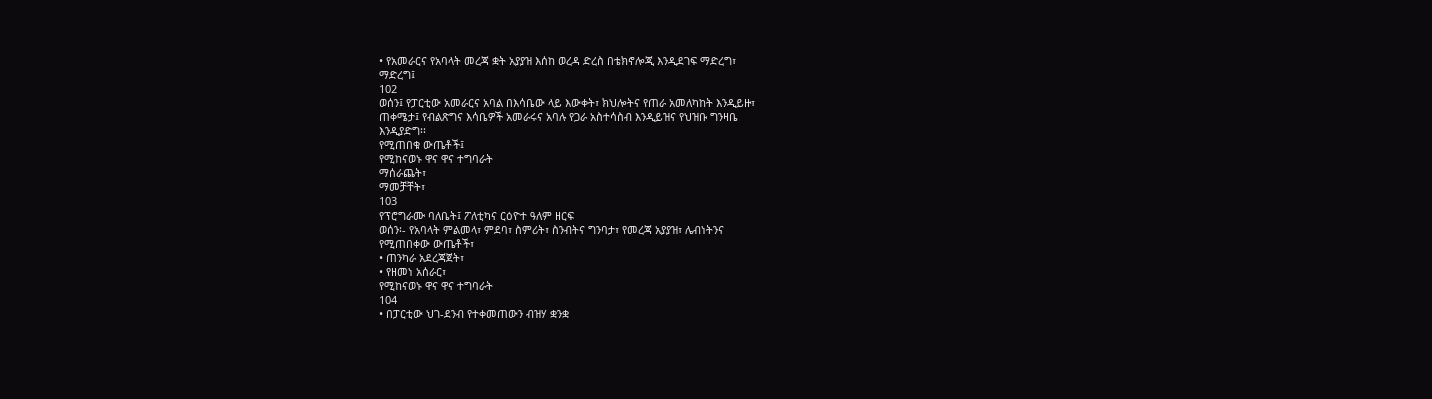• የአመራርና የአባላት መረጃ ቋት አያያዝ እሰከ ወረዳ ድረስ በቴክኖሎጂ እንዲደገፍ ማድረግ፣
ማድረግ፤
102
ወሰን፤ የፓርቲው አመራርና አባል በእሳቤው ላይ እውቀት፣ ክህሎትና የጠራ አመለካከት እንዲይዙ፣
ጠቀሜታ፤ የብልጽግና እሳቤዎች አመራሩና አባሉ የጋራ አስተሳስብ እንዲይዝና የህዝቡ ግንዛቤ
እንዲያድግ፡፡
የሚጠበቁ ውጤቶች፤
የሚከናወኑ ዋና ዋና ተግባራት
ማሰራጨት፣
ማመቻቸት፣
103
የፕሮግራሙ ባለቤት፤ ፖለቲካና ርዕዮተ ዓለም ዘርፍ
ወሰን፡- የአባላት ምልመላ፣ ምደባ፣ ስምሪት፣ ስንብትና ግንባታ፣ የመረጃ አያያዝ፣ ሌብነትንና
የሚጠበቀው ውጤቶች፣
• ጠንካራ አደረጃጀት፣
• የዘመነ አሰራር፣
የሚከናወኑ ዋና ዋና ተግባራት
104
• በፓርቲው ህገ-ደንብ የተቀመጠውን ብዝሃ ቋንቋ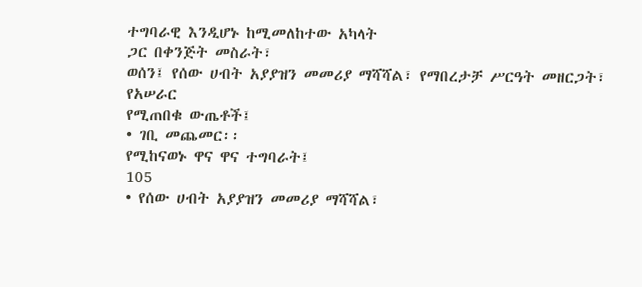ተግባራዊ እንዲሆኑ ከሚመለከተው አካላት
ጋር በቀንጅት መስራት፣
ወሰን፤ የሰው ሀብት አያያዝን መመሪያ ማሻሻል፣ የማበረታቻ ሥርዓት መዘርጋት፣ የአሠራር
የሚጠበቁ ውጤቶች፤
• ገቢ መጨመር፡፡
የሚከናወኑ ዋና ዋና ተግባራት፤
105
• የሰው ሀብት አያያዝን መመሪያ ማሻሻል፣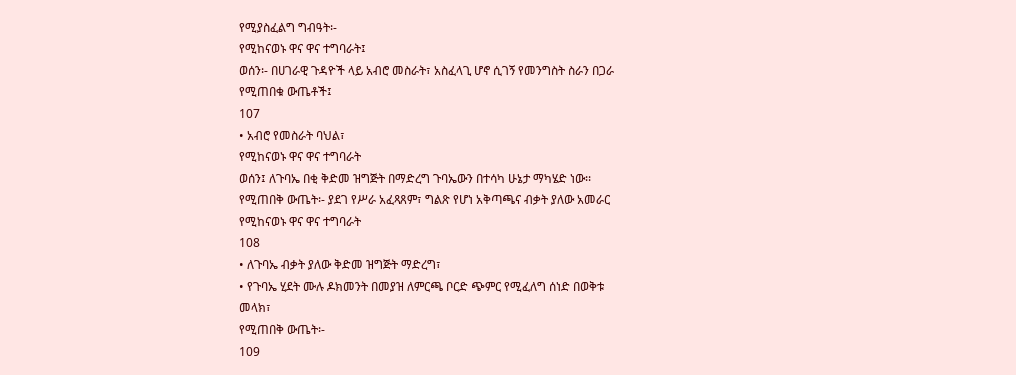የሚያስፈልግ ግብዓት፡-
የሚከናወኑ ዋና ዋና ተግባራት፤
ወሰን፡- በሀገራዊ ጉዳዮች ላይ አብሮ መስራት፣ አስፈላጊ ሆኖ ሲገኝ የመንግስት ስራን በጋራ
የሚጠበቁ ውጤቶች፤
107
• አብሮ የመስራት ባህል፣
የሚከናወኑ ዋና ዋና ተግባራት
ወሰን፤ ለጉባኤ በቂ ቅድመ ዝግጅት በማድረግ ጉባኤውን በተሳካ ሁኔታ ማካሄድ ነው፡፡
የሚጠበቅ ውጤት፡- ያደገ የሥራ አፈጻጸም፣ ግልጽ የሆነ አቅጣጫና ብቃት ያለው አመራር
የሚከናወኑ ዋና ዋና ተግባራት
108
• ለጉባኤ ብቃት ያለው ቅድመ ዝግጅት ማድረግ፣
• የጉባኤ ሂደት ሙሉ ዶክመንት በመያዝ ለምርጫ ቦርድ ጭምር የሚፈለግ ሰነድ በወቅቱ
መላክ፣
የሚጠበቅ ውጤት፡-
109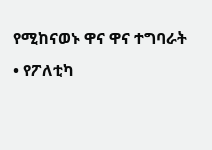የሚከናወኑ ዋና ዋና ተግባራት
• የፖለቲካ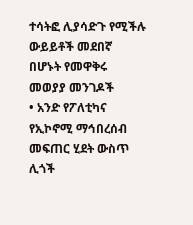ተሳትፎ ሊያሳድጉ የሚችሉ ውይይቶች መደበኛ በሆኑት የመዋቅሩ መወያያ መንገዶች
• አንድ የፖለቲካና የኢኮኖሚ ማኅበረሰብ መፍጠር ሂደት ውስጥ ሊጎች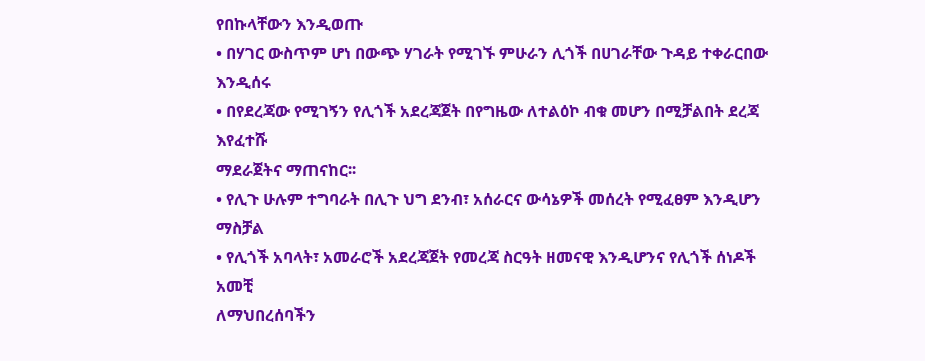የበኩላቸውን እንዲወጡ
• በሃገር ውስጥም ሆነ በውጭ ሃገራት የሚገኙ ምሁራን ሊጎች በሀገራቸው ጉዳይ ተቀራርበው እንዲሰሩ
• በየደረጃው የሚገኝን የሊጎች አደረጃጀት በየግዜው ለተልዕኮ ብቁ መሆን በሚቻልበት ደረጃ እየፈተሹ
ማደራጀትና ማጠናከር፡፡
• የሊጉ ሁሉም ተግባራት በሊጉ ህግ ደንብ፣ አሰራርና ውሳኔዎች መሰረት የሚፈፀም እንዲሆን ማስቻል
• የሊጎች አባላት፣ አመራሮች አደረጃጀት የመረጃ ስርዓት ዘመናዊ እንዲሆንና የሊጎች ሰነዶች አመቺ
ለማህበረሰባችን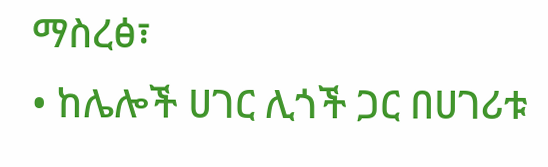ማስረፅ፣
• ከሌሎች ሀገር ሊጎች ጋር በሀገሪቱ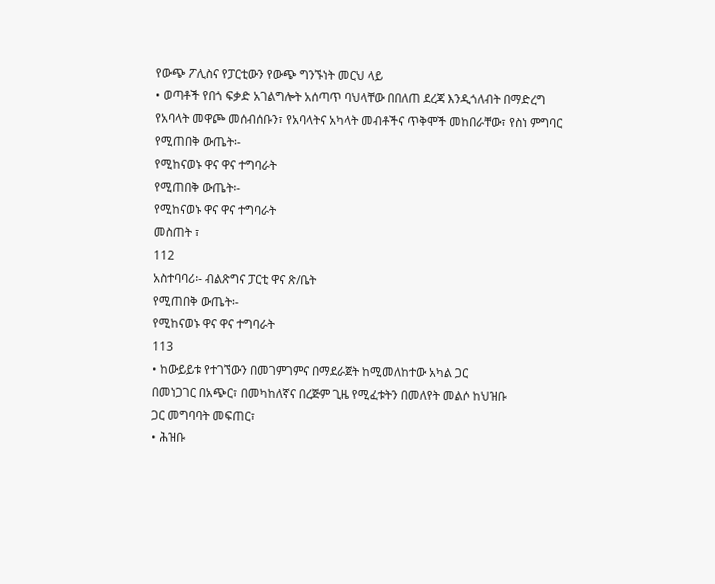የውጭ ፖሊስና የፓርቲውን የውጭ ግንኙነት መርህ ላይ
• ወጣቶች የበጎ ፍቃድ አገልግሎት አሰጣጥ ባህላቸው በበለጠ ደረጃ እንዲጎለብት በማድረግ
የአባላት መዋጮ መሰብሰቡን፣ የአባላትና አካላት መብቶችና ጥቅሞች መከበራቸው፣ የስነ ምግባር
የሚጠበቅ ውጤት፡-
የሚከናወኑ ዋና ዋና ተግባራት
የሚጠበቅ ውጤት፡-
የሚከናወኑ ዋና ዋና ተግባራት
መስጠት ፣
112
አስተባባሪ፡- ብልጽግና ፓርቲ ዋና ጽ/ቤት
የሚጠበቅ ውጤት፡-
የሚከናወኑ ዋና ዋና ተግባራት
113
• ከውይይቱ የተገኘውን በመገምገምና በማደራጀት ከሚመለከተው አካል ጋር
በመነጋገር በአጭር፣ በመካከለኛና በረጅም ጊዜ የሚፈቱትን በመለየት መልሶ ከህዝቡ
ጋር መግባባት መፍጠር፣
• ሕዝቡ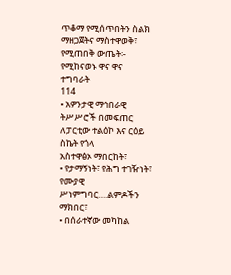ጥቆማ የሚሰጥበትን ስልክ ማዘጋጀትና ማስተዋወቅ፣
የሚጠበቅ ውጤት፡-
የሚከናወኑ ዋና ዋና ተግባራት
114
• አዎንታዊ ማኅበራዊ ትሥሥሮች በመፍጠር ለፓርቲው ተልዕኮ እና ርዕይ ስኬት የጎላ
አስተዋፅኦ ማበርከት፣
• የታማኝነት፣ የሕግ ተገዥነት፣ የሙያዊ ሥነምግባር….ልምዶችን ማክበር፣
• በሰራተኛው መካከል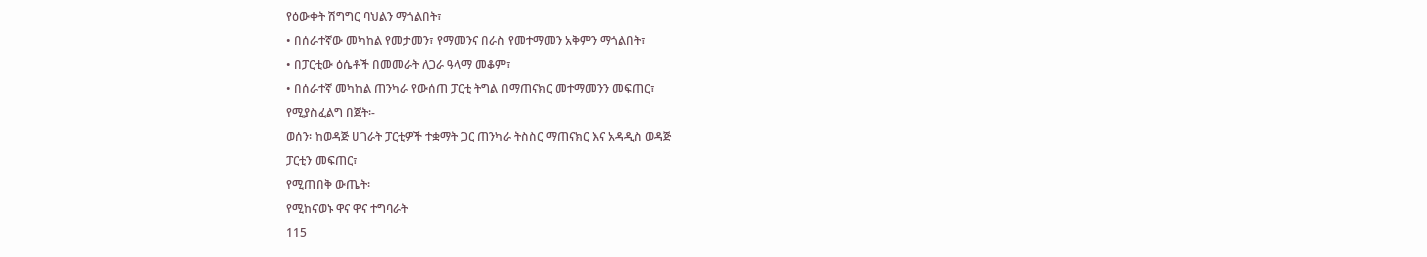የዕውቀት ሽግግር ባህልን ማጎልበት፣
• በሰራተኛው መካከል የመታመን፣ የማመንና በራስ የመተማመን አቅምን ማጎልበት፣
• በፓርቲው ዕሴቶች በመመራት ለጋራ ዓላማ መቆም፣
• በሰራተኛ መካከል ጠንካራ የውሰጠ ፓርቲ ትግል በማጠናክር መተማመንን መፍጠር፣
የሚያስፈልግ በጀት፡-
ወሰን፡ ከወዳጅ ሀገራት ፓርቲዎች ተቋማት ጋር ጠንካራ ትስስር ማጠናክር እና አዳዲስ ወዳጅ
ፓርቲን መፍጠር፣
የሚጠበቅ ውጤት፡
የሚከናወኑ ዋና ዋና ተግባራት
115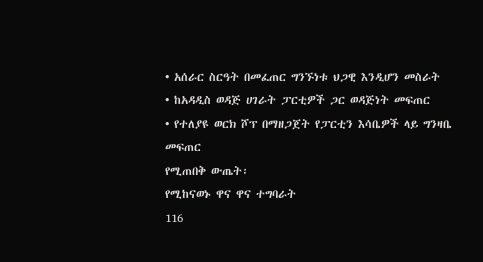• አሰራር ስርዓት በመፈጠር ግንኙነቱ ህጋዊ እንዲሆን መስራት
• ከአዳዲስ ወዳጅ ሀገራት ፓርቲዎች ጋር ወዳጅነት መፍጠር
• የተለያዩ ወርክ ሾፕ በማዘጋጀት የፓርቲን እሳቤዎች ላይ ግንዛቤ መፍጠር
የሚጠበቅ ውጤት፡
የሚከናወኑ ዋና ዋና ተግባራት
116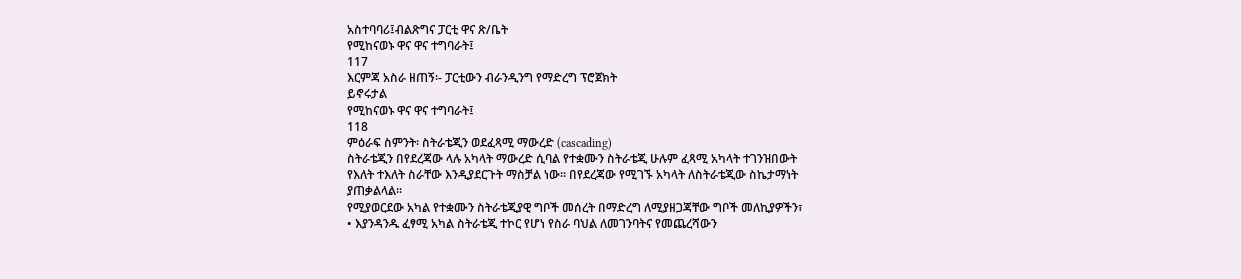አስተባባሪ፤ብልጽግና ፓርቲ ዋና ጽ/ቤት
የሚከናወኑ ዋና ዋና ተግባራት፤
117
እርምጃ አስራ ዘጠኝ፡- ፓርቲውን ብራንዲንግ የማድረግ ፕሮጀክት
ይኖሩታል
የሚከናወኑ ዋና ዋና ተግባራት፤
118
ምዕራፍ ስምንት፡ ስትራቴጂን ወደፈጻሚ ማውረድ (cascading)
ስትራቴጂን በየደረጃው ላሉ አካላት ማውረድ ሲባል የተቋሙን ስትራቴጂ ሁሉም ፈጻሚ አካላት ተገንዝበውት
የእለት ተእለት ስራቸው እንዲያደርጉት ማስቻል ነው፡፡ በየደረጃው የሚገኙ አካላት ለስትራቴጂው ስኬታማነት
ያጠቃልላል፡፡
የሚያወርደው አካል የተቋሙን ስትራቴጂያዊ ግቦች መሰረት በማድረግ ለሚያዘጋጃቸው ግቦች መለኪያዎችን፣
• እያንዳንዱ ፈፃሚ አካል ስትራቴጂ ተኮር የሆነ የስራ ባህል ለመገንባትና የመጨረሻውን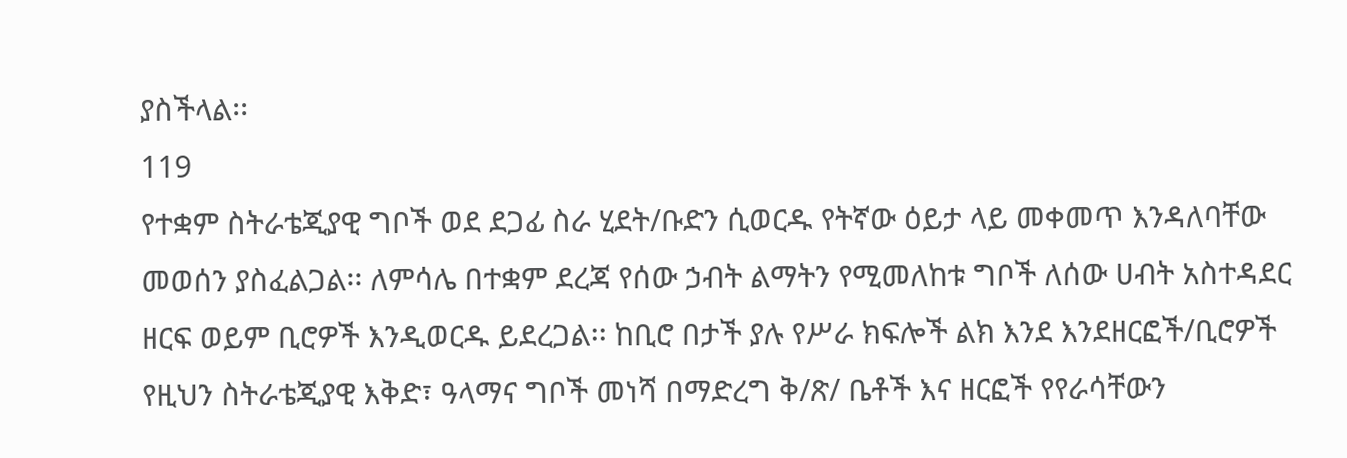ያስችላል፡፡
119
የተቋም ስትራቴጂያዊ ግቦች ወደ ደጋፊ ስራ ሂደት/ቡድን ሲወርዱ የትኛው ዕይታ ላይ መቀመጥ እንዳለባቸው
መወሰን ያስፈልጋል፡፡ ለምሳሌ በተቋም ደረጃ የሰው ኃብት ልማትን የሚመለከቱ ግቦች ለሰው ሀብት አስተዳደር
ዘርፍ ወይም ቢሮዎች እንዲወርዱ ይደረጋል፡፡ ከቢሮ በታች ያሉ የሥራ ክፍሎች ልክ እንደ እንደዘርፎች/ቢሮዎች
የዚህን ስትራቴጂያዊ እቅድ፣ ዓላማና ግቦች መነሻ በማድረግ ቅ/ጽ/ ቤቶች እና ዘርፎች የየራሳቸውን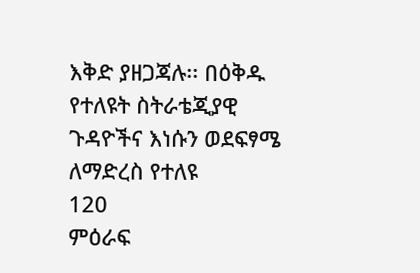እቅድ ያዘጋጃሉ፡፡ በዕቅዱ የተለዩት ስትራቴጂያዊ ጉዳዮችና እነሱን ወደፍፃሜ ለማድረስ የተለዩ
120
ምዕራፍ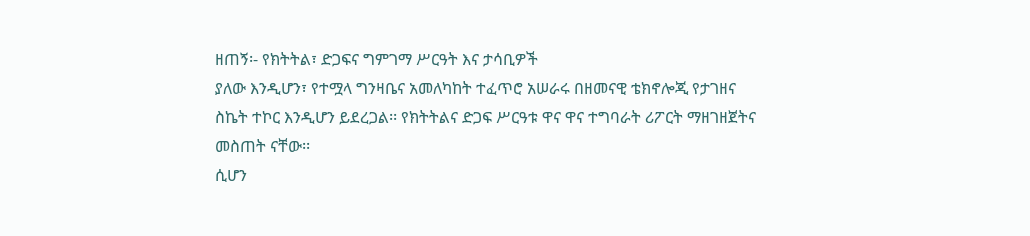ዘጠኝ፡- የክትትል፣ ድጋፍና ግምገማ ሥርዓት እና ታሳቢዎች
ያለው እንዲሆን፣ የተሟላ ግንዛቤና አመለካከት ተፈጥሮ አሠራሩ በዘመናዊ ቴክኖሎጂ የታገዘና
ስኬት ተኮር እንዲሆን ይደረጋል፡፡ የክትትልና ድጋፍ ሥርዓቱ ዋና ዋና ተግባራት ሪፖርት ማዘገዘጀትና
መስጠት ናቸው፡፡
ሲሆን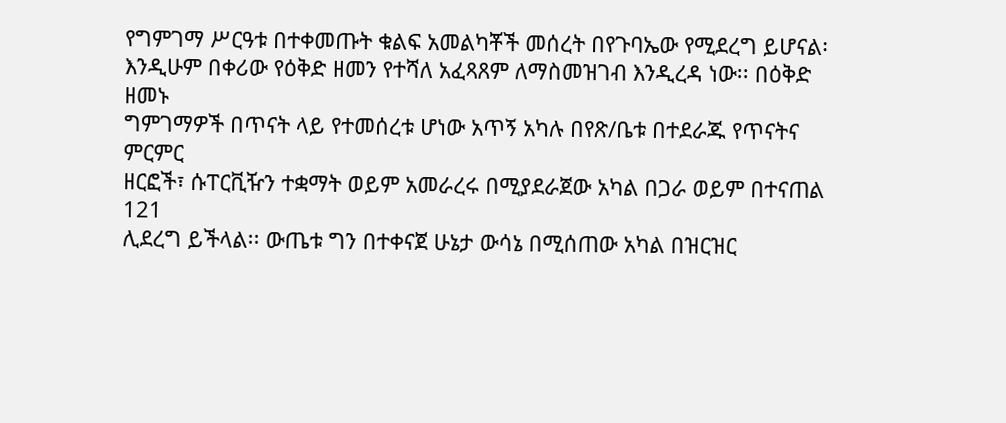የግምገማ ሥርዓቱ በተቀመጡት ቁልፍ አመልካቾች መሰረት በየጉባኤው የሚደረግ ይሆናል፡
እንዲሁም በቀሪው የዕቅድ ዘመን የተሻለ አፈጻጸም ለማስመዝገብ እንዲረዳ ነው፡፡ በዕቅድ ዘመኑ
ግምገማዎች በጥናት ላይ የተመሰረቱ ሆነው አጥኝ አካሉ በየጽ/ቤቱ በተደራጁ የጥናትና ምርምር
ዘርፎች፣ ሱፐርቪዥን ተቋማት ወይም አመራረሩ በሚያደራጀው አካል በጋራ ወይም በተናጠል
121
ሊደረግ ይችላል፡፡ ውጤቱ ግን በተቀናጀ ሁኔታ ውሳኔ በሚሰጠው አካል በዝርዝር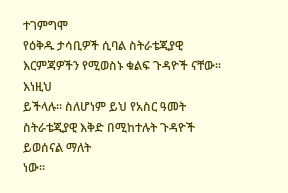ተገምግሞ
የዕቅዱ ታሳቢዎች ሲባል ስትራቴጂያዊ እርምጃዎችን የሚወስኑ ቁልፍ ጉዳዮች ናቸው፡፡ እነዚህ
ይችላሉ፡፡ ስለሆነም ይህ የአስር ዓመት ስትራቴጂያዊ እቅድ በሚከተሉት ጉዳዮች ይወሰናል ማለት
ነው፡፡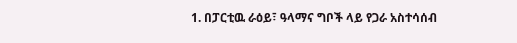1. በፓርቲዉ ራዕይ፣ ዓላማና ግቦች ላይ የጋራ አስተሳሰብ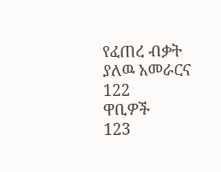የፈጠረ ብቃት ያለዉ አመራርና
122
ዋቢዎች
123